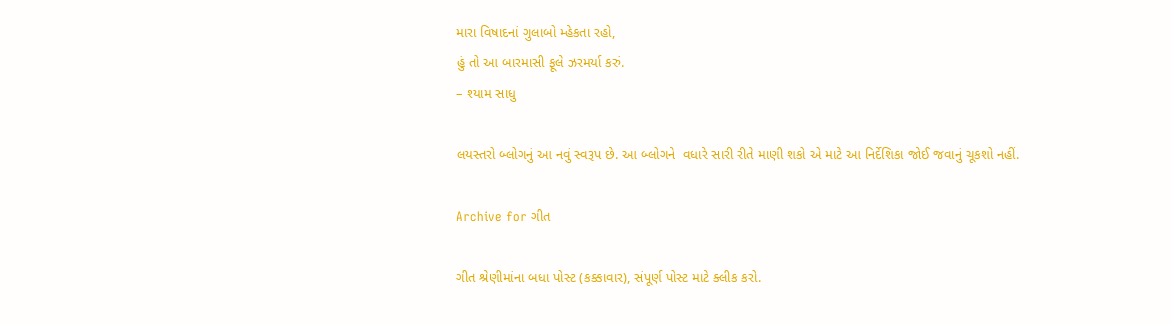મારા વિષાદનાં ગુલાબો મ્હેકતા રહો,
હું તો આ બારમાસી ફૂલે ઝરમર્યા કરું.
– શ્યામ સાધુ

લયસ્તરો બ્લોગનું આ નવું સ્વરૂપ છે. આ બ્લોગને  વધારે સારી રીતે માણી શકો એ માટે આ નિર્દેશિકા જોઈ જવાનું ચૂકશો નહીં.

Archive for ગીત

ગીત શ્રેણીમાંના બધા પોસ્ટ (કક્કાવાર), સંપૂર્ણ પોસ્ટ માટે ક્લીક કરો.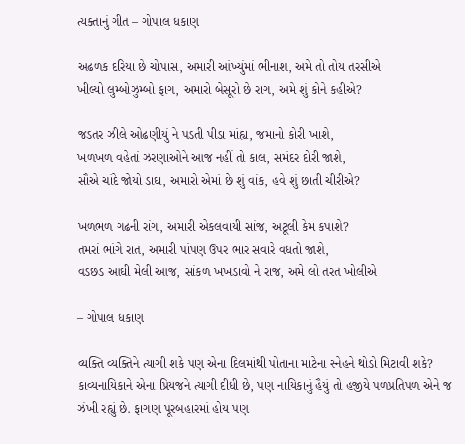ત્યક્તાનું ગીત – ગોપાલ ધકાણ

અઢળક દરિયા છે ચોપાસ, અમારી આંખ્યુંમાં ભીનાશ, અમે તો તોય તરસીએ
ખીલ્યો લુમ્બોઝુમ્બો ફાગ, અમારો બેસૂરો છે રાગ, અમે શું કોને કહીએ?

જડતર ઝીલે ઓઢણીયું ને પડતી પીડા માંહ્ય, જમાનો કોરી ખાશે,
ખળખળ વહેતાં ઝરણાઓને આજ નહીં તો કાલ, સમંદર દોરી જાશે,
સૌએ ચાંદે જોયો ડાઘ, અમારો એમાં છે શું વાંક, હવે શું છાતી ચીરીએ?

ખળભળ ગઢની રાંગ, અમારી એકલવાયી સાંજ, અટૂલી કેમ કપાશે?
તમરાં ભાંગે રાત, અમારી પાંપણ ઉપર ભાર સવારે વધતો જાશે,
વડછડ આઘી મેલી આજ, સાંકળ ખખડાવો ને રાજ, અમે લો તરત ખોલીએ

– ગોપાલ ધકાણ

વ્યક્તિ વ્યક્તિને ત્યાગી શકે પણ એના દિલમાંથી પોતાના માટેના સ્નેહને થોડો મિટાવી શકે? કાવ્યનાયિકાને એના પ્રિયજને ત્યાગી દીધી છે, પણ નાયિકાનું હૈયું તો હજીયે પળપ્રતિપળ એને જ ઝંખી રહ્યું છે. ફાગણ પૂરબહારમાં હોય પણ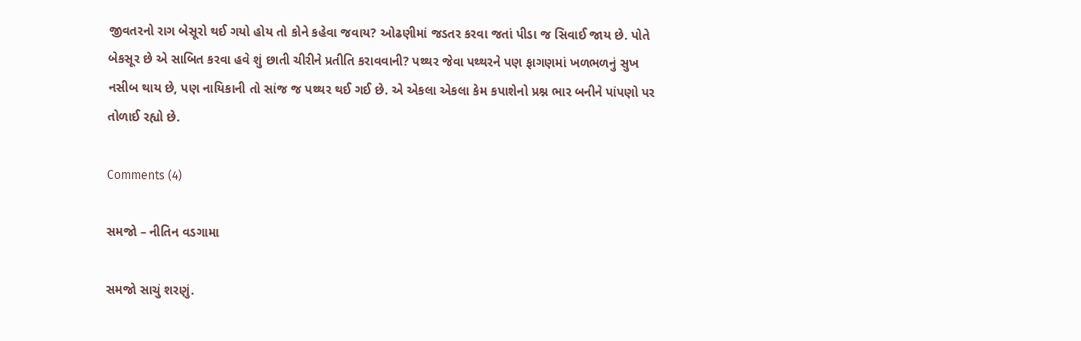જીવતરનો રાગ બેસૂરો થઈ ગયો હોય તો કોને કહેવા જવાય? ઓઢણીમાં જડતર કરવા જતાં પીડા જ સિવાઈ જાય છે. પોતે બેકસૂર છે એ સાબિત કરવા હવે શું છાતી ચીરીને પ્રતીતિ કરાવવાની? પથ્થર જેવા પથ્થરને પણ ફાગણમાં ખળભળનું સુખ નસીબ થાય છે, પણ નાયિકાની તો સાંજ જ પથ્થર થઈ ગઈ છે. એ એકલા એકલા કેમ કપાશેનો પ્રશ્ન ભાર બનીને પાંપણો પર તોળાઈ રહ્યો છે.

Comments (4)

સમજો – નીતિન વડગામા

સમજો સાચું શરણું.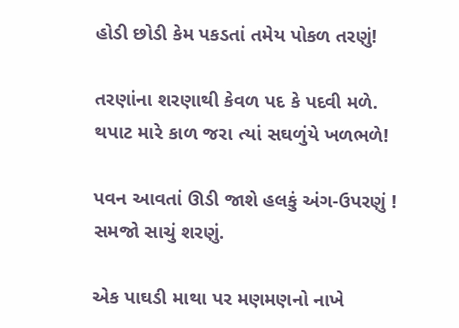હોડી છોડી કેમ પકડતાં તમેય પોકળ તરણું!

તરણાંના શરણાથી કેવળ પદ કે પદવી મળે.
થપાટ મારે કાળ જરા ત્યાં સઘળુંયે ખળભળે!

પવન આવતાં ઊડી જાશે હલકું અંગ-ઉપરણું !
સમજો સાચું શરણું.

એક પાઘડી માથા પર મણમણનો નાખે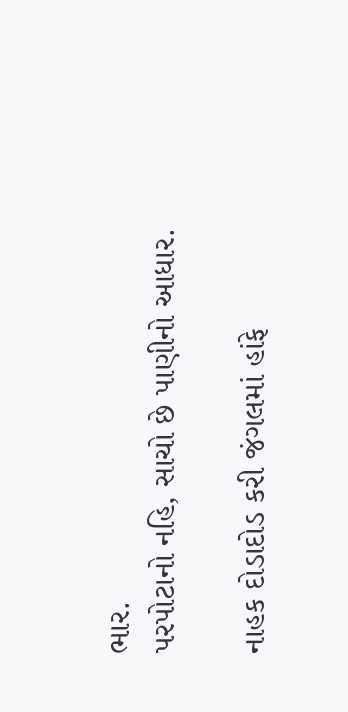ભાર.
પરપોટાનો નહિ, સાચો છે પાણીનો આધાર.

નાહક દોડાદોડ કરી જંગલમાં હાંફે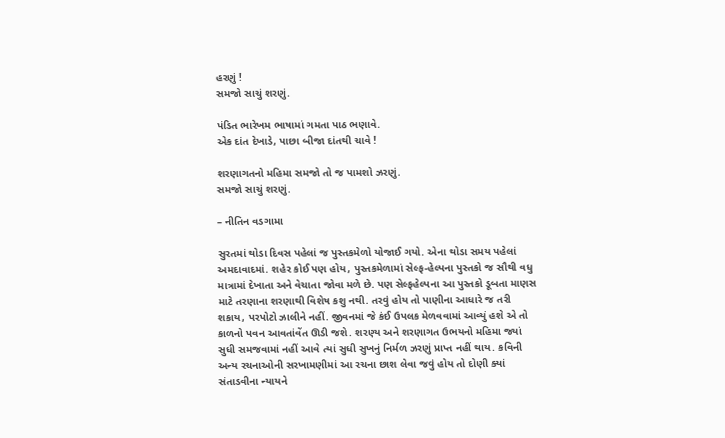હરણું !
સમજો સાચું શરણું.

પંડિત ભારેખમ ભાષામાં ગમતા પાઠ ભણાવે.
એક દાંત દેખાડે, પાછા બીજા દાંતથી ચાવે !

શરણાગતનો મહિમા સમજો તો જ પામશો ઝરણું.
સમજો સાચું શરણું.

– નીતિન વડગામા

સુરતમાં થોડા દિવસ પહેલાં જ પુસ્તકમેળો યોજાઈ ગયો. એના થોડા સમય પહેલાં અમદાવાદમાં. શહેર કોઈ પણ હોય, પુસ્તકમેળામાં સેલ્ફ-હેલ્પના પુસ્તકો જ સૌથી વધુ માત્રામાં દેખાતા અને વેચાતા જોવા મળે છે. પણ સેલ્ફહેલ્પના આ પુસ્તકો ડૂબતા માણસ માટે તરણાના શરણાથી વિશેષ કશુ નથી. તરવું હોય તો પાણીના આધારે જ તરી શકાય, પરપોટો ઝાલીને નહીં. જીવનમાં જે કંઈ ઉપલક મેળવવામાં આવ્યું હશે એ તો કાળનો પવન આવતાંવેંત ઊડી જશે. શરણ્ય અને શરણાગત ઉભયનો મહિમા જ્યાં સુધી સમજવામાં નહીં આવે ત્યાં સુધી સુખનું નિર્મળ ઝરણું પ્રાપ્ત નહીં થાય. કવિની અન્ય રચનાઓની સરખામણીમાં આ રચના છાશ લેવા જવું હોય તો દોણી ક્યાં સંતાડવીના ન્યાયને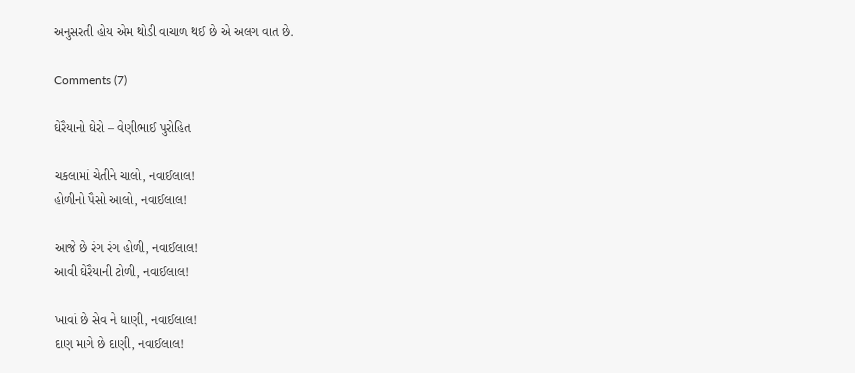અનુસરતી હોય એમ થોડી વાચાળ થઈ છે એ અલગ વાત છે.

Comments (7)

ઘેરૈયાનો ઘેરો – વેણીભાઈ પુરોહિત

ચકલામાં ચેતીને ચાલો, નવાઈલાલ!
હોળીનો પૈસો આલો, નવાઈલાલ!

આજે છે રંગ રંગ હોળી, નવાઈલાલ!
આવી ઘેરૈયાની ટોળી, નવાઈલાલ!

ખાવાં છે સેવ ને ધાણી, નવાઈલાલ!
દાણ માગે છે દાણી, નવાઈલાલ!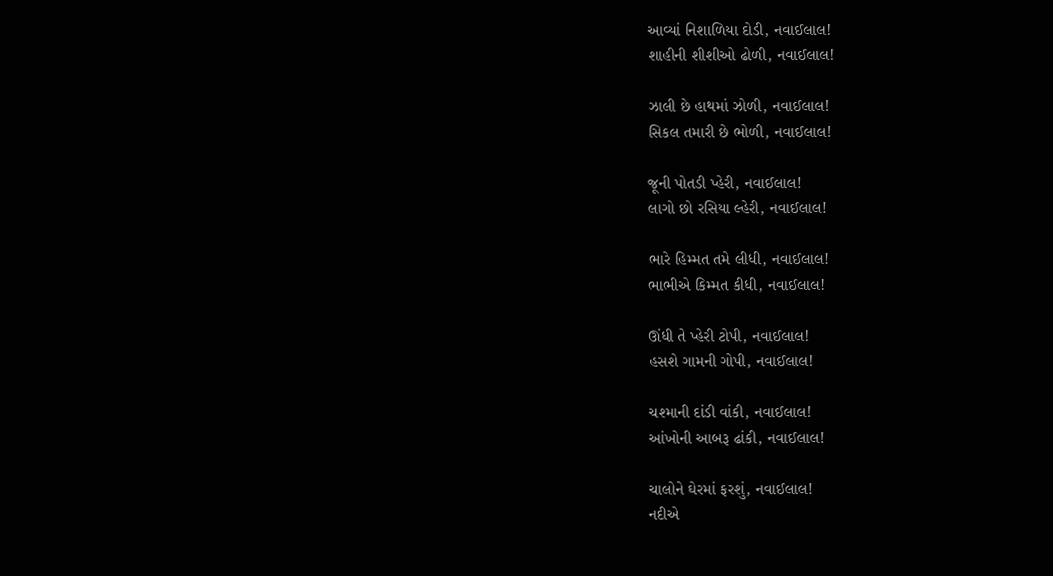આવ્યાં નિશાળિયા દોડી, નવાઈલાલ!
શાહીની શીશીઓ ઢોળી, નવાઈલાલ!

ઝાલી છે હાથમાં ઝોળી, નવાઈલાલ!
સિકલ તમારી છે ભોળી, નવાઈલાલ!

જૂની પોતડી પ્હેરી, નવાઈલાલ!
લાગો છો રસિયા લ્હેરી, નવાઈલાલ!

ભારે હિમ્મત તમે લીધી, નવાઈલાલ!
ભાભીએ કિમ્મત કીધી, નવાઈલાલ!

ઊંધી તે પ્હેરી ટોપી, નવાઈલાલ!
હસશે ગામની ગોપી, નવાઈલાલ!

ચશ્માની દાંડી વાંકી, નવાઈલાલ!
આંખોની આબરૂ ઢાંકી, નવાઈલાલ!

ચાલોને ઘેરમાં ફરશું, નવાઈલાલ!
નદીએ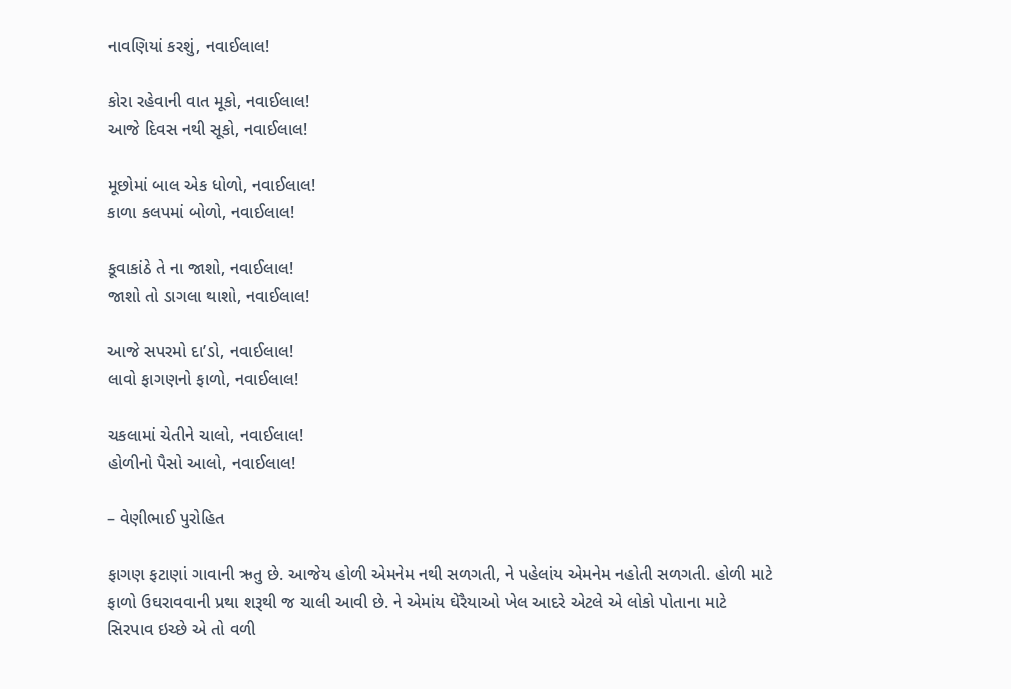નાવણિયાં કરશું, નવાઈલાલ!

કોરા રહેવાની વાત મૂકો, નવાઈલાલ!
આજે દિવસ નથી સૂકો, નવાઈલાલ!

મૂછોમાં બાલ એક ધોળો, નવાઈલાલ!
કાળા કલપમાં બોળો, નવાઈલાલ!

કૂવાકાંઠે તે ના જાશો, નવાઈલાલ!
જાશો તો ડાગલા થાશો, નવાઈલાલ!

આજે સપરમો દા’ડો, નવાઈલાલ!
લાવો ફાગણનો ફાળો, નવાઈલાલ!

ચકલામાં ચેતીને ચાલો, નવાઈલાલ!
હોળીનો પૈસો આલો, નવાઈલાલ!

– વેણીભાઈ પુરોહિત

ફાગણ ફટાણાં ગાવાની ઋતુ છે. આજેય હોળી એમનેમ નથી સળગતી, ને પહેલાંય એમનેમ નહોતી સળગતી. હોળી માટે ફાળો ઉઘરાવવાની પ્રથા શરૂથી જ ચાલી આવી છે. ને એમાંય ઘેરૈયાઓ ખેલ આદરે એટલે એ લોકો પોતાના માટે સિરપાવ ઇચ્છે એ તો વળી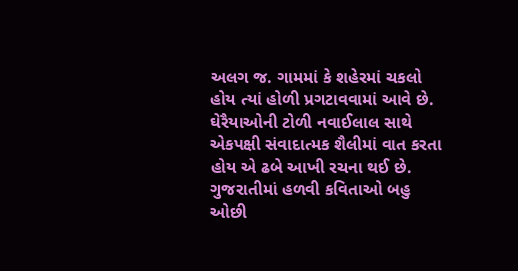અલગ જ. ગામમાં કે શહેરમાં ચકલો હોય ત્યાં હોળી પ્રગટાવવામાં આવે છે. ઘેરૈયાઓની ટોળી નવાઈલાલ સાથે એકપક્ષી સંવાદાત્મક શૈલીમાં વાત કરતા હોય એ ઢબે આખી રચના થઈ છે. ગુજરાતીમાં હળવી કવિતાઓ બહુ ઓછી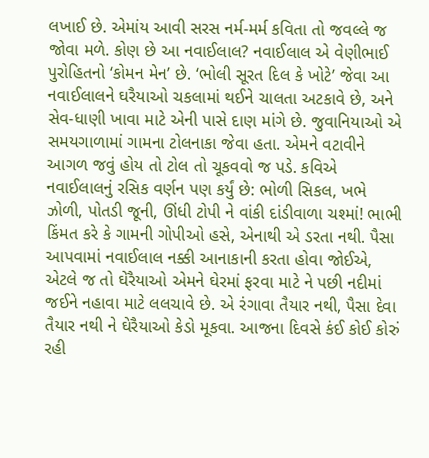લખાઈ છે. એમાંય આવી સરસ નર્મ-મર્મ કવિતા તો જવલ્લે જ જોવા મળે. કોણ છે આ નવાઈલાલ? નવાઈલાલ એ વેણીભાઈ પુરોહિતનો ‘કોમન મેન’ છે. ‘ભોલી સૂરત દિલ કે ખોટે’ જેવા આ નવાઈલાલને ઘરૈયાઓ ચકલામાં થઈને ચાલતા અટકાવે છે, અને સેવ-ધાણી ખાવા માટે એની પાસે દાણ માંગે છે. જુવાનિયાઓ એ સમયગાળામાં ગામના ટોલનાકા જેવા હતા. એમને વટાવીને આગળ જવું હોય તો ટોલ તો ચૂકવવો જ પડે. કવિએ નવાઈલાલનું રસિક વર્ણન પણ કર્યું છે: ભોળી સિકલ, ખભે ઝોળી, પોતડી જૂની, ઊંધી ટોપી ને વાંકી દાંડીવાળા ચશ્માં! ભાભી કિંમત કરે કે ગામની ગોપીઓ હસે, એનાથી એ ડરતા નથી. પૈસા આપવામાં નવાઈલાલ નક્કી આનાકાની કરતા હોવા જોઈએ, એટલે જ તો ઘેરૈયાઓ એમને ઘેરમાં ફરવા માટે ને પછી નદીમાં જઈને નહાવા માટે લલચાવે છે. એ રંગાવા તૈયાર નથી, પૈસા દેવા તૈયાર નથી ને ઘેરૈયાઓ કેડો મૂકવા. આજના દિવસે કંઈ કોઈ કોરું રહી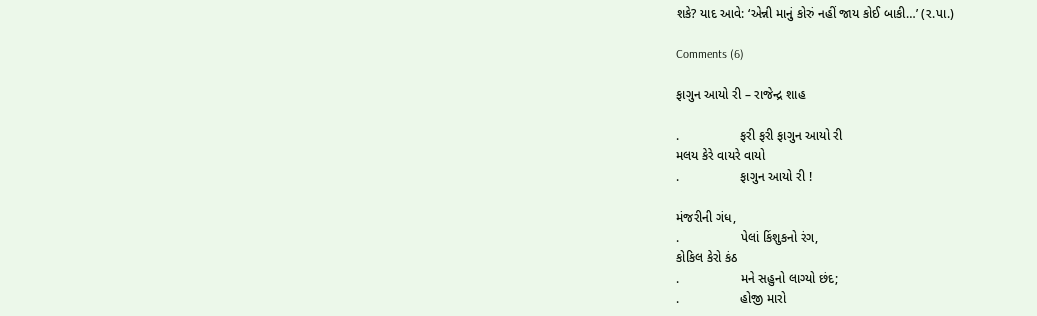શકે? યાદ આવે: ‘એન્ની માનું કોરું નહીં જાય કોઈ બાકી…’ (ર.પા.)

Comments (6)

ફાગુન આયો રી – રાજેન્દ્ર શાહ

.                 ફરી ફરી ફાગુન આયો રી
મલય કેરે વાયરે વાયો
.                 ફાગુન આયો રી !

મંજરીની ગંધ,
.                 પેલાં કિંશુકનો રંગ,
કોકિલ કેરો કંઠ
.                 મને સહુનો લાગ્યો છંદ;
.                 હોજી મારો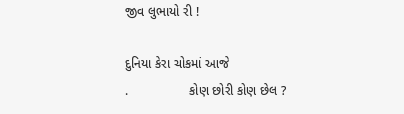જીવ લુભાયો રી !

દુનિયા કેરા ચોકમાં આજે
.                 કોણ છોરી કોણ છેલ ?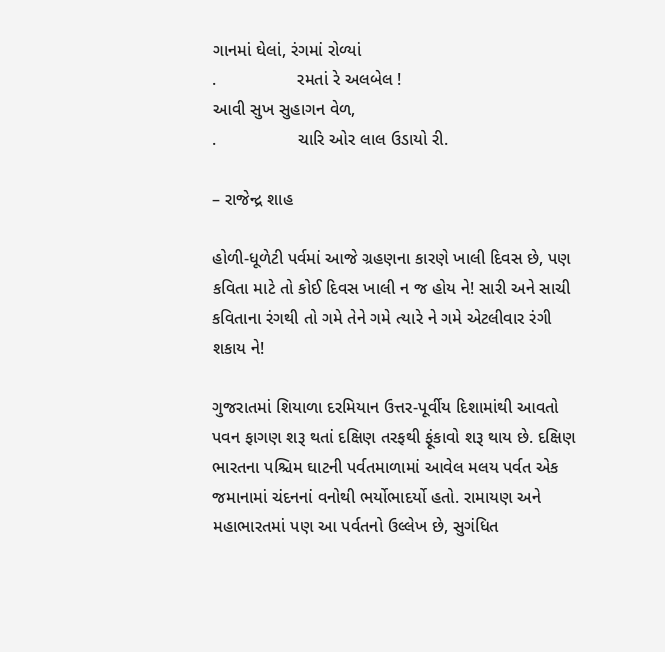ગાનમાં ઘેલાં, રંગમાં રોળ્યાં
.                 રમતાં રે અલબેલ !
આવી સુખ સુહાગન વેળ,
.                 ચારિ ઓર લાલ ઉડાયો રી.

– રાજેન્દ્ર શાહ

હોળી-ધૂળેટી પર્વમાં આજે ગ્રહણના કારણે ખાલી દિવસ છે, પણ કવિતા માટે તો કોઈ દિવસ ખાલી ન જ હોય ને! સારી અને સાચી કવિતાના રંગથી તો ગમે તેને ગમે ત્યારે ને ગમે એટલીવાર રંગી શકાય ને!

ગુજરાતમાં શિયાળા દરમિયાન ઉત્તર-પૂર્વીય દિશામાંથી આવતો પવન ફાગણ શરૂ થતાં દક્ષિણ તરફથી ફૂંકાવો શરૂ થાય છે. દક્ષિણ ભારતના પશ્ચિમ ઘાટની પર્વતમાળામાં આવેલ મલય પર્વત એક જમાનામાં ચંદનનાં વનોથી ભર્યોભાદર્યો હતો. રામાયણ અને મહાભારતમાં પણ આ પર્વતનો ઉલ્લેખ છે, સુગંધિત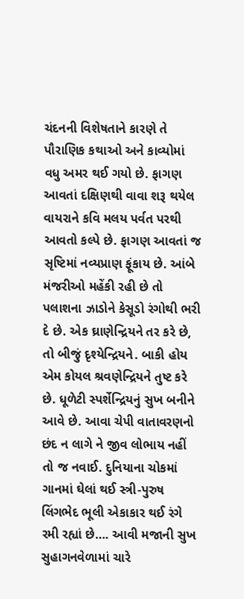ચંદનની વિશેષતાને કારણે તે પૌરાણિક કથાઓ અને કાવ્યોમાં વધુ અમર થઈ ગયો છે. ફાગણ આવતાં દક્ષિણથી વાવા શરૂ થયેલ વાયરાને કવિ મલય પર્વત પરથી આવતો કલ્પે છે. ફાગણ આવતાં જ સૃષ્ટિમાં નવ્યપ્રાણ ફૂંકાય છે. આંબે મંજરીઓ મહેંકી રહી છે તો પલાશના ઝાડોને કેસૂડો રંગોથી ભરી દે છે. એક ઘ્રાણેન્દ્રિયને તર કરે છે, તો બીજું દૃશ્યેન્દ્રિયને. બાકી હોય એમ કોયલ શ્રવણેન્દ્રિયને તુષ્ટ કરે છે. ધૂળેટી સ્પર્શેન્દ્રિયનું સુખ બનીને આવે છે. આવા ચેપી વાતાવરણનો છંદ ન લાગે ને જીવ લોભાય નહીં તો જ નવાઈ. દુનિયાના ચોકમાં ગાનમાં ઘેલાં થઈ સ્ત્રી-પુરુષ લિંગભેદ ભૂલી એકાકાર થઈ રંગે રમી રહ્યાં છે…. આવી મજાની સુખ સુહાગનવેળામાં ચારે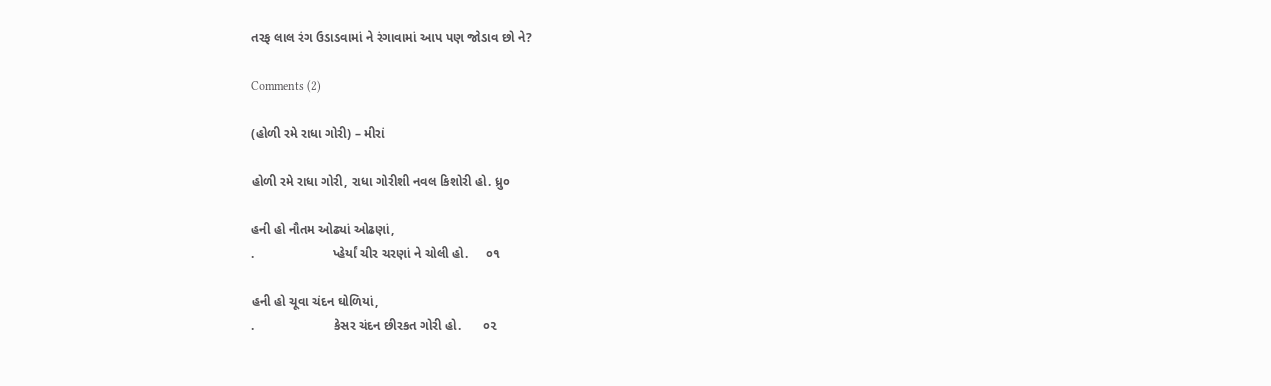તરફ લાલ રંગ ઉડાડવામાં ને રંગાવામાં આપ પણ જોડાવ છો ને?

Comments (2)

(હોળી રમે રાધા ગોરી) – મીરાં

હોળી રમે રાધા ગોરી, રાધા ગોરીશી નવલ કિશોરી હો. ધ્રુ૦

હની હો નૌતમ ઓઢ્યાં ઓઢણાં,
.                      પ્હેર્યાં ચીર ચરણાં ને ચોલી હો.     ૦૧

હની હો ચૂવા ચંદન ઘોળિયાં,
.                      કેસર ચંદન છીરકત ગોરી હો.      ૦૨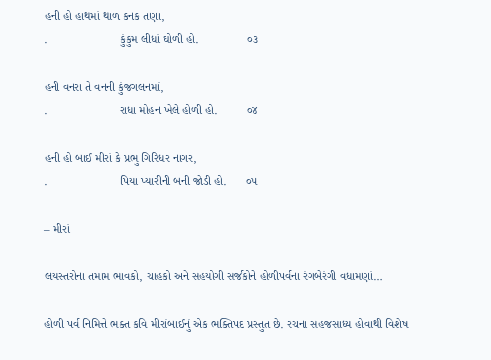હની હો હાથમાં થાળ કનક તણા,
.                      કુંકુમ લીધાં ઘોળી હો.               ૦૩

હની વનરા તે વનની કુંજગલનમાં,
.                      રાધા મોહન ખેલે હોળી હો.         ૦૪

હની હો બાઈ મીરાં કે પ્રભુ ગિરિધર નાગર,
.                      પિયા પ્યારીની બની જોડી હો.      ૦૫

– મીરાં

લયસ્તરોના તમામ ભાવકો, ચાહકો અને સહયોગી સર્જકોને હોળીપર્વના રંગબેરંગી વધામણાં…

હોળી પર્વ નિમિત્તે ભક્ત કવિ મીરાંબાઈનું એક ભક્તિપદ પ્રસ્તુત છે. રચના સહજસાધ્ય હોવાથી વિશેષ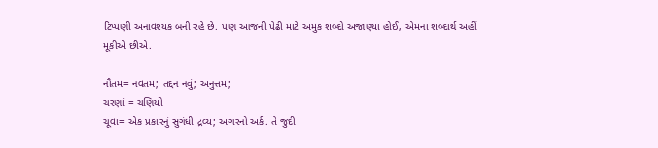ટિપ્પણી અનાવશ્યક બની રહે છે. પણ આજની પેઢી માટે અમુક શબ્દો અજાણ્યા હોઈ, એમના શબ્દાર્થ અહીં મૂકીએ છીએ.

નૌતમ= નવતમ; તદ્દન નવું; અનુત્તમ;
ચરણાં = ચણિયો
ચૂવા= એક પ્રકારનું સુગંધી દ્રવ્ય; અગરનો અર્ક. તે જુદી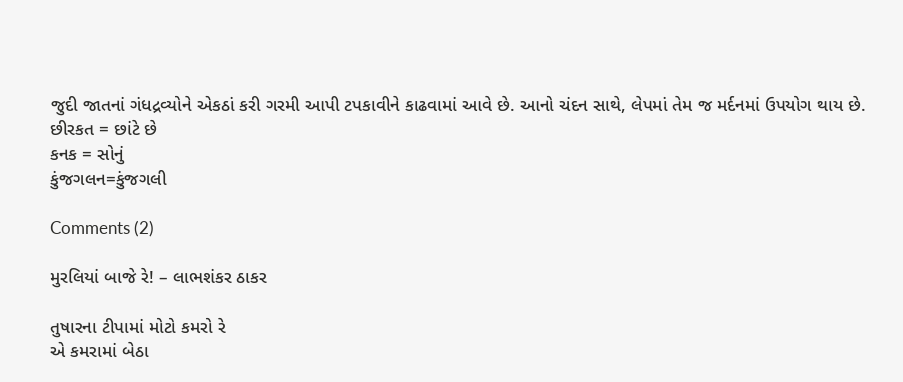જુદી જાતનાં ગંધદ્રવ્યોને એકઠાં કરી ગરમી આપી ટપકાવીને કાઢવામાં આવે છે. આનો ચંદન સાથે, લેપમાં તેમ જ મર્દનમાં ઉપયોગ થાય છે.
છીરકત = છાંટે છે
કનક = સોનું
કુંજગલન=કુંજગલી

Comments (2)

મુરલિયાં બાજે રે! – લાભશંકર ઠાકર

તુષારના ટીપામાં મોટો કમરો રે
એ કમરામાં બેઠા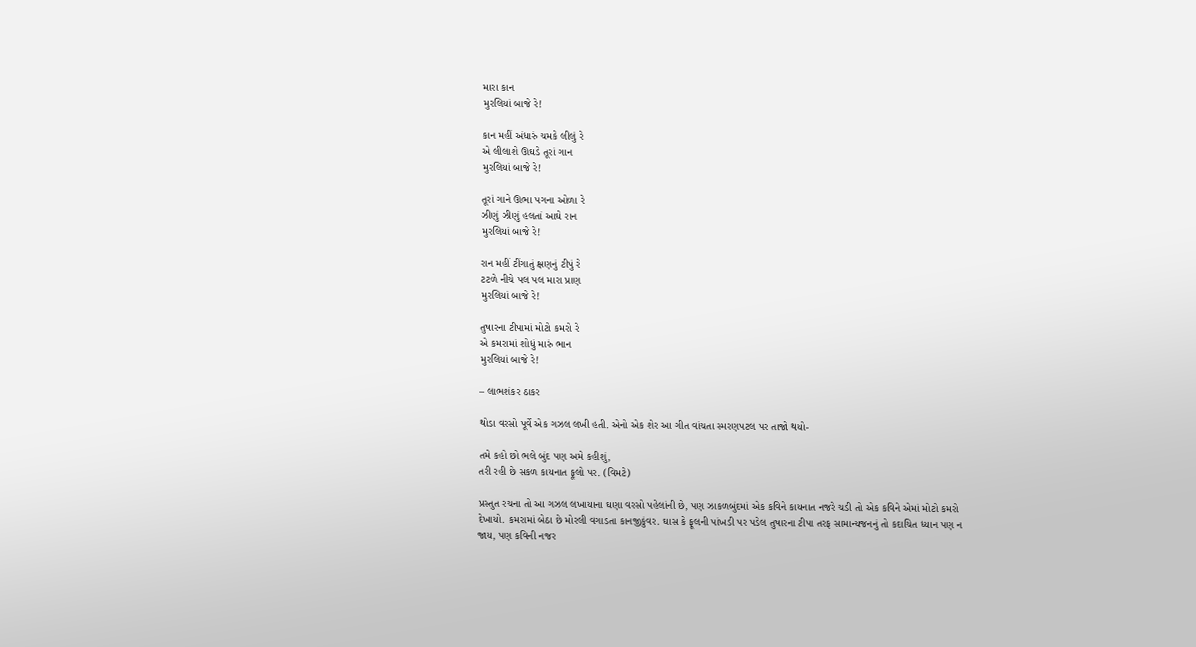મારા કાન
મુરલિયાં બાજે રે!

કાન મહીં અંધારું ચમકે લીલું રે
એ લીલાશે ઊઘડે તૂરાં ગાન
મુરલિયાં બાજે રે!

તૂરાં ગાને ઊભા પગના ઓળા રે
ઝીણું ઝીણું હલતાં આઘે રાન
મુરલિયાં બાજે રે!

રાન મહીં ટીંગાતું ક્ષણનું ટીપું રે
ટટળે નીચે પલ પલ મારા પ્રાણ
મુરલિયાં બાજે રે!

તુષારના ટીપામાં મોટો કમરો રે
એ કમરામાં શોધું મારું ભાન
મુરલિયાં બાજે રે!

– લાભશંકર ઠાકર

થોડા વરસો પૂર્વે એક ગઝલ લખી હતી. એનો એક શેર આ ગીત વાંચતા સ્મરણપટલ પર તાજો થયો-

તમે કહો છો ભલે બુંદ પણ અમે કહીશું,
તરી રહી છે સકળ કાયનાત ફૂલો પર. (વિમટે)

પ્રસ્તુત રચના તો આ ગઝલ લખાયાના ઘણા વરસો પહેલાંની છે, પણ ઝાકળબુંદમાં એક કવિને કાયનાત નજરે ચડી તો એક કવિને એમાં મોટો કમરો દેખાયો. કમરામાં બેઠા છે મોરલી વગાડતા કાનજીકુંવર. ઘાસ કે ફૂલની પાંખડી પર પડેલ તુષારના ટીપા તરફ સામાન્યજનનું તો કદાચિત ધ્યાન પણ ન જાય, પણ કવિની નજર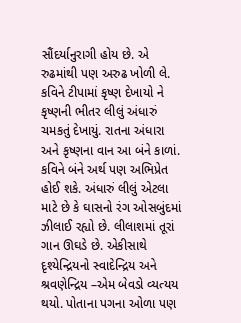સૌંદર્યાનુરાગી હોય છે. એ રુઢમાંથી પણ અરુઢ ખોળી લે. કવિને ટીપામાં કૃષ્ણ દેખાયો ને કૃષ્ણની ભીતર લીલું અંધારું ચમકતું દેખાયું. રાતના અંધારા અને કૃષ્ણના વાન આ બંને કાળાં. કવિને બંને અર્થ પણ અભિપ્રેત હોઈ શકે. અંધારું લીલું એટલા માટે છે કે ઘાસનો રંગ ઓસબુંદમાં ઝીલાઈ રહ્યો છે. લીલાશમાં તૂરાં ગાન ઊઘડે છે. એકીસાથે દૃશ્યેન્દ્રિયનો સ્વાદેન્દ્રિય અને શ્રવણેન્દ્રિય –એમ બેવડો વ્યત્યય થયો. પોતાના પગના ઓળા પણ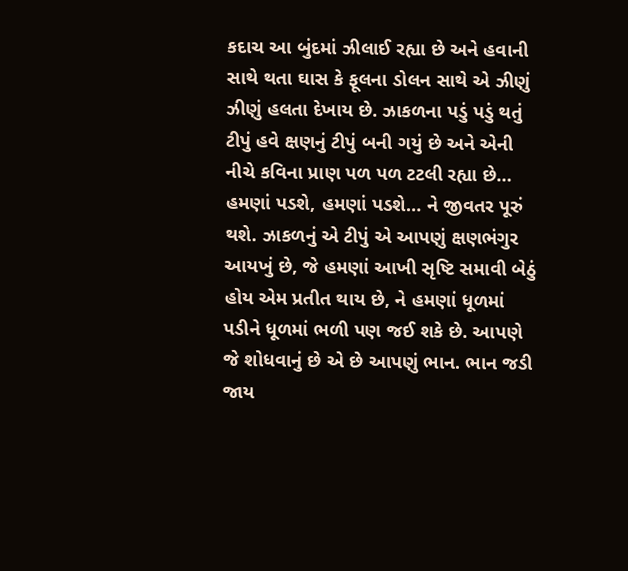કદાચ આ બુંદમાં ઝીલાઈ રહ્યા છે અને હવાની સાથે થતા ઘાસ કે ફૂલના ડોલન સાથે એ ઝીણું ઝીણું હલતા દેખાય છે. ઝાકળના પડું પડું થતું ટીપું હવે ક્ષણનું ટીપું બની ગયું છે અને એની નીચે કવિના પ્રાણ પળ પળ ટટલી રહ્યા છે… હમણાં પડશે, હમણાં પડશે… ને જીવતર પૂરું થશે. ઝાકળનું એ ટીપું એ આપણું ક્ષણભંગુર આયખું છે, જે હમણાં આખી સૃષ્ટિ સમાવી બેઠું હોય એમ પ્રતીત થાય છે, ને હમણાં ધૂળમાં પડીને ધૂળમાં ભળી પણ જઈ શકે છે. આપણે જે શોધવાનું છે એ છે આપણું ભાન. ભાન જડી જાય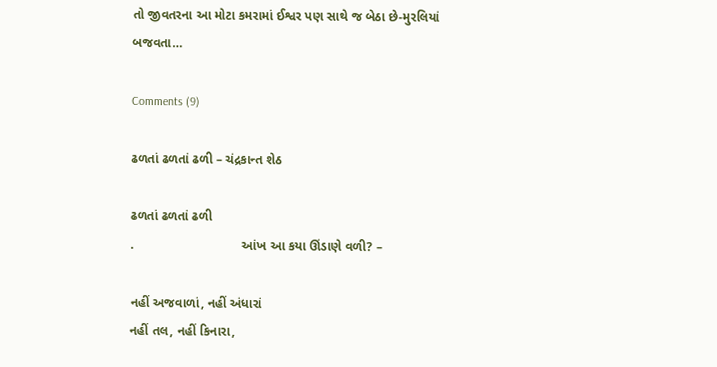તો જીવતરના આ મોટા કમરામાં ઈશ્વર પણ સાથે જ બેઠા છે-મુરલિયાં બજવતા…

Comments (9)

ઢળતાં ઢળતાં ઢળી – ચંદ્રકાન્ત શેઠ

ઢળતાં ઢળતાં ઢળી
.                              આંખ આ કયા ઊંડાણે વળી? –

નહીં અજવાળાં, નહીં અંધારાં
નહીં તલ, નહીં કિનારા,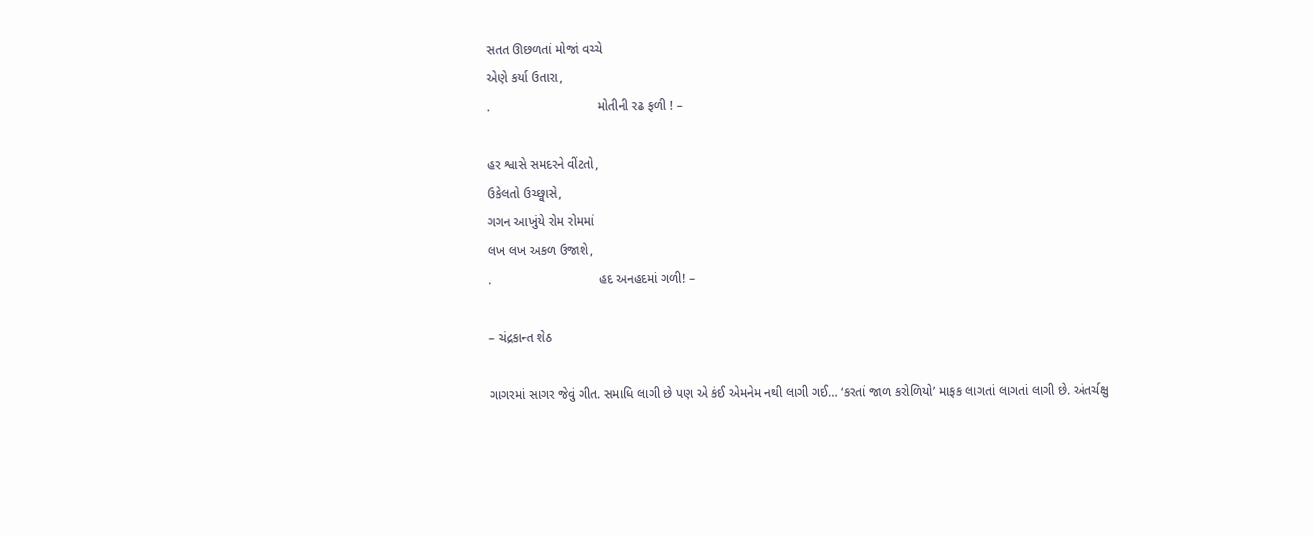સતત ઊછળતાં મોજાં વચ્ચે
એણે કર્યા ઉતારા,
.                              મોતીની રઢ ફળી ! –

હર શ્વાસે સમદરને વીંટતો,
ઉકેલતો ઉચ્છ્વાસે,
ગગન આખુંયે રોમ રોમમાં
લખ લખ અકળ ઉજાશે,
.                              હદ અનહદમાં ગળી! –

– ચંદ્રકાન્ત શેઠ

ગાગરમાં સાગર જેવું ગીત. સમાધિ લાગી છે પણ એ કંઈ એમનેમ નથી લાગી ગઈ… ‘કરતાં જાળ કરોળિયો’ માફક લાગતાં લાગતાં લાગી છે. અંતર્ચક્ષુ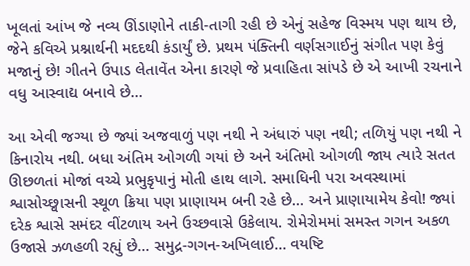ખૂલતાં આંખ જે નવ્ય ઊંડાણોને તાકી-તાગી રહી છે એનું સહેજ વિસ્મય પણ થાય છે, જેને કવિએ પ્રશ્નાર્થની મદદથી કંડાર્યું છે. પ્રથમ પંક્તિની વર્ણસગાઈનું સંગીત પણ કેવું મજાનું છે! ગીતને ઉપાડ લેતાવેંત એના કારણે જે પ્રવાહિતા સાંપડે છે એ આખી રચનાને વધુ આસ્વાદ્ય બનાવે છે…

આ એવી જગ્યા છે જ્યાં અજવાળું પણ નથી ને અંધારું પણ નથી; તળિયું પણ નથી ને કિનારોય નથી. બધા અંતિમ ઓગળી ગયાં છે અને અંતિમો ઓગળી જાય ત્યારે સતત ઊછળતાં મોજાં વચ્ચે પ્રભુકૃપાનું મોતી હાથ લાગે. સમાધિની પરા અવસ્થામાં શ્વાસોચ્છ્વાસની સ્થૂળ ક્રિયા પણ પ્રાણાયમ બની રહે છે… અને પ્રાણાયામેય કેવો! જ્યાં દરેક શ્વાસે સમંદર વીંટળાય અને ઉચ્છવાસે ઉકેલાય. રોમેરોમમાં સમસ્ત ગગન અકળ ઉજાસે ઝળહળી રહ્યું છે… સમુદ્ર-ગગન-અખિલાઈ… વયષ્ટિ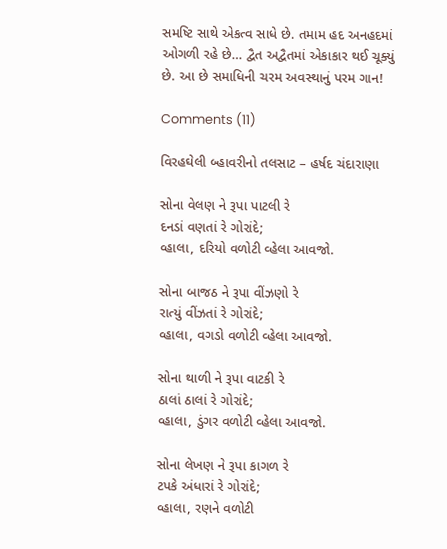સમષ્ટિ સાથે એકત્વ સાધે છે. તમામ હદ અનહદમાં ઓગળી રહે છે… દ્વૈત અદ્વૈતમાં એકાકાર થઈ ચૂક્યું છે. આ છે સમાધિની ચરમ અવસ્થાનું પરમ ગાન!

Comments (11)

વિરહઘેલી બ્હાવરીનો તલસાટ – હર્ષદ ચંદારાણા

સોના વેલણ ને રૂપા પાટલી રે
દનડાં વણતાં રે ગોરાંદે;
વ્હાલા, દરિયો વળોટી વ્હેલા આવજો.

સોના બાજઠ ને રૂપા વીંઝણો રે
રાત્યું વીંઝતાં રે ગોરાંદે;
વ્હાલા, વગડો વળોટી વ્હેલા આવજો.

સોના થાળી ને રૂપા વાટકી રે
ઠાલાં ઠાલાં રે ગોરાંદે;
વ્હાલા, ડુંગર વળોટી વ્હેલા આવજો.

સોના લેખણ ને રૂપા કાગળ રે
ટપકે અંધારાં રે ગોરાંદે;
વ્હાલા, રણને વળોટી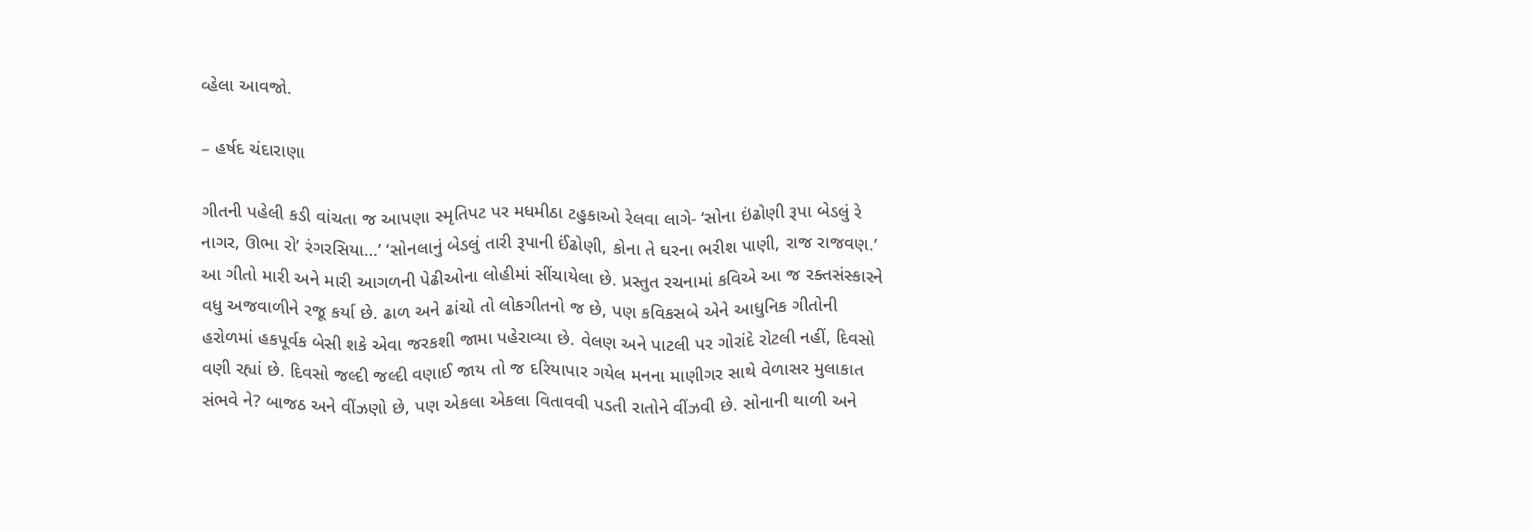વ્હેલા આવજો.

– હર્ષદ ચંદારાણા

ગીતની પહેલી કડી વાંચતા જ આપણા સ્મૃતિપટ પર મધમીઠા ટહુકાઓ રેલવા લાગે- ‘સોના ઇંઢોણી રૂપા બેડલું રે નાગર, ઊભા રો’ રંગરસિયા…’ ‘સોનલાનું બેડલું તારી રૂપાની ઈંઢોણી, કોના તે ઘરના ભરીશ પાણી, રાજ રાજવણ.’ આ ગીતો મારી અને મારી આગળની પેઢીઓના લોહીમાં સીંચાયેલા છે. પ્રસ્તુત રચનામાં કવિએ આ જ રક્તસંસ્કારને વધુ અજવાળીને રજૂ કર્યા છે. ઢાળ અને ઢાંચો તો લોકગીતનો જ છે, પણ કવિકસબે એને આધુનિક ગીતોની હરોળમાં હકપૂર્વક બેસી શકે એવા જરકશી જામા પહેરાવ્યા છે. વેલણ અને પાટલી પર ગોરાંદે રોટલી નહીં, દિવસો વણી રહ્યાં છે. દિવસો જલ્દી જલ્દી વણાઈ જાય તો જ દરિયાપાર ગયેલ મનના માણીગર સાથે વેળાસર મુલાકાત સંભવે ને? બાજઠ અને વીંઝણો છે, પણ એકલા એકલા વિતાવવી પડતી રાતોને વીંઝવી છે. સોનાની થાળી અને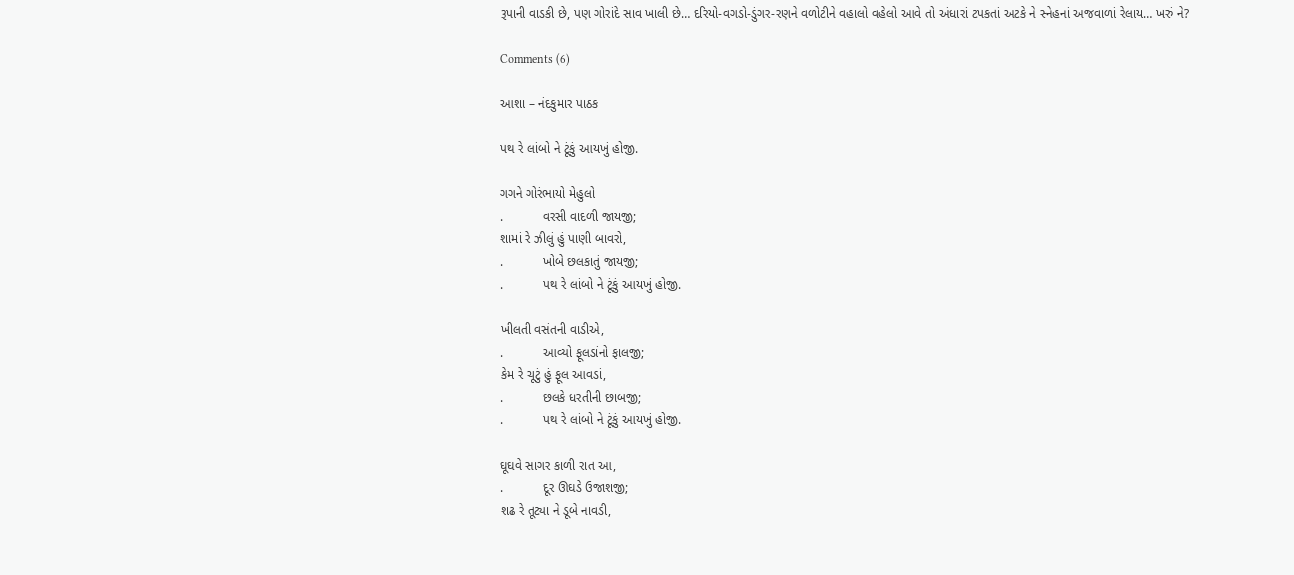રૂપાની વાડકી છે, પણ ગોરાંદે સાવ ખાલી છે… દરિયો-વગડો-ડુંગર-રણને વળોટીને વહાલો વહેલો આવે તો અંધારાં ટપકતાં અટકે ને સ્નેહનાં અજવાળાં રેલાય… ખરું ને?

Comments (6)

આશા – નંદકુમાર પાઠક

પથ રે લાંબો ને ટૂંકું આયખું હોજી.

ગગને ગોરંભાયો મેહુલો
.           વરસી વાદળી જાયજી;
શામાં રે ઝીલું હું પાણી બાવરો,
.           ખોબે છલકાતું જાયજી;
.           પથ રે લાંબો ને ટૂંકું આયખું હોજી.

ખીલતી વસંતની વાડીએ,
.           આવ્યો ફૂલડાંનો ફાલજી;
કેમ રે ચૂટું હું ફૂલ આવડાં,
.           છલકે ધરતીની છાબજી;
.           પથ રે લાંબો ને ટૂંકું આયખું હોજી.

ઘૂઘવે સાગર કાળી રાત આ,
.           દૂર ઊઘડે ઉજાશજી;
શઢ રે તૂટ્યા ને ડૂબે નાવડી,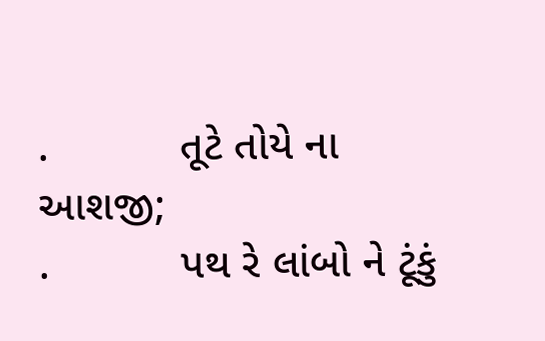.           તૂટે તોયે ના આશજી;
.           પથ રે લાંબો ને ટૂંકું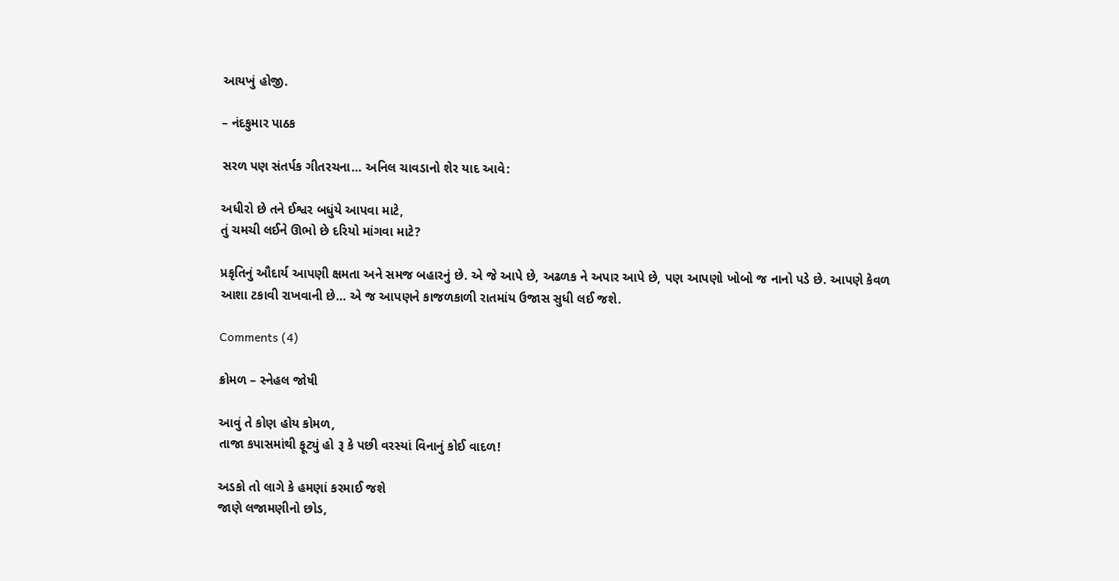આયખું હોજી.

– નંદકુમાર પાઠક

સરળ પણ સંતર્પક ગીતરચના… અનિલ ચાવડાનો શેર યાદ આવે:

અધીરો છે તને ઈશ્વર બધુંયે આપવા માટે,
તું ચમચી લઈને ઊભો છે દરિયો માંગવા માટે?

પ્રકૃતિનું ઔદાર્ય આપણી ક્ષમતા અને સમજ બહારનું છે. એ જે આપે છે, અઢળક ને અપાર આપે છે, પણ આપણો ખોબો જ નાનો પડે છે. આપણે કેવળ આશા ટકાવી રાખવાની છે… એ જ આપણને કાજળકાળી રાતમાંય ઉજાસ સુધી લઈ જશે.

Comments (4)

ક્રોમળ – સ્નેહલ જોષી

આવું તે કોણ હોય કોમળ,
તાજા કપાસમાંથી ફૂટ્યું હો રૂ કે પછી વરસ્યાં વિનાનું કોઈ વાદળ!

અડકો તો લાગે કે હમણાં કરમાઈ જશે
જાણે લજામણીનો છોડ,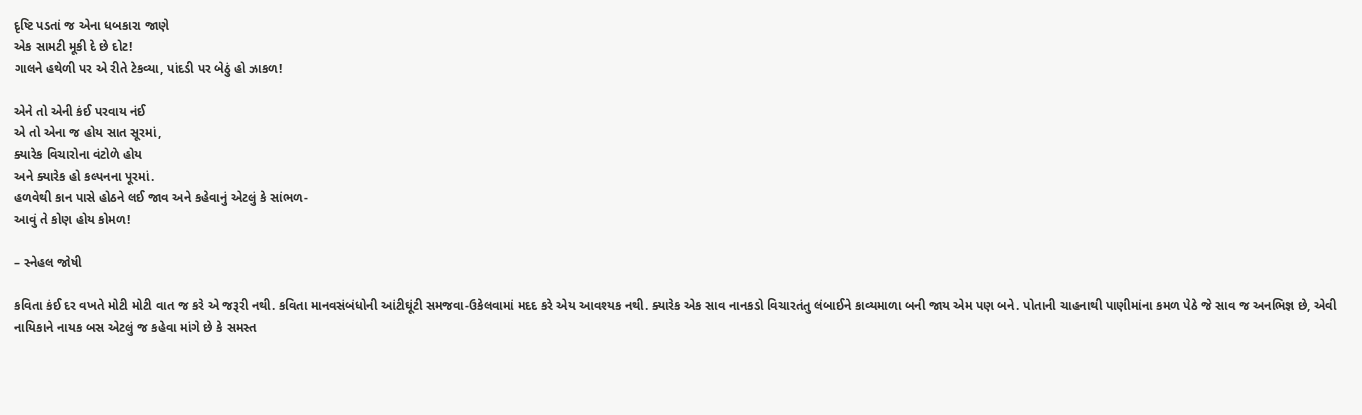દૃષ્ટિ પડતાં જ એના ધબકારા જાણે
એક સામટી મૂકી દે છે દોટ!
ગાલને હથેળી પર એ રીતે ટેકવ્યા, પાંદડી પર બેઠું હો ઝાકળ!

એને તો એની કંઈ પરવાય નંઈ
એ તો એના જ હોય સાત સૂરમાં,
ક્યારેક વિચારોના વંટોળે હોય
અને ક્યારેક હો કલ્પનના પૂરમાં.
હળવેથી કાન પાસે હોઠને લઈ જાવ અને કહેવાનું એટલું કે સાંભળ-
આવું તે કોણ હોય કોમળ!

– સ્નેહલ જોષી

કવિતા કંઈ દર વખતે મોટી મોટી વાત જ કરે એ જરૂરી નથી. કવિતા માનવસંબંધોની આંટીઘૂંટી સમજવા-ઉકેલવામાં મદદ કરે એય આવશ્યક નથી. ક્યારેક એક સાવ નાનકડો વિચારતંતુ લંબાઈને કાવ્યમાળા બની જાય એમ પણ બને. પોતાની ચાહનાથી પાણીમાંના કમળ પેઠે જે સાવ જ અનભિજ્ઞ છે, એવી નાયિકાને નાયક બસ એટલું જ કહેવા માંગે છે કે સમસ્ત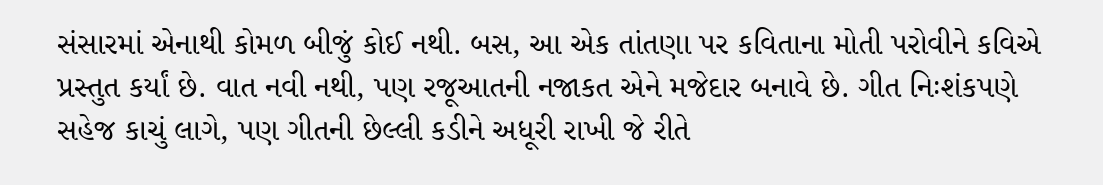સંસારમાં એનાથી કોમળ બીજું કોઈ નથી. બસ, આ એક તાંતણા પર કવિતાના મોતી પરોવીને કવિએ પ્રસ્તુત કર્યાં છે. વાત નવી નથી, પણ રજૂઆતની નજાકત એને મજેદાર બનાવે છે. ગીત નિઃશંકપણે સહેજ કાચું લાગે, પણ ગીતની છેલ્લી કડીને અધૂરી રાખી જે રીતે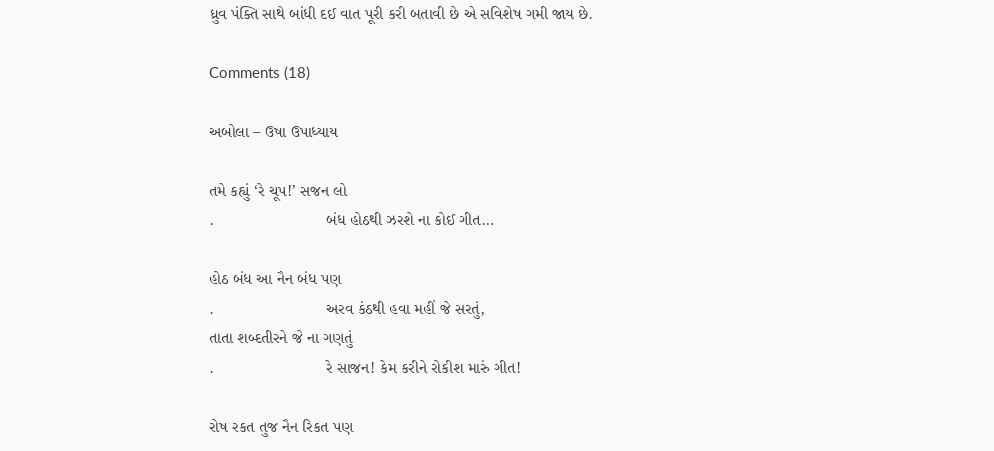ધ્રુવ પંક્તિ સાથે બાંધી દઈ વાત પૂરી કરી બતાવી છે એ સવિશેષ ગમી જાય છે.

Comments (18)

અબોલા – ઉષા ઉપાધ્યાય

તમે કહ્યું ‘રે ચૂપ!’ સજન લો
.                         બંધ હોઠથી ઝરશે ના કોઈ ગીત…

હોઠ બંધ આ નૈન બંધ પણ
.                         અરવ કંઠથી હવા મહીં જે સરતું,
તાતા શબ્દતીરને જે ના ગણતું
.                         રે સાજન! કેમ કરીને રોકીશ મારું ગીત!

રોષ રકત તુજ નૈન રિકત પણ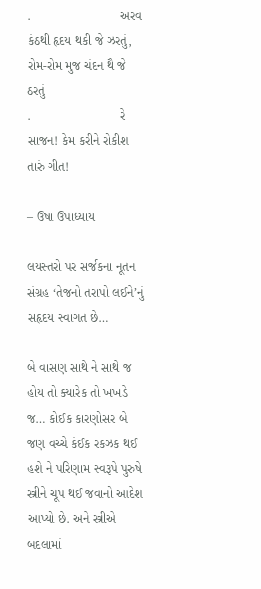.                         અરવ કંઠથી હૃદય થકી જે ઝરતું,
રોમ-રોમ મુજ ચંદન થૈ જે ઠરતું
.                         રે સાજન! કેમ કરીને રોકીશ તારું ગીત!

– ઉષા ઉપાધ્યાય

લયસ્તરો પર સર્જકના નૂતન સંગ્રહ ‘તેજનો તરાપો લઈને’નું સહૃદય સ્વાગત છે…

બે વાસણ સાથે ને સાથે જ હોય તો ક્યારેક તો ખખડે જ… કોઈક કારણોસર બે જણ વચ્ચે કંઈક રકઝક થઈ હશે ને પરિણામ સ્વરૂપે પુરુષે સ્ત્રીને ચૂપ થઈ જવાનો આદેશ આપ્યો છે. અને સ્ત્રીએ બદલામાં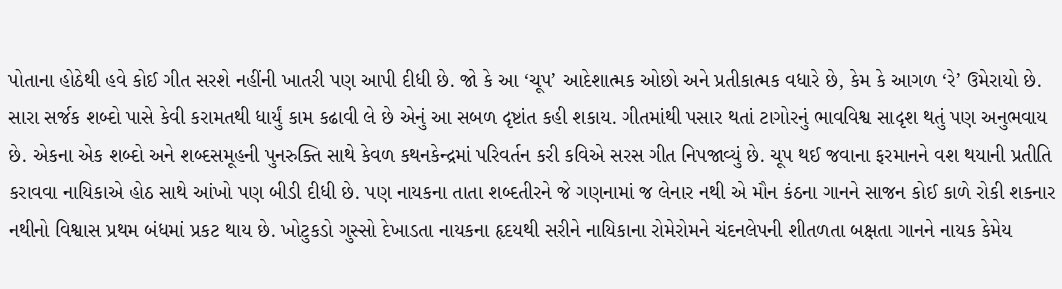પોતાના હોઠેથી હવે કોઈ ગીત સરશે નહીંની ખાતરી પણ આપી દીધી છે. જો કે આ ‘ચૂપ’ આદેશાત્મક ઓછો અને પ્રતીકાત્મક વધારે છે, કેમ કે આગળ ‘રે’ ઉમેરાયો છે. સારા સર્જક શબ્દો પાસે કેવી કરામતથી ધાર્યું કામ કઢાવી લે છે એનું આ સબળ દૃષ્ટાંત કહી શકાય. ગીતમાંથી પસાર થતાં ટાગોરનું ભાવવિશ્વ સાદૃશ થતું પણ અનુભવાય છે. એકના એક શબ્દો અને શબ્દસમૂહની પુનરુક્તિ સાથે કેવળ કથનકેન્દ્રમાં પરિવર્તન કરી કવિએ સરસ ગીત નિપજાવ્યું છે. ચૂપ થઈ જવાના ફરમાનને વશ થયાની પ્રતીતિ કરાવવા નાયિકાએ હોઠ સાથે આંખો પણ બીડી દીધી છે. પણ નાયકના તાતા શબ્દતીરને જે ગણનામાં જ લેનાર નથી એ મૌન કંઠના ગાનને સાજન કોઈ કાળે રોકી શકનાર નથીનો વિશ્વાસ પ્રથમ બંધમાં પ્રકટ થાય છે. ખોટુકડો ગુસ્સો દેખાડતા નાયકના હૃદયથી સરીને નાયિકાના રોમેરોમને ચંદનલેપની શીતળતા બક્ષતા ગાનને નાયક કેમેય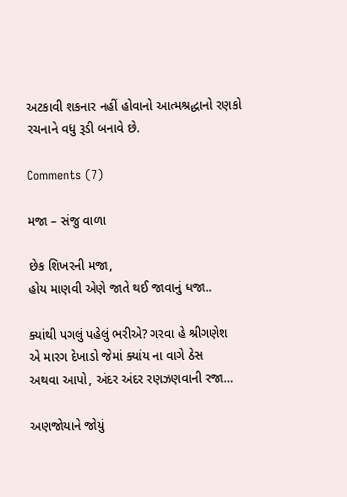અટકાવી શકનાર નહીં હોવાનો આત્મશ્રદ્ધાનો રણકો રચનાને વધુ રૂડી બનાવે છે.

Comments (7)

મજા – સંજુ વાળા

છેક શિખરની મજા,
હોય માણવી એણે જાતે થઈ જાવાનું ધજા..

ક્યાંથી પગલું પહેલું ભરીએ? ગરવા હે શ્રીગણેશ
એ મારગ દેખાડો જેમાં ક્યાંય ના વાગે ઠેસ
અથવા આપો, અંદર અંદર રણઝણવાની રજા…

અણજોયાને જોયું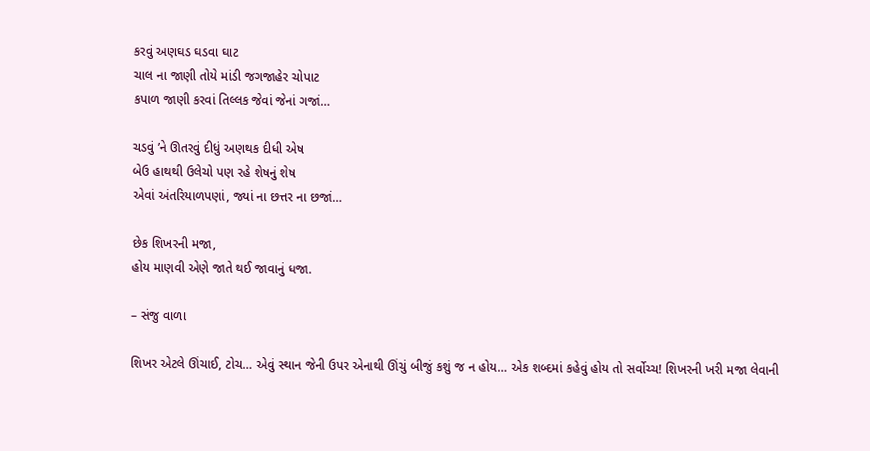કરવું અણઘડ ઘડવા ઘાટ
ચાલ ના જાણી તોયે માંડી જગજાહેર ચોપાટ
કપાળ જાણી કરવાં તિલ્લક જેવાં જેનાં ગજાં…

ચડવું ’ને ઊતરવું દીધું અણથક દીધી એષ
બેઉ હાથથી ઉલેચો પણ રહે શેષનું શેષ
એવાં અંતરિયાળપણાં, જ્યાં ના છત્તર ના છજાં…

છેક શિખરની મજા,
હોય માણવી એણે જાતે થઈ જાવાનું ધજા.

– સંજુ વાળા

શિખર એટલે ઊંચાઈ, ટોચ… એવું સ્થાન જેની ઉપર એનાથી ઊંચું બીજું કશું જ ન હોય… એક શબ્દમાં કહેવું હોય તો સર્વોચ્ચ! શિખરની ખરી મજા લેવાની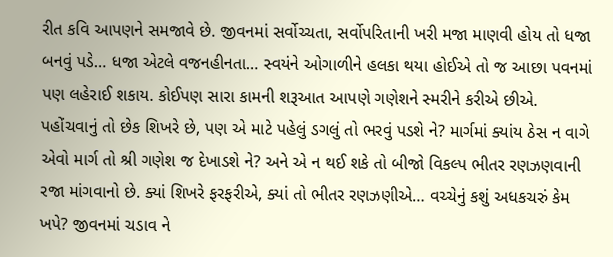રીત કવિ આપણને સમજાવે છે. જીવનમાં સર્વોચ્ચતા, સર્વોપરિતાની ખરી મજા માણવી હોય તો ધજા બનવું પડે… ધજા એટલે વજનહીનતા… સ્વયંને ઓગાળીને હલકા થયા હોઈએ તો જ આછા પવનમાં પણ લહેરાઈ શકાય. કોઈપણ સારા કામની શરૂઆત આપણે ગણેશને સ્મરીને કરીએ છીએ. પહોંચવાનું તો છેક શિખરે છે, પણ એ માટે પહેલું ડગલું તો ભરવું પડશે ને? માર્ગમાં ક્યાંય ઠેસ ન વાગે એવો માર્ગ તો શ્રી ગણેશ જ દેખાડશે ને? અને એ ન થઈ શકે તો બીજો વિકલ્પ ભીતર રણઝણવાની રજા માંગવાનો છે. ક્યાં શિખરે ફરફરીએ, ક્યાં તો ભીતર રણઝણીએ… વચ્ચેનું કશું અધકચરું કેમ ખપે? જીવનમાં ચડાવ ને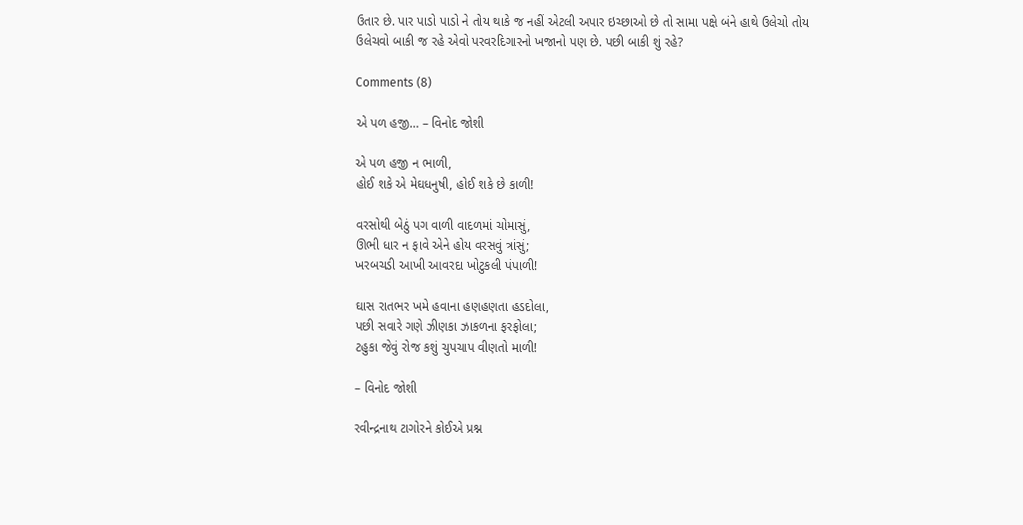ઉતાર છે. પાર પાડો પાડો ને તોય થાકે જ નહીં એટલી અપાર ઇચ્છાઓ છે તો સામા પક્ષે બંને હાથે ઉલેચો તોય ઉલેચવો બાકી જ રહે એવો પરવરદિગારનો ખજાનો પણ છે. પછી બાકી શું રહે?

Comments (8)

એ પળ હજી… – વિનોદ જોશી

એ પળ હજી ન ભાળી,
હોઈ શકે એ મેઘધનુષી, હોઈ શકે છે કાળી!

વરસોથી બેઠું પગ વાળી વાદળમાં ચોમાસું,
ઊભી ધાર ન ફાવે એને હોય વરસવું ત્રાંસું;
ખરબચડી આખી આવરદા ખોટુકલી પંપાળી!

ઘાસ રાતભર ખમે હવાના હણહણતા હડદોલા,
પછી સવારે ગણે ઝીણકા ઝાકળના ફરફોલા;
ટહુકા જેવું રોજ કશું ચુપચાપ વીણતો માળી!

– વિનોદ જોશી

રવીન્દ્રનાથ ટાગોરને કોઈએ પ્રશ્ન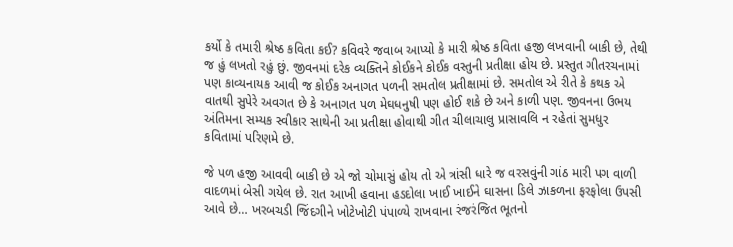કર્યો કે તમારી શ્રેષ્ઠ કવિતા કઈ? કવિવરે જવાબ આપ્યો કે મારી શ્રેષ્ઠ કવિતા હજી લખવાની બાકી છે, તેથી જ હું લખતો રહું છું. જીવનમાં દરેક વ્યક્તિને કોઈકને કોઈક વસ્તુની પ્રતીક્ષા હોય છે. પ્રસ્તુત ગીતરચનામાં પણ કાવ્યનાયક આવી જ કોઈક અનાગત પળની સમતોલ પ્રતીક્ષામાં છે. સમતોલ એ રીતે કે કથક એ વાતથી સુપેરે અવગત છે કે અનાગત પળ મેઘધનુષી પણ હોઈ શકે છે અને કાળી પણ. જીવનના ઉભય અંતિમના સમ્યક સ્વીકાર સાથેની આ પ્રતીક્ષા હોવાથી ગીત ચીલાચાલુ પ્રાસાવલિ ન રહેતાં સુમધુર કવિતામાં પરિણમે છે.

જે પળ હજી આવવી બાકી છે એ જો ચોમાસું હોય તો એ ત્રાંસી ધારે જ વરસવુંની ગાંઠ મારી પગ વાળી વાદળમાં બેસી ગયેલ છે. રાત આખી હવાના હડદોલા ખાઈ ખાઈને ઘાસના ડિલે ઝાકળના ફરફોલા ઉપસી આવે છે… ખરબચડી જિંદગીને ખોટેખોટી પંપાળ્યે રાખવાના રંજરંજિત ભૂતનો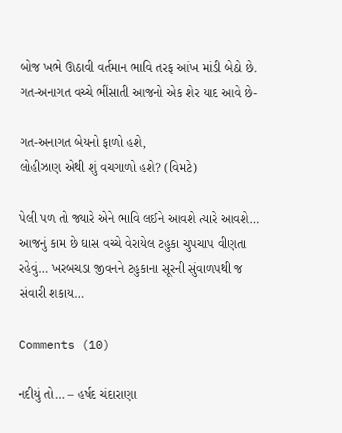બોજ ખભે ઊઠાવી વર્તમાન ભાવિ તરફ આંખ માંડી બેઠો છે. ગત-અનાગત વચ્ચે ભીંસાતી આજનો એક શેર યાદ આવે છે-

ગત-અનાગત બેયનો ફાળો હશે,
લોહીઝાણ એથી શું વચગાળો હશે? (વિમટે)

પેલી પળ તો જ્યારે એને ભાવિ લઈને આવશે ત્યારે આવશે… આજનું કામ છે ઘાસ વચ્ચે વેરાયેલ ટહુકા ચુપચાપ વીણતા રહેવું… ખરબચડા જીવનને ટહુકાના સૂરની સુંવાળપથી જ સંવારી શકાય…

Comments (10)

નદીયું તો… – હર્ષદ ચંદારાણા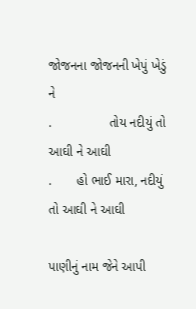જોજનના જોજનની ખેપું ખેડું ને
.                તોય નદીયું તો આઘી ને આઘી
.       હો ભાઈ મારા, નદીયું તો આઘી ને આઘી

પાણીનું નામ જેને આપી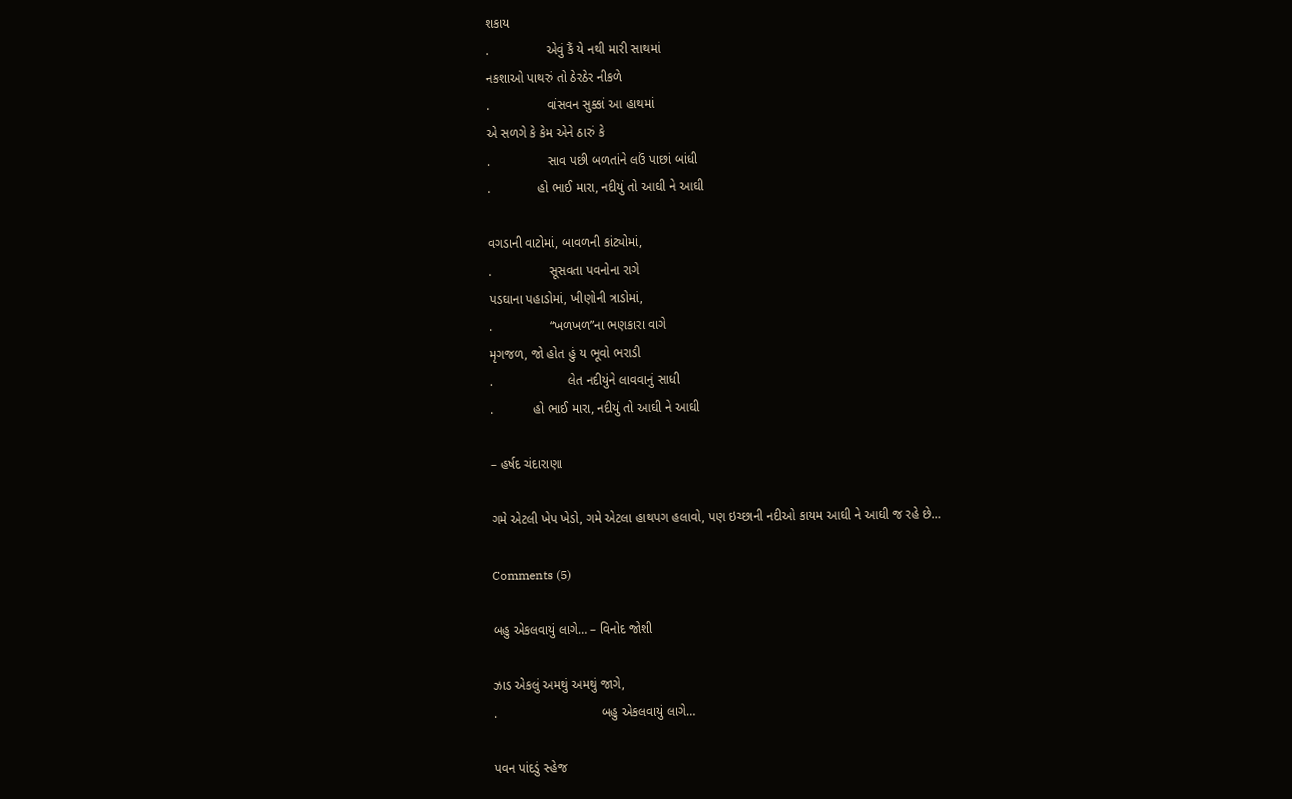શકાય
.                એવું કૈં યે નથી મારી સાથમાં
નકશાઓ પાથરું તો ઠેરઠેર નીકળે
.                વાંસવન સુક્કાં આ હાથમાં
એ સળગે કે કેમ એને ઠારું કે
.                સાવ પછી બળતાંને લઉં પાછાં બાંધી
.             હો ભાઈ મારા, નદીયું તો આઘી ને આઘી

વગડાની વાટોમાં, બાવળની કાંટ્યોમાં,
.                સૂસવતા પવનોના રાગે
પડઘાના પહાડોમાં, ખીણોની ત્રાડોમાં,
.                “ખળખળ”ના ભણકારા વાગે
મૃગજળ, જો હોત હું ય ભૂવો ભરાડી
.                     લેત નદીયુંને લાવવાનું સાધી
.           હો ભાઈ મારા, નદીયું તો આઘી ને આઘી

– હર્ષદ ચંદારાણા

ગમે એટલી ખેપ ખેડો, ગમે એટલા હાથપગ હલાવો, પણ ઇચ્છાની નદીઓ કાયમ આઘી ને આઘી જ રહે છે…

Comments (5)

બહુ એકલવાયું લાગે… – વિનોદ જોશી

ઝાડ એકલું અમથું અમથું જાગે,
.                             બહુ એકલવાયું લાગે…

પવન પાંદડું સ્હેજ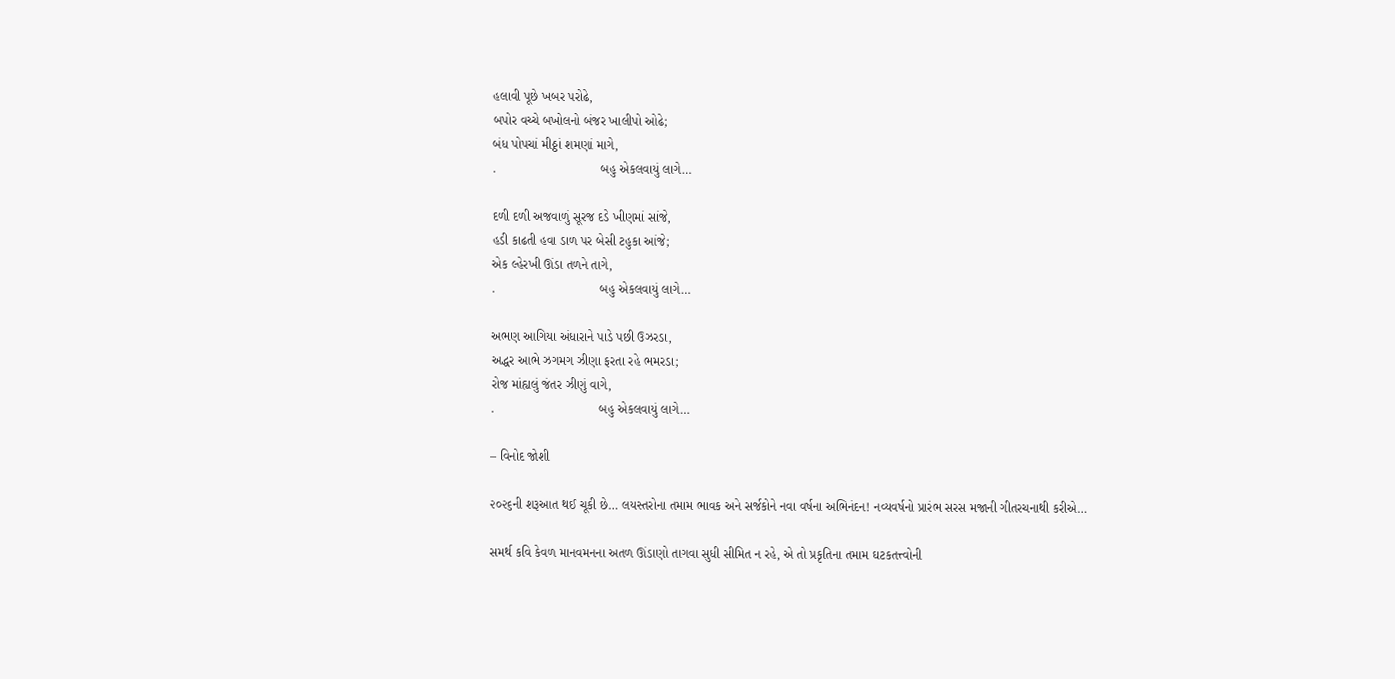હલાવી પૂછે ખબર પરોઢે,
બપોર વચ્ચે બખોલનો બંજર ખાલીપો ઓઢે;
બંધ પોપચાં મીઠ્ઠાં શમણાં માગે,
.                             બહુ એકલવાયું લાગે…

દળી દળી અજવાળું સૂરજ દડે ખીણમાં સાંજે,
હડી કાઢતી હવા ડાળ પર બેસી ટહુકા આંજે;
એક લ્હેરખી ઊંડા તળને તાગે,
.                             બહુ એકલવાયું લાગે…

અભણ આગિયા અંધારાને પાડે પછી ઉઝરડા,
અદ્ધર આભે ઝગમગ ઝીણા ફરતા રહે ભમરડા;
રોજ માંહ્યલું જંતર ઝીણું વાગે,
.                             બહુ એકલવાયું લાગે…

– વિનોદ જોશી

૨૦૨૬ની શરૂઆત થઈ ચૂકી છે… લયસ્તરોના તમામ ભાવક અને સર્જકોને નવા વર્ષના અભિનંદન! નવ્યવર્ષનો પ્રારંભ સરસ મજાની ગીતરચનાથી કરીએ…

સમર્થ કવિ કેવળ માનવમનના અતળ ઊંડાણો તાગવા સુધી સીમિત ન રહે, એ તો પ્રકૃતિના તમામ ઘટકતત્ત્વોની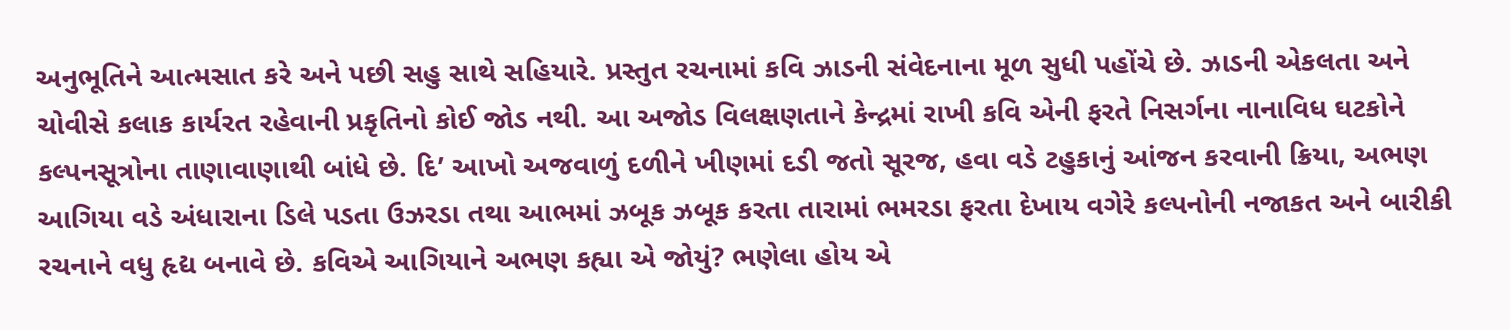અનુભૂતિને આત્મસાત કરે અને પછી સહુ સાથે સહિયારે. પ્રસ્તુત રચનામાં કવિ ઝાડની સંવેદનાના મૂળ સુધી પહોંચે છે. ઝાડની એકલતા અને ચોવીસે કલાક કાર્યરત રહેવાની પ્રકૃતિનો કોઈ જોડ નથી. આ અજોડ વિલક્ષણતાને કેન્દ્રમાં રાખી કવિ એની ફરતે નિસર્ગના નાનાવિધ ઘટકોને કલ્પનસૂત્રોના તાણાવાણાથી બાંધે છે. દિ’ આખો અજવાળું દળીને ખીણમાં દડી જતો સૂરજ, હવા વડે ટહુકાનું આંજન કરવાની ક્રિયા, અભણ આગિયા વડે અંધારાના ડિલે પડતા ઉઝરડા તથા આભમાં ઝબૂક ઝબૂક કરતા તારામાં ભમરડા ફરતા દેખાય વગેરે કલ્પનોની નજાકત અને બારીકી રચનાને વધુ હૃદ્ય બનાવે છે. કવિએ આગિયાને અભણ કહ્યા એ જોયું? ભણેલા હોય એ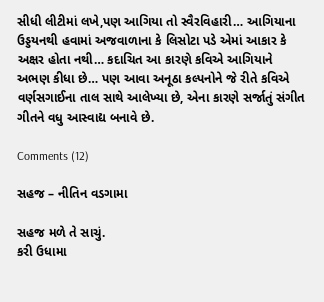સીધી લીટીમાં લખે,પણ આગિયા તો સ્વૈરવિહારી… આગિયાના ઉડ્ડયનથી હવામાં અજવાળાના કે લિસોટા પડે એમાં આકાર કે અક્ષર હોતા નથી… કદાચિત આ કારણે કવિએ આગિયાને અભણ કીધા છે… પણ આવા અનૂઠા કલ્પનોને જે રીતે કવિએ વર્ણસગાઈના તાલ સાથે આલેખ્યા છે, એના કારણે સર્જાતું સંગીત ગીતને વધુ આસ્વાદ્ય બનાવે છે.

Comments (12)

સહજ – નીતિન વડગામા

સહજ મળે તે સાચું.
કરી ઉધામા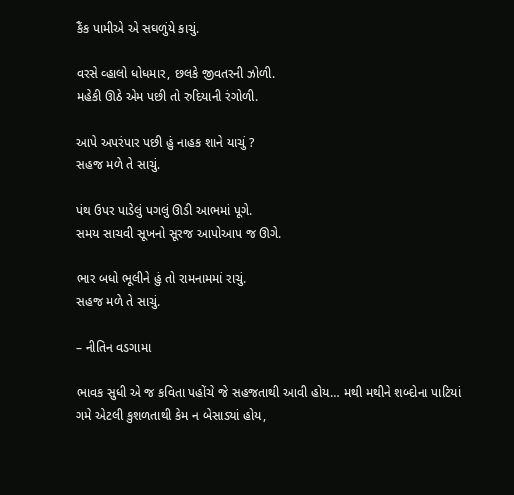કૈંક પામીએ એ સઘળુંયે કાચું.

વરસે વ્હાલો ધોધમાર, છલકે જીવતરની ઝોળી.
મહેકી ઊઠે એમ પછી તો રુદિયાની રંગોળી.

આપે અપરંપાર પછી હું નાહક શાને યાચું ?
સહજ મળે તે સાચું.

પંથ ઉપર પાડેલું પગલું ઊડી આભમાં પૂગે.
સમય સાચવી સૂખનો સૂરજ આપોઆપ જ ઊગે.

ભાર બધો ભૂલીને હું તો રામનામમાં રાચું.
સહજ મળે તે સાચું.

– નીતિન વડગામા

ભાવક સુધી એ જ કવિતા પહોંચે જે સહજતાથી આવી હોય… મથી મથીને શબ્દોના પાટિયાં ગમે એટલી કુશળતાથી કેમ ન બેસાડ્યાં હોય,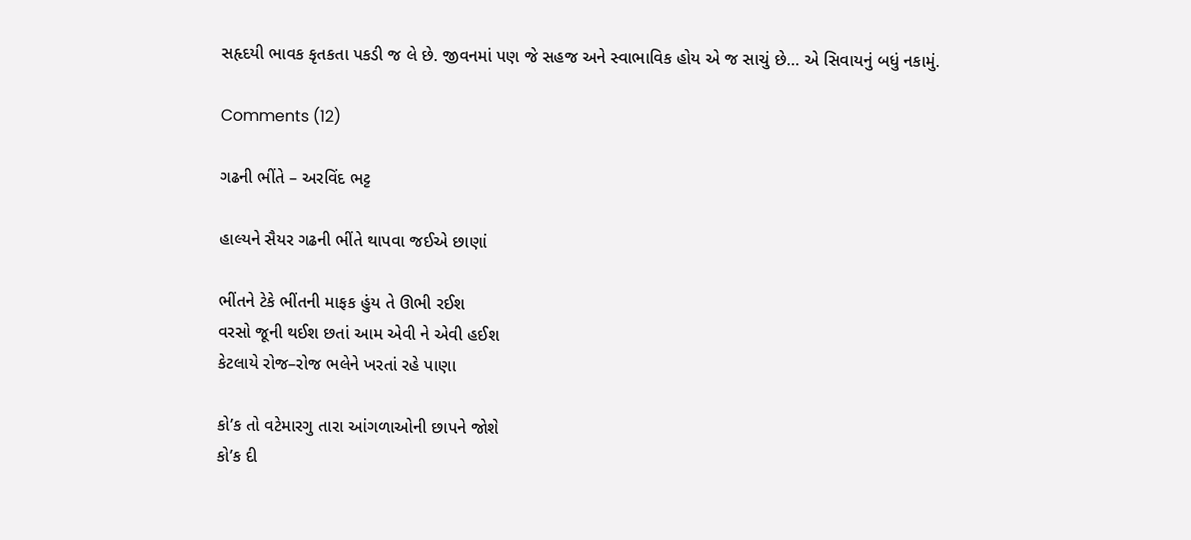સહૃદયી ભાવક કૃતકતા પકડી જ લે છે. જીવનમાં પણ જે સહજ અને સ્વાભાવિક હોય એ જ સાચું છે… એ સિવાયનું બધું નકામું.

Comments (12)

ગઢની ભીંતે – અરવિંદ ભટ્ટ

હાલ્યને સૈયર ગઢની ભીંતે થાપવા જઈએ છાણાં

ભીંતને ટેકે ભીંતની માફક હુંય તે ઊભી રઈશ
વરસો જૂની થઈશ છતાં આમ એવી ને એવી હઈશ
કેટલાયે રોજ–રોજ ભલેને ખરતાં રહે પાણા

કો’ક તો વટેમારગુ તારા આંગળાઓની છાપને જોશે
કો’ક દી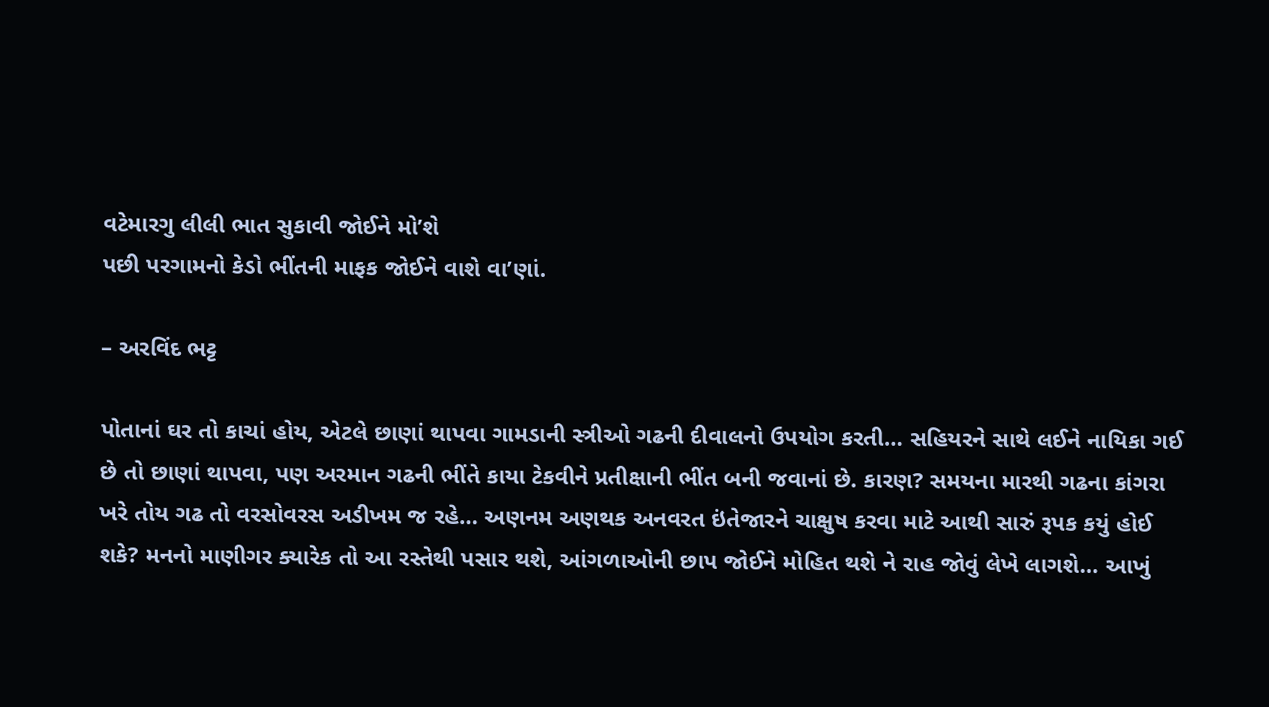વટેમારગુ લીલી ભાત સુકાવી જોઈને મો’શે
પછી પરગામનો કેડો ભીંતની માફક જોઈને વાશે વા’ણાં.

– અરવિંદ ભટ્ટ

પોતાનાં ઘર તો કાચાં હોય, એટલે છાણાં થાપવા ગામડાની સ્ત્રીઓ ગઢની દીવાલનો ઉપયોગ કરતી… સહિયરને સાથે લઈને નાયિકા ગઈ છે તો છાણાં થાપવા, પણ અરમાન ગઢની ભીંતે કાયા ટેકવીને પ્રતીક્ષાની ભીંત બની જવાનાં છે. કારણ? સમયના મારથી ગઢના કાંગરા ખરે તોય ગઢ તો વરસોવરસ અડીખમ જ રહે… અણનમ અણથક અનવરત ઇંતેજારને ચાક્ષુષ કરવા માટે આથી સારું રૂપક કયું હોઈ શકે? મનનો માણીગર ક્યારેક તો આ રસ્તેથી પસાર થશે, આંગળાઓની છાપ જોઈને મોહિત થશે ને રાહ જોવું લેખે લાગશે… આખું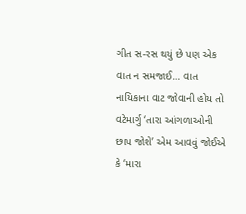ગીત સ-રસ થયું છે પણ એક વાત ન સમજાઈ… વાત નાયિકાના વાટ જોવાની હોય તો વટેમાર્ગુ ‘તારા આંગળાઓની છાપ જોશે’ એમ આવવું જોઈએ કે ‘મારા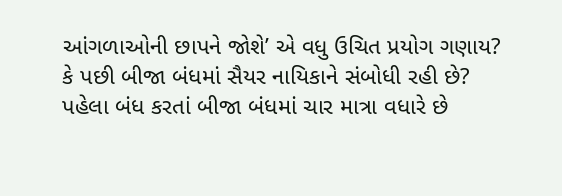આંગળાઓની છાપને જોશે’ એ વધુ ઉચિત પ્રયોગ ગણાય? કે પછી બીજા બંધમાં સૈયર નાયિકાને સંબોધી રહી છે? પહેલા બંધ કરતાં બીજા બંધમાં ચાર માત્રા વધારે છે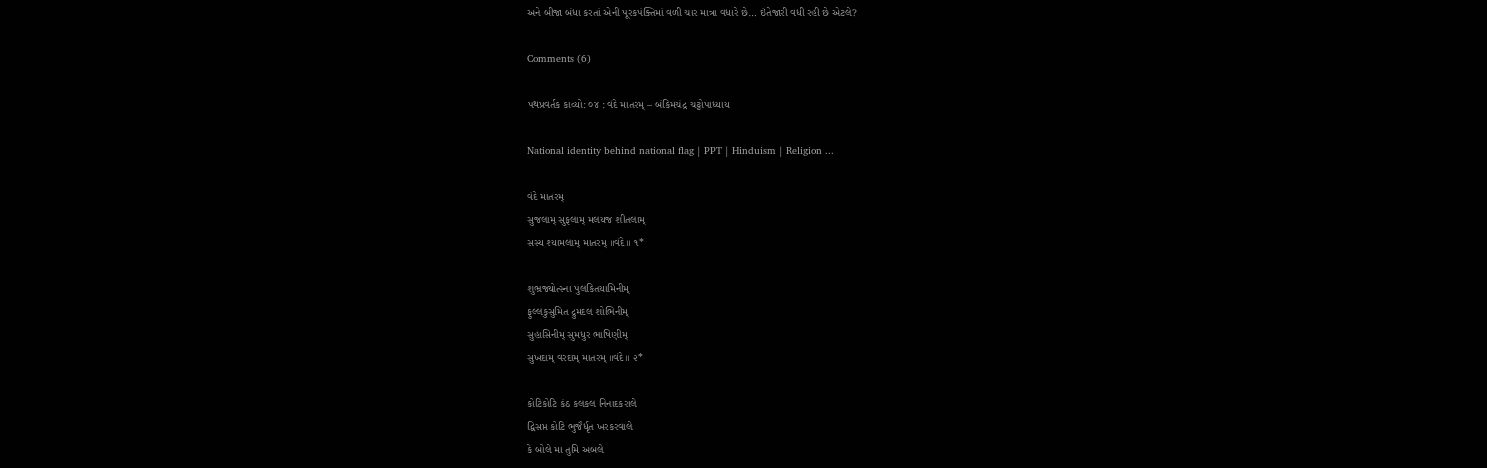અને બીજા બંધા કરતાં એની પૂરકપંક્તિમાં વળી ચાર માત્રા વધારે છે… ઇંતેજારી વધી રહી છે એટલે?

Comments (6)

પથપ્રવર્તક કાવ્યો: ૦૪ : વંદે માતરમ્ – બંકિમચંદ્ર ચટ્ટોપાધ્યાય

National identity behind national flag | PPT | Hinduism | Religion ...

વંદે માતરમ્
સુજલામ્ સુફલામ્ મલયજ શીતલામ્
સસ્ય શ્યામલામ્ માતરમ્ ॥વંદે॥ ૧*

શુભ્રજ્યોત્સ્ના પુલકિતયામિનીમ્
ફુલ્લકુસુમિત દ્રુમદલ શોભિનીમ્
સુહાસિનીમ્ સુમધુર ભાષિણીમ્
સુખદામ્ વરદામ્ માતરમ્ ॥વંદે॥ ૨*

કોટિકોટિ કંઠ કલકલ નિનાદકરાલે
દ્વિસપ્ત કોટિ ભુજૈર્ધૃત ખરકરવાલે
કે બોલે મા તુમિ અબલે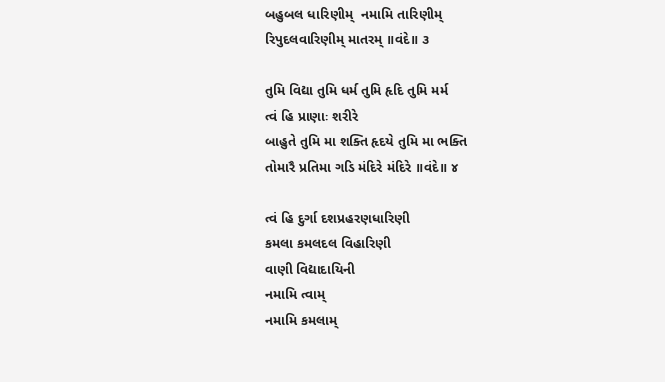બહુબલ ધારિણીમ્  નમામિ તારિણીમ્
રિપુદલવારિણીમ્ માતરમ્ ॥વંદે॥ ૩

તુમિ વિદ્યા તુમિ ધર્મ તુમિ હૃદિ તુમિ મર્મ
ત્વં હિ પ્રાણાઃ શરીરે
બાહુતે તુમિ મા શક્તિ હૃદયે તુમિ મા ભક્તિ
તોમારૈ પ્રતિમા ગડિ મંદિરે મંદિરે ॥વંદે॥ ૪

ત્વં હિ દુર્ગા દશપ્રહરણધારિણી
કમલા કમલદલ વિહારિણી
વાણી વિદ્યાદાયિની
નમામિ ત્વામ્
નમામિ કમલામ્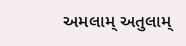અમલામ્ અતુલામ્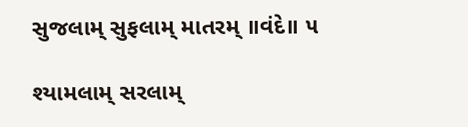સુજલામ્ સુફલામ્ માતરમ્ ॥વંદે॥ ૫

શ્યામલામ્ સરલામ્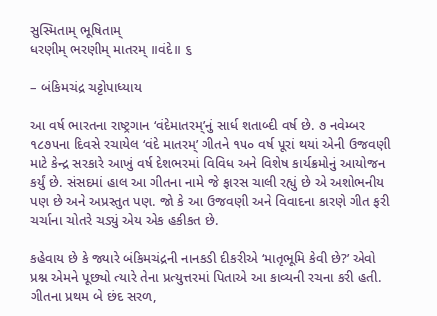સુસ્મિતામ્ ભૂષિતામ્
ધરણીમ્ ભરણીમ્ માતરમ્ ॥વંદે॥ ૬

– બંકિમચંદ્ર ચટ્ટોપાધ્યાય

આ વર્ષ ભારતના રાષ્ટ્રગાન ‘વંદેમાતરમ્’નું સાર્ધ શતાબ્દી વર્ષ છે. ૭ નવેમ્બર ૧૮૭૫ના દિવસે રચાયેલ ‘વંદે માતરમ્’ ગીતને ૧૫૦ વર્ષ પૂરાં થયાં એની ઉજવણી માટે કેન્દ્ર સરકારે આખું વર્ષ દેશભરમાં વિવિધ અને વિશેષ કાર્યક્રમોનું આયોજન કર્યું છે. સંસદમાં હાલ આ ગીતના નામે જે ફારસ ચાલી રહ્યું છે એ અશોભનીય પણ છે અને અપ્રસ્તુત પણ. જો કે આ ઉજવણી અને વિવાદના કારણે ગીત ફરી ચર્ચાના ચોતરે ચડ્યું એય એક હકીકત છે.

કહેવાય છે કે જ્યારે બંકિમચંદ્રની નાનકડી દીકરીએ ‘માતૃભૂમિ કેવી છે?’ એવો પ્રશ્ન એમને પૂછ્યો ત્યારે તેના પ્રત્યુત્તરમાં પિતાએ આ કાવ્યની રચના કરી હતી. ગીતના પ્રથમ બે છંદ સરળ,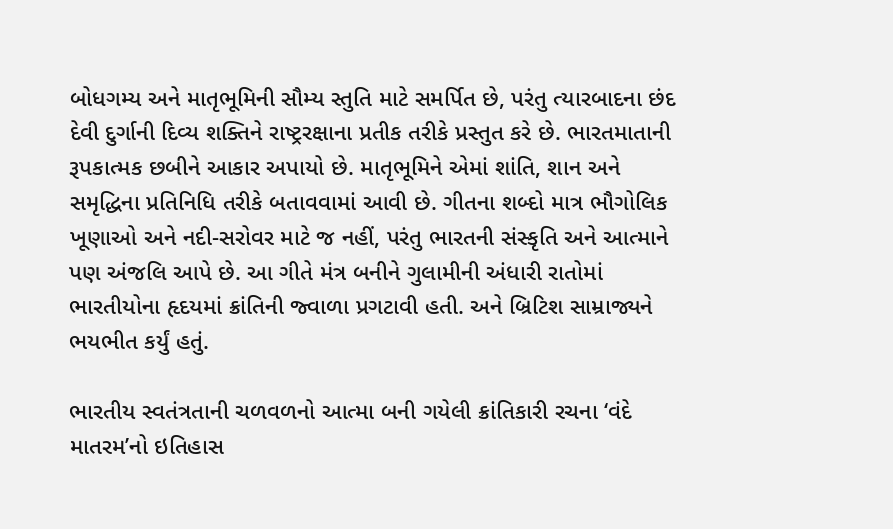બોધગમ્ય અને માતૃભૂમિની સૌમ્ય સ્તુતિ માટે સમર્પિત છે, પરંતુ ત્યારબાદના છંદ દેવી દુર્ગાની દિવ્ય શક્તિને રાષ્ટ્રરક્ષાના પ્રતીક તરીકે પ્રસ્તુત કરે છે. ભારતમાતાની રૂપકાત્મક છબીને આકાર અપાયો છે. માતૃભૂમિને એમાં શાંતિ, શાન અને સમૃદ્ધિના પ્રતિનિધિ તરીકે બતાવવામાં આવી છે. ગીતના શબ્દો માત્ર ભૌગોલિક ખૂણાઓ અને નદી-સરોવર માટે જ નહીં, પરંતુ ભારતની સંસ્કૃતિ અને આત્માને પણ અંજલિ આપે છે. આ ગીતે મંત્ર બનીને ગુલામીની અંધારી રાતોમાં ભારતીયોના હૃદયમાં ક્રાંતિની જ્વાળા પ્રગટાવી હતી. અને બ્રિટિશ સામ્રાજ્યને ભયભીત કર્યું હતું.

ભારતીય સ્વતંત્રતાની ચળવળનો આત્મા બની ગયેલી ક્રાંતિકારી રચના ‘વંદે માતરમ’નો ઇતિહાસ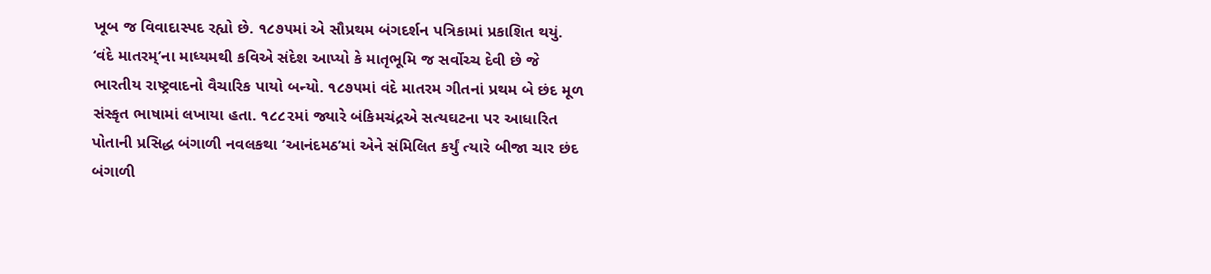ખૂબ જ વિવાદાસ્પદ રહ્યો છે. ૧૮૭૫માં એ સૌપ્રથમ બંગદર્શન પત્રિકામાં પ્રકાશિત થયું. ‘વંદે માતરમ્’ના માધ્યમથી કવિએ સંદેશ આપ્યો કે માતૃભૂમિ જ સર્વોચ્ચ દેવી છે જે ભારતીય રાષ્ટ્રવાદનો વૈચારિક પાયો બન્યો. ૧૮૭૫માં વંદે માતરમ ગીતનાં પ્રથમ બે છંદ મૂળ સંસ્કૃત ભાષામાં લખાયા હતા. ૧૮૮૨માં જ્યારે બંકિમચંદ્રએ સત્યઘટના પર આધારિત પોતાની પ્રસિદ્ધ બંગાળી નવલકથા ‘આનંદમઠ’માં એને સંમિલિત કર્યું ત્યારે બીજા ચાર છંદ બંગાળી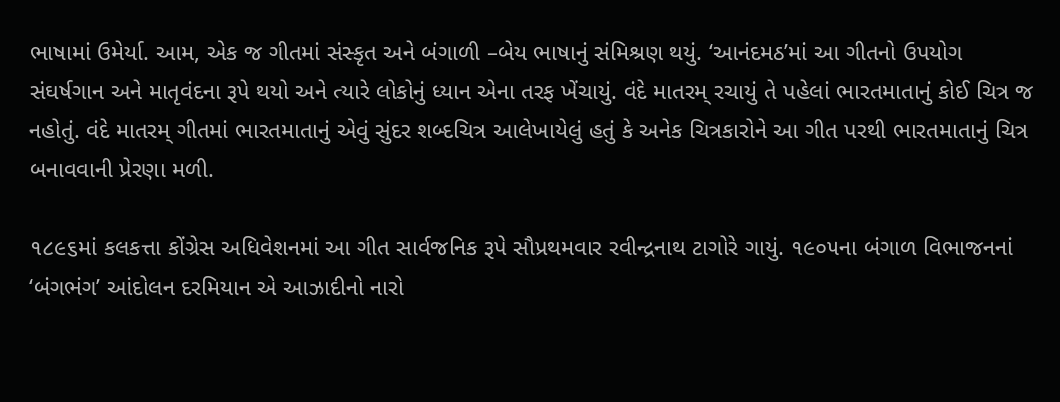ભાષામાં ઉમેર્યા. આમ, એક જ ગીતમાં સંસ્કૃત અને બંગાળી –બેય ભાષાનું સંમિશ્રણ થયું. ‘આનંદમઠ’માં આ ગીતનો ઉપયોગ સંઘર્ષગાન અને માતૃવંદના રૂપે થયો અને ત્યારે લોકોનું ધ્યાન એના તરફ ખેંચાયું. વંદે માતરમ્ રચાયું તે પહેલાં ભારતમાતાનું કોઈ ચિત્ર જ નહોતું. વંદે માતરમ્ ગીતમાં ભારતમાતાનું એવું સુંદર શબ્દચિત્ર આલેખાયેલું હતું કે અનેક ચિત્રકારોને આ ગીત પરથી ભારતમાતાનું ચિત્ર બનાવવાની પ્રેરણા મળી.

૧૮૯૬માં કલકત્તા કોંગ્રેસ અધિવેશનમાં આ ગીત સાર્વજનિક રૂપે સૌપ્રથમવાર રવીન્દ્રનાથ ટાગોરે ગાયું. ૧૯૦૫ના બંગાળ વિભાજનનાં ‘બંગભંગ’ આંદોલન દરમિયાન એ આઝાદીનો નારો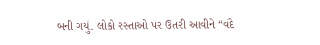બની ગયું. લોકો રસ્તાઓ પર ઉતરી આવીને “વંદે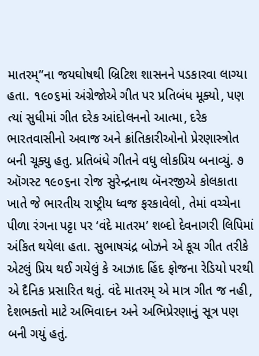માતરમ્”ના જયઘોષથી બ્રિટિશ શાસનને પડકારવા લાગ્યા હતા. ૧૯૦૬માં અંગ્રેજોએ ગીત પર પ્રતિબંધ મૂક્યો, પણ ત્યાં સુધીમાં ગીત દરેક આંદોલનનો આત્મા, દરેક ભારતવાસીનો અવાજ અને ક્રાંતિકારીઓનો પ્રેરણાસ્ત્રોત બની ચૂક્યુ હતુ. પ્રતિબંધે ગીતને વધુ લોકપ્રિય બનાવ્યું. ૭ ઑગસ્ટ ૧૯૦૬ના રોજ સુરેન્દ્રનાથ બૅનરજીએ કોલકાતા ખાતે જે ભારતીય રાષ્ટ્રીય ધ્વજ ફરકાવેલો, તેમાં વચ્ચેના પીળા રંગના પટ્ટા પર ‘વંદે માતરમ’ શબ્દો દેવનાગરી લિપિમાં અંકિત થયેલા હતા. સુભાષચંદ્ર બોઝને એ કૂચ ગીત તરીકે એટલું પ્રિય થઈ ગયેલું કે આઝાદ હિંદ ફોજના રેડિયો પરથી એ દૈનિક પ્રસારિત થતું. વંદે માતરમ્ એ માત્ર ગીત જ નહી, દેશભક્તો માટે અભિવાદન અને અભિપ્રેરણાનું સૂત્ર પણ બની ગયું હતું.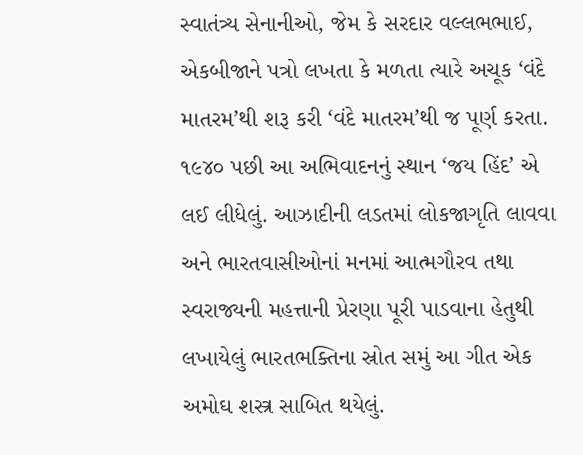સ્વાતંત્ર્ય સેનાનીઓ, જેમ કે સરદાર વલ્લભભાઈ, એકબીજાને પત્રો લખતા કે મળતા ત્યારે અચૂક ‘વંદે માતરમ’થી શરૂ કરી ‘વંદે માતરમ’થી જ પૂર્ણ કરતા. ૧૯૪૦ પછી આ અભિવાદનનું સ્થાન ‘જય હિંદ’ એ લઈ લીધેલું. આઝાદીની લડતમાં લોકજાગૃતિ લાવવા અને ભારતવાસીઓનાં મનમાં આત્મગૌરવ તથા સ્વરાજ્યની મહત્તાની પ્રેરણા પૂરી પાડવાના હેતુથી લખાયેલું ભારતભક્તિના સ્રોત સમું આ ગીત એક અમોઘ શસ્ત્ર સાબિત થયેલું.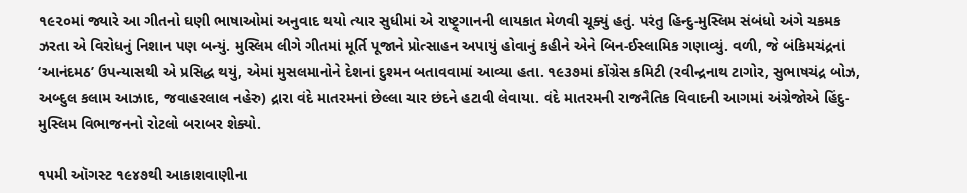૧૯૨૦માં જ્યારે આ ગીતનો ઘણી ભાષાઓમાં અનુવાદ થયો ત્યાર સુધીમાં એ રાષ્ટ્ર્ગાનની લાયકાત મેળવી ચૂક્યું હતું. પરંતુ હિન્દુ-મુસ્લિમ સંબંધો અંગે ચકમક ઝરતા એ વિરોધનું નિશાન પણ બન્યું. મુસ્લિમ લીગે ગીતમાં મૂર્તિ પૂજાને પ્રોત્સાહન અપાયું હોવાનું કહીને એને બિન-ઈસ્લામિક ગણાવ્યું. વળી, જે બંકિમચંદ્રનાં ‘આનંદમઠ’ ઉપન્યાસથી એ પ્રસિદ્ધ થયું, એમાં મુસલમાનોને દેશનાં દુશ્મન બતાવવામાં આવ્યા હતા. ૧૯૩૭માં કોંગ્રેસ કમિટી (રવીન્દ્રનાથ ટાગોર, સુભાષચંદ્ર બોઝ, અબ્દુલ કલામ આઝાદ, જવાહરલાલ નહેરુ) દ્રારા વંદે માતરમનાં છેલ્લા ચાર છંદને હટાવી લેવાયા. વંદે માતરમની રાજનૈતિક વિવાદની આગમાં અંગ્રેજોએ હિંદુ-મુસ્લિમ વિભાજનનો રોટલો બરાબર શેક્યો.

૧૫મી ઑગસ્ટ ૧૯૪૭થી આકાશવાણીના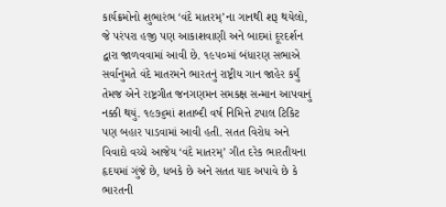કાર્યક્રમોનો શુભારંભ ‘વંદે માતરમ્’ના ગાનથી શરૂ થયેલો, જે પરંપરા હજી પણ આકાશવાણી અને બાદમાં દૂરદર્શન દ્વારા જાળવવામાં આવી છે. ૧૯૫૦માં બંધારણ સભાએ સર્વાનુમતે વંદે માતરમને ભારતનું રાષ્ટ્રીય ગાન જાહેર કર્યું તેમજ એને રાષ્ટ્રગીત જનગણમન સમકક્ષ સન્માન આપવાનું નક્કી થયું. ૧૯૭૬માં શતાબ્દી વર્ષ નિમિત્તે ટપાલ ટિકિટ પણ બહાર પાડવામાં આવી હતી. સતત વિરોધ અને વિવાદો વચ્ચે આજેય ‘વંદે માતરમ્’ ગીત દરેક ભારતીયના હૃદયમાં ગુંજે છે, ધબકે છે અને સતત યાદ અપાવે છે કે ભારતની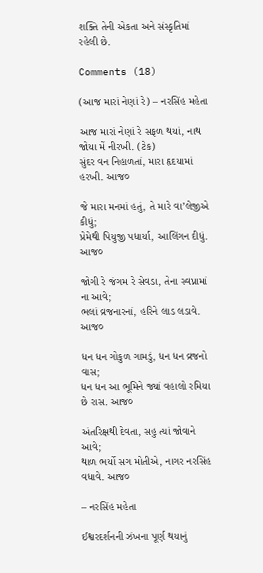શક્તિ તેની એકતા અને સંસ્કૃતિમાં રહેલી છે.

Comments (18)

(આજ મારાં નેણાં રે) – નરસિંહ મહેતા

આજ મારાં નેણાં રે સફળ થયાં, નાથ જોયા મેં નીરખી. (ટેક)
સુંદર વન નિહાળતાં, મારા હૃદયામાં હરખી. આજ૦

જે મારા મનમાં હતું, તે મારે વા’લેજીએ કીધું;
પ્રેમેથી પિયુજી પધાર્યા, આલિંગન દીધું. આજ૦

જોગી રે જંગમ રે સેવડા, તેના સ્વપ્નામાં ના આવે;
ભલાં વ્રજનારનાં, હરિને લાડ લડાવે. આજ૦

ધન ધન ગોકુળ ગામડું, ધન ધન વ્રજનો વાસ;
ધન ધન આ ભૂમિને જ્યાં વહાલો રમિયા છે રાસ. આજ૦

અંતરિક્ષથી દેવતા, સહુ ત્યાં જોવાને આવે;
થાળ ભર્યો સગ મોતીએ, નાગર નરસિંહ વધાવે. આજ૦

– નરસિંહ મહેતા

ઈશ્વરદર્શનની ઝંખના પૂર્ણ થયાનું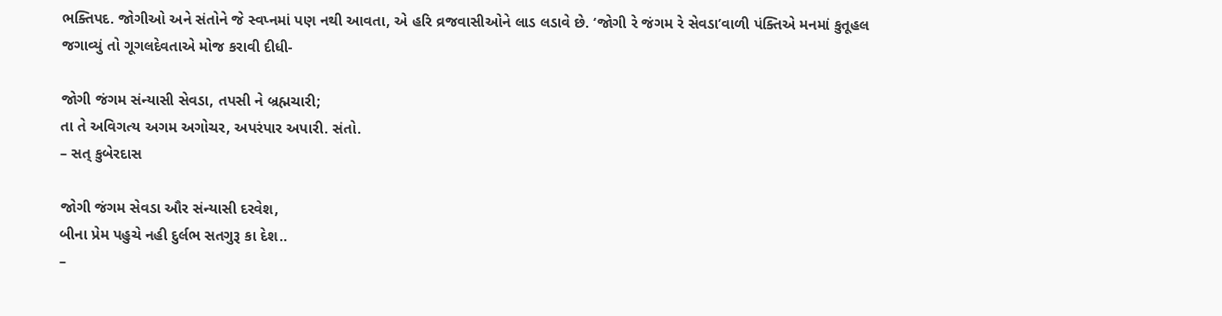ભક્તિપદ. જોગીઓ અને સંતોને જે સ્વપ્નમાં પણ નથી આવતા, એ હરિ વ્રજવાસીઓને લાડ લડાવે છે. ‘જોગી રે જંગમ રે સેવડા’વાળી પંક્તિએ મનમાં કુતૂહલ જગાવ્યું તો ગૂગલદેવતાએ મોજ કરાવી દીધી-

જોગી જંગમ સંન્યાસી સેવડા, તપસી ને બ્રહ્મચારી;
તા તે અવિગત્ય અગમ અગોચર, અપરંપાર અપારી. સંતો.
– સત્ કુબેરદાસ

જોગી જંગમ સેવડા ઔર સંન્યાસી દરવેશ,
બીના પ્રેમ પહુચે નહી દુર્લભ સતગુરૂ કા દેશ..
–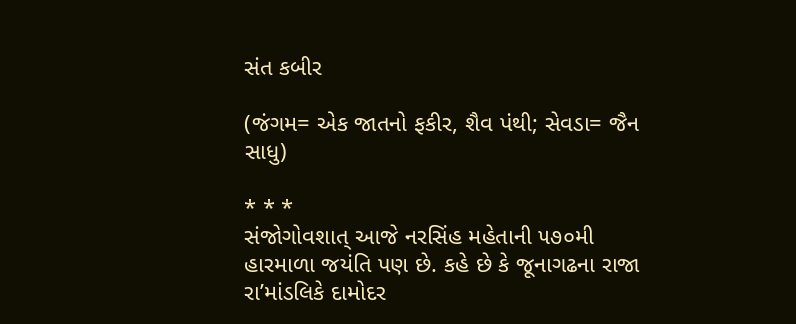સંત કબીર

(જંગમ= એક જાતનો ફકીર, શૈવ પંથી; સેવડા= જૈન સાધુ)

* * *
સંજોગોવશાત્ આજે નરસિંહ મહેતાની ૫૭૦મી હારમાળા જયંતિ પણ છે. કહે છે કે જૂનાગઢના રાજા રા’માંડલિકે દામોદર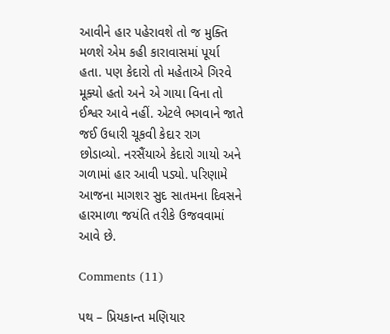આવીને હાર પહેરાવશે તો જ મુક્તિ મળશે એમ કહી કારાવાસમાં પૂર્યા હતા. પણ કેદારો તો મહેતાએ ગિરવે મૂક્યો હતો અને એ ગાયા વિના તો ઈશ્વર આવે નહીં. એટલે ભગવાને જાતે જઈ ઉધારી ચૂકવી કેદાર રાગ છોડાવ્યો. નરસૈંયાએ કેદારો ગાયો અને ગળામાં હાર આવી પડ્યો. પરિણામે આજના માગશર સુદ સાતમના દિવસને હારમાળા જયંતિ તરીકે ઉજવવામાં આવે છે.

Comments (11)

પથ – પ્રિયકાન્ત મણિયાર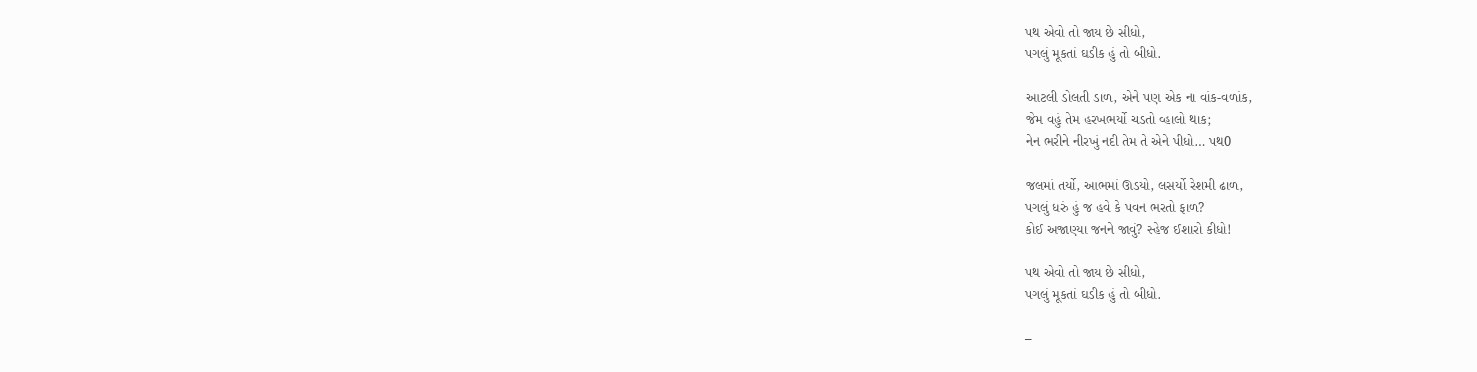પથ એવો તો જાય છે સીધો,
પગલું મૂકતાં ઘડીક હું તો બીધો.

આટલી ડોલતી ડાળ, એને પણ એક ના વાંક-વળાંક,
જેમ વહું તેમ હરખભર્યો ચડતો વ્હાલો થાક;
નેન ભરીને નીરખું નદી તેમ તે એને પીધો… પથ0

જલમાં તર્યો, આભમાં ઊડયો, લસર્યો રેશમી ઢાળ,
પગલું ધરું હું જ હવે કે પવન ભરતો ફાળ?
કોઈ અજાણ્યા જનને જાવું? સ્હેજ ઈશારો કીધો!

પથ એવો તો જાય છે સીધો,
પગલું મૂકતાં ઘડીક હું તો બીધો.

–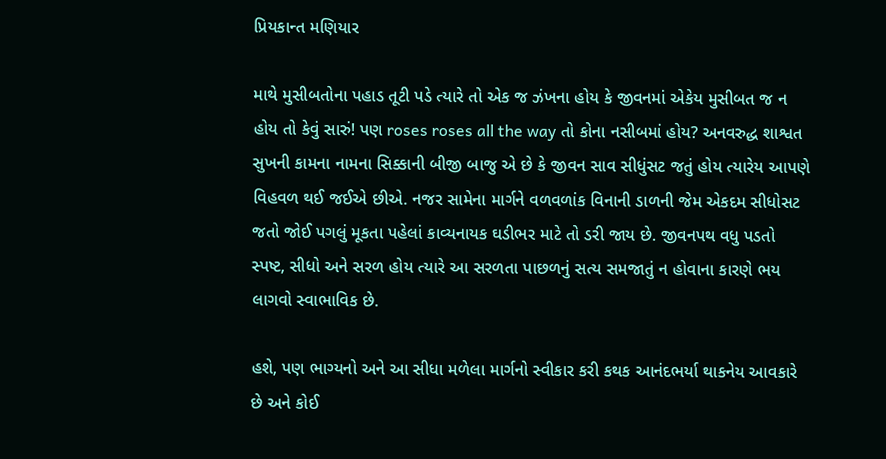પ્રિયકાન્ત મણિયાર

માથે મુસીબતોના પહાડ તૂટી પડે ત્યારે તો એક જ ઝંખના હોય કે જીવનમાં એકેય મુસીબત જ ન હોય તો કેવું સારું! પણ roses roses all the way તો કોના નસીબમાં હોય? અનવરુદ્ધ શાશ્વત સુખની કામના નામના સિક્કાની બીજી બાજુ એ છે કે જીવન સાવ સીધુંસટ જતું હોય ત્યારેય આપણે વિહવળ થઈ જઈએ છીએ. નજર સામેના માર્ગને વળવળાંક વિનાની ડાળની જેમ એકદમ સીધોસટ જતો જોઈ પગલું મૂકતા પહેલાં કાવ્યનાયક ઘડીભર માટે તો ડરી જાય છે. જીવનપથ વધુ પડતો સ્પષ્ટ, સીધો અને સરળ હોય ત્યારે આ સરળતા પાછળનું સત્ય સમજાતું ન હોવાના કારણે ભય લાગવો સ્વાભાવિક છે.

હશે, પણ ભાગ્યનો અને આ સીધા મળેલા માર્ગનો સ્વીકાર કરી કથક આનંદભર્યા થાકનેય આવકારે છે અને કોઈ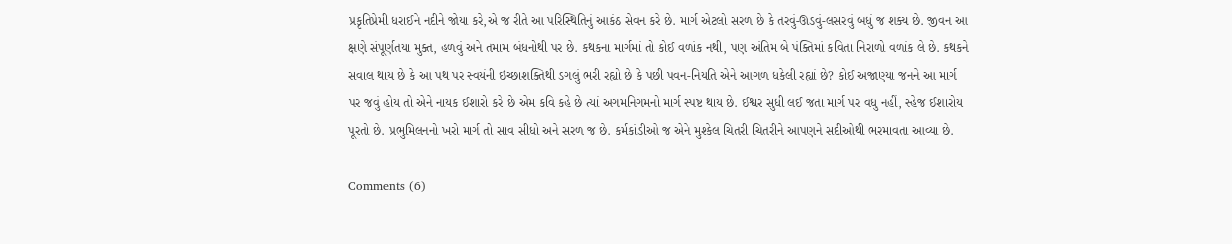પ્રકૃતિપ્રેમી ધરાઈને નદીને જોયા કરે,એ જ રીતે આ પરિસ્થિતિનું આકંઠ સેવન કરે છે. માર્ગ એટલો સરળ છે કે તરવું-ઊડવું-લસરવું બધું જ શક્ય છે. જીવન આ ક્ષણે સંપૂર્ણતયા મુક્ત, હળવું અને તમામ બંધનોથી પર છે. કથકના માર્ગમાં તો કોઈ વળાંક નથી, પણ અંતિમ બે પંક્તિમાં કવિતા નિરાળો વળાંક લે છે. કથકને સવાલ થાય છે કે આ પથ પર સ્વયંની ઇચ્છાશક્તિથી ડગલું ભરી રહ્યો છે કે પછી પવન-નિયતિ એને આગળ ધકેલી રહ્યાં છે? કોઈ અજાણ્યા જનને આ માર્ગ પર જવું હોય તો એને નાયક ઈશારો કરે છે એમ કવિ કહે છે ત્યાં અગમનિગમનો માર્ગ સ્પષ્ટ થાય છે. ઈશ્વર સુધી લઈ જતા માર્ગ પર વધુ નહીં, સ્હેજ ઈશારોય પૂરતો છે. પ્રભુમિલનનો ખરો માર્ગ તો સાવ સીધો અને સરળ જ છે. કર્મકાંડીઓ જ એને મુશ્કેલ ચિતરી ચિતરીને આપણને સદીઓથી ભરમાવતા આવ્યા છે.

Comments (6)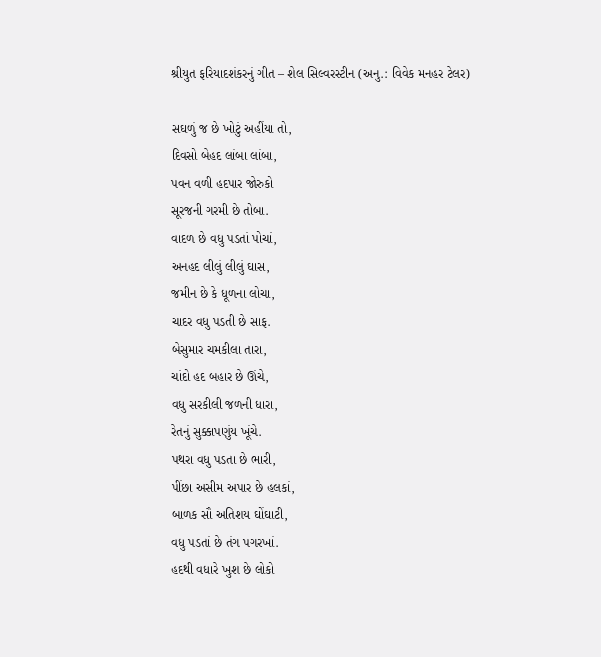શ્રીયુત ફરિયાદશંકરનું ગીત – શેલ સિલ્વરસ્ટીન (અનુ.: વિવેક મનહર ટેલર)

સઘળું જ છે ખોટું અહીંયા તો,
દિવસો બેહદ લાંબા લાંબા,
પવન વળી હદપાર જોરુકો
સૂરજની ગરમી છે તોબા.
વાદળ છે વધુ પડતાં પોચાં,
અનહદ લીલું લીલું ઘાસ,
જમીન છે કે ધૂળના લોચા,
ચાદર વધુ પડતી છે સાફ.
બેસુમાર ચમકીલા તારા,
ચાંદો હદ બહાર છે ઊંચે,
વધુ સરકીલી જળની ધારા,
રેતનું સુક્કાપણુંય ખૂંચે.
પથરા વધુ પડતા છે ભારી,
પીંછા અસીમ અપાર છે હલકાં,
બાળક સૌ અતિશય ઘોંઘાટી,
વધુ પડતાં છે તંગ પગરખાં.
હદથી વધારે ખુશ છે લોકો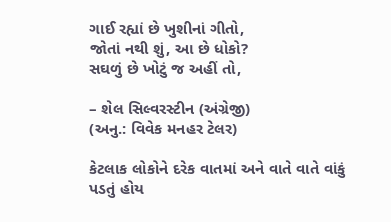ગાઈ રહ્યાં છે ખુશીનાં ગીતો,
જોતાં નથી શું, આ છે ધોકો?
સઘળું છે ખોટું જ અહીં તો,

– શેલ સિલ્વરસ્ટીન (અંગ્રેજી)
(અનુ.: વિવેક મનહર ટેલર)

કેટલાક લોકોને દરેક વાતમાં અને વાતે વાતે વાંકું પડતું હોય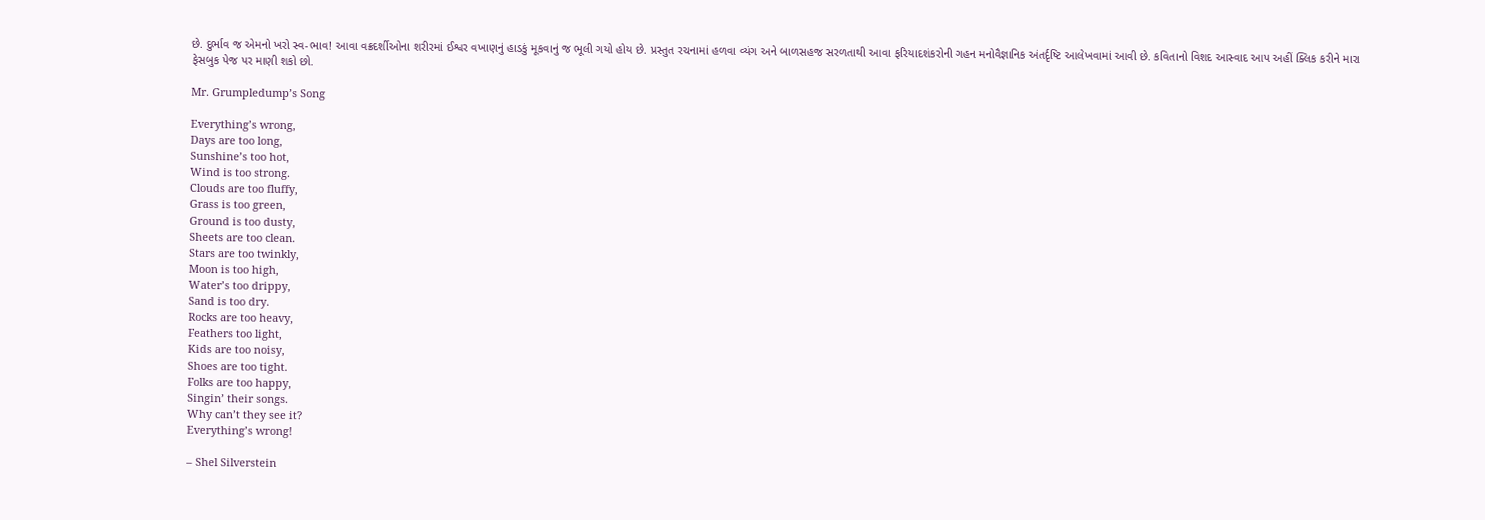છે. દુર્ભાવ જ એમનો ખરો સ્વ-ભાવ! આવા વક્રદર્શીઓના શરીરમાં ઈશ્વર વખાણનું હાડકું મૂકવાનું જ ભૂલી ગયો હોય છે. પ્રસ્તુત રચનામાં હળવા વ્યંગ અને બાળસહજ સરળતાથી આવા ફરિયાદશંકરોની ગહન મનોવૈજ્ઞાનિક અંતર્દૃષ્ટિ આલેખવામાં આવી છે. કવિતાનો વિશદ આસ્વાદ આપ અહીં ક્લિક કરીને મારા ફેસબુક પેજ પર માણી શકો છો.

Mr. Grumpledump’s Song

Everything’s wrong,
Days are too long,
Sunshine’s too hot,
Wind is too strong.
Clouds are too fluffy,
Grass is too green,
Ground is too dusty,
Sheets are too clean.
Stars are too twinkly,
Moon is too high,
Water’s too drippy,
Sand is too dry.
Rocks are too heavy,
Feathers too light,
Kids are too noisy,
Shoes are too tight.
Folks are too happy,
Singin’ their songs.
Why can’t they see it?
Everything’s wrong!

– Shel Silverstein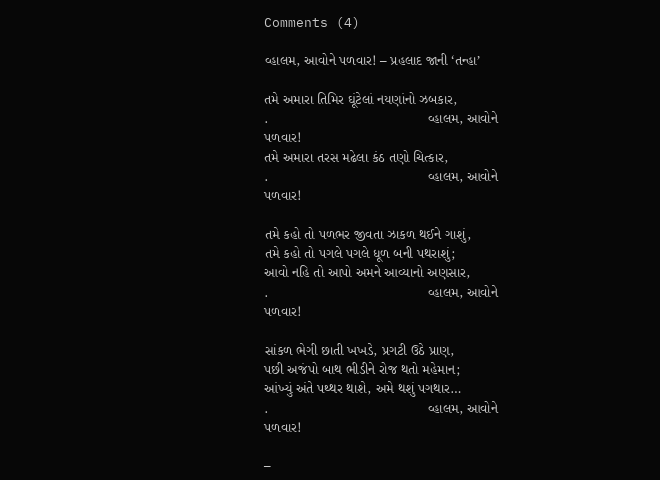Comments (4)

વ્હાલમ, આવોને પળવાર! – પ્રહલાદ જાની ‘તન્હા’

તમે અમારા તિમિર ઘૂંટેલાં નયણાંનો ઝબકાર,
.                                         વ્હાલમ, આવોને પળવાર!
તમે અમારા તરસ મઢેલા કંઠ તણો ચિત્કાર,
.                                         વ્હાલમ, આવોને પળવાર!

તમે કહો તો પળભર જીવતા ઝાકળ થઈને ગાશું,
તમે કહો તો પગલે પગલે ધૂળ બની પથરાશું;
આવો નહિ તો આપો અમને આવ્યાનો અણસાર,
.                                         વ્હાલમ, આવોને પળવાર!

સાંકળ ભેગી છાતી ખખડે, પ્રગટી ઉઠે પ્રાણ,
પછી અજંપો બાથ ભીડીને રોજ થતો મહેમાન;
આંખ્યું અંતે પથ્થર થાશે, અમે થશું પગથાર…
.                                         વ્હાલમ, આવોને પળવાર!

–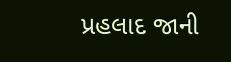પ્રહલાદ જાની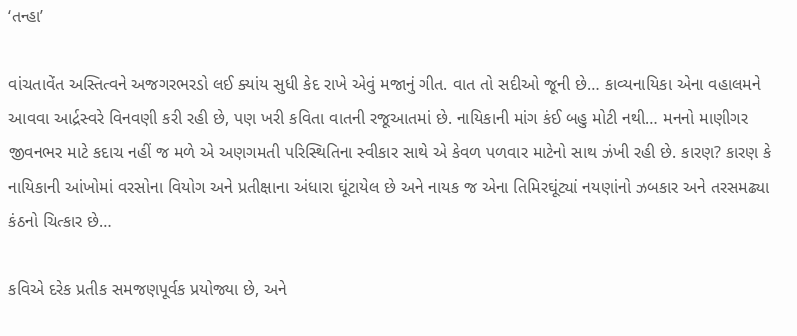‘તન્હા’

વાંચતાવેંત અસ્તિત્વને અજગરભરડો લઈ ક્યાંય સુધી કેદ રાખે એવું મજાનું ગીત. વાત તો સદીઓ જૂની છે… કાવ્યનાયિકા એના વહાલમને આવવા આર્દ્રસ્વરે વિનવણી કરી રહી છે, પણ ખરી કવિતા વાતની રજૂઆતમાં છે. નાયિકાની માંગ કંઈ બહુ મોટી નથી… મનનો માણીગર જીવનભર માટે કદાચ નહીં જ મળે એ અણગમતી પરિસ્થિતિના સ્વીકાર સાથે એ કેવળ પળવાર માટેનો સાથ ઝંખી રહી છે. કારણ? કારણ કે નાયિકાની આંખોમાં વરસોના વિયોગ અને પ્રતીક્ષાના અંધારા ઘૂંટાયેલ છે અને નાયક જ એના તિમિરઘૂંટ્યાં નયણાંનો ઝબકાર અને તરસમઢ્યા કંઠનો ચિત્કાર છે…

કવિએ દરેક પ્રતીક સમજણપૂર્વક પ્રયોજ્યા છે, અને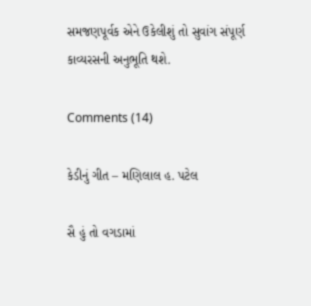સમજણપૂર્વક એને ઉકેલીશું તો સુવાંગ સંપૂર્ણ કાવ્યરસની અનુભૂતિ થશે.

Comments (14)

કેડીનું ગીત – મણિલાલ હ. પટેલ

સૈ હું તો વગડામાં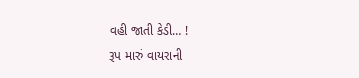વહી જાતી કેડી… !
રૂપ મારું વાયરાની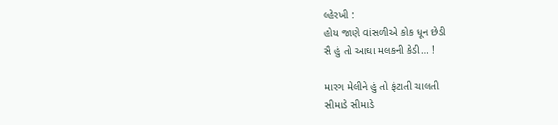લ્હેરખી :
હોય જાણે વાંસળીએ કોક ધૂન છેડી
સૈ હું તો આઘા મલકની કેડી… !

મારગ મેલીને હું તો ફંટાતી ચાલતી
સીમાડે સીમાડે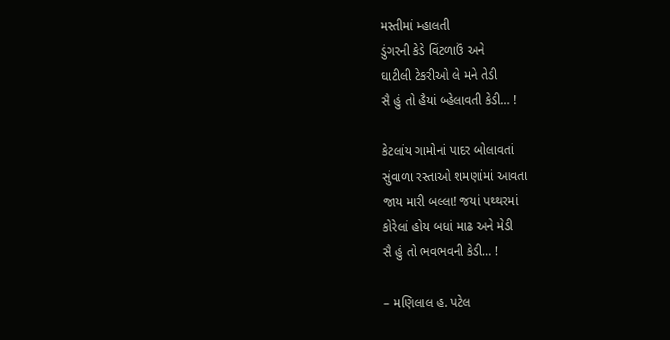મસ્તીમાં મ્હાલતી
ડુંગરની કેડે વિંટળાઉં અને
ઘાટીલી ટેકરીઓ લે મને તેડી
સૈ હું તો હૈયાં બ્હેલાવતી કેડી… !

કેટલાંય ગામોનાં પાદર બોલાવતાં
સુંવાળા રસ્તાઓ શમણાંમાં આવતા
જાય મારી બલ્લા! જયાં પથ્થરમાં
કોરેલાં હોય બધાં માઢ અને મેડી
સૈ હું તો ભવભવની કેડી… !

– મણિલાલ હ. પટેલ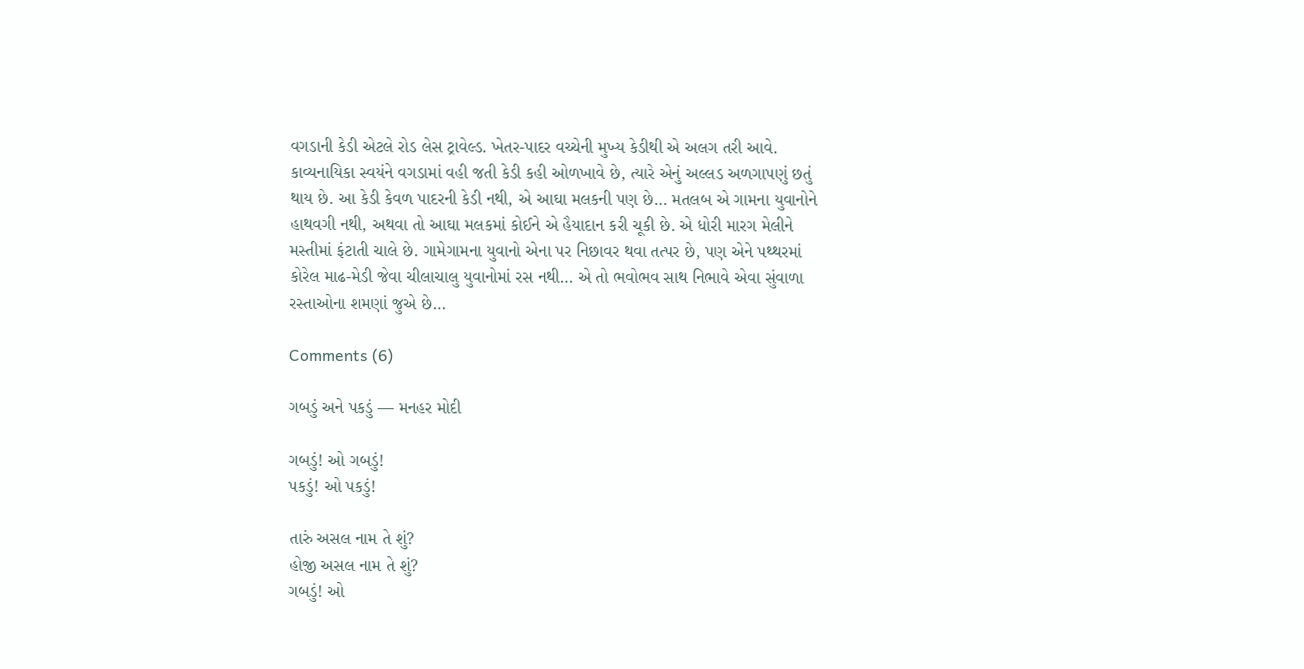વગડાની કેડી એટલે રોડ લેસ ટ્રાવેલ્ડ. ખેતર-પાદર વચ્ચેની મુખ્ય કેડીથી એ અલગ તરી આવે. કાવ્યનાયિકા સ્વયંને વગડામાં વહી જતી કેડી કહી ઓળખાવે છે, ત્યારે એનું અલ્લડ અળગાપણું છતું થાય છે. આ કેડી કેવળ પાદરની કેડી નથી, એ આઘા મલકની પણ છે… મતલબ એ ગામના યુવાનોને હાથવગી નથી, અથવા તો આઘા મલકમાં કોઈને એ હૈયાદાન કરી ચૂકી છે. એ ધોરી મારગ મેલીને મસ્તીમાં ફંટાતી ચાલે છે. ગામેગામના યુવાનો એના પર નિછાવર થવા તત્પર છે, પણ એને પથ્થરમાં કોરેલ માઢ-મેડી જેવા ચીલાચાલુ યુવાનોમાં રસ નથી… એ તો ભવોભવ સાથ નિભાવે એવા સુંવાળા રસ્તાઓના શમણાં જુએ છે…

Comments (6)

ગબડું અને પકડું — મનહર મોદી

ગબડું! ઓ ગબડું!
પકડું! ઓ પકડું!

તારું અસલ નામ તે શું?
હોજી અસલ નામ તે શું?
ગબડું! ઓ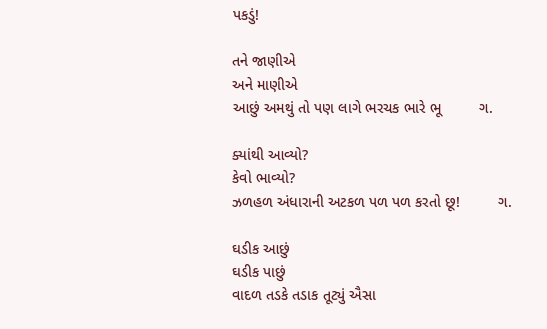પકડું!

તને જાણીએ
અને માણીએ
આછું અમથું તો પણ લાગે ભરચક ભારે ભૂ         ગ.

ક્યાંથી આવ્યો?
કેવો ભાવ્યો?
ઝળહળ અંધારાની અટકળ પળ પળ કરતો છૂ!         ગ.

ઘડીક આછું
ઘડીક પાછું
વાદળ તડકે તડાક તૂટ્યું ઐસા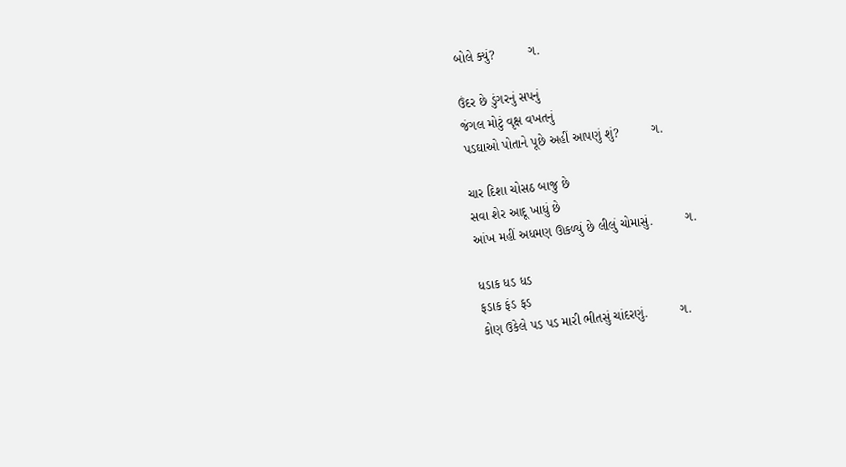બોલે ક્યું?         ગ.

ઉંદર છે ડુંગરનું સપનું
જંગલ મોટું વૃક્ષ વખતનું
પડઘાઓ પોતાને પૂછે અહીં આપણું શું?         ગ.

ચાર દિશા ચોસઠ બાજુ છે
સવા શેર આદૂ ખાધું છે
આંખ મહીં અધમણ ઊકળ્યું છે લીલું ચોમાસું.         ગ.

ધડાક ધડ ધડ
ફડાક ફંડ ફડ
કોણ ઉકેલે પડ પડ મારી ભીતસું ચાંદરણું.         ગ.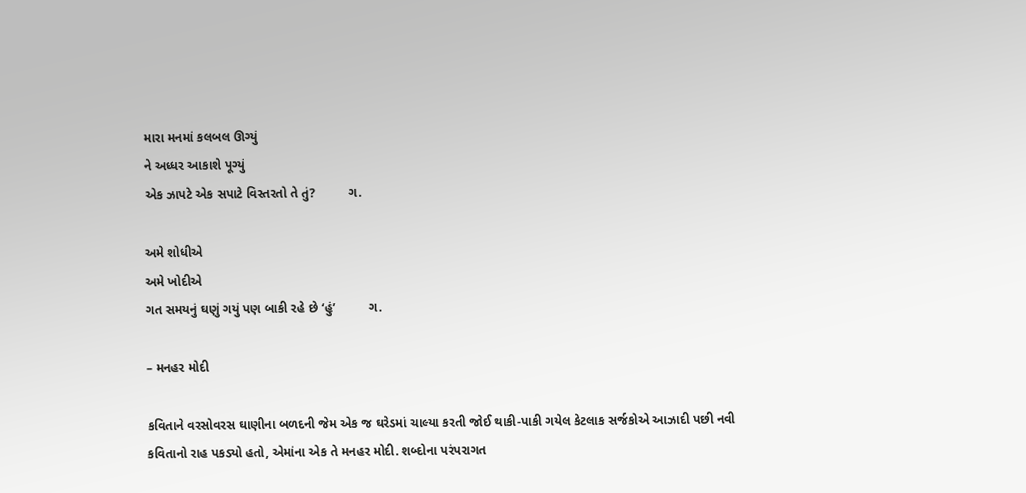મારા મનમાં કલબલ ઊગ્યું
ને અધ્ધર આકાશે પૂગ્યું
એક ઝાપટે એક સપાટે વિસ્તરતો તે તું?         ગ.

અમે શોધીએ
અમે ખોદીએ
ગત સમયનું ઘણું ગયું પણ બાકી રહે છે ‘હું’         ગ.

– મનહર મોદી

કવિતાને વરસોવરસ ઘાણીના બળદની જેમ એક જ ઘરેડમાં ચાલ્યા કરતી જોઈ થાકી-પાકી ગયેલ કેટલાક સર્જકોએ આઝાદી પછી નવી કવિતાનો રાહ પકડ્યો હતો, એમાંના એક તે મનહર મોદી. શબ્દોના પરંપરાગત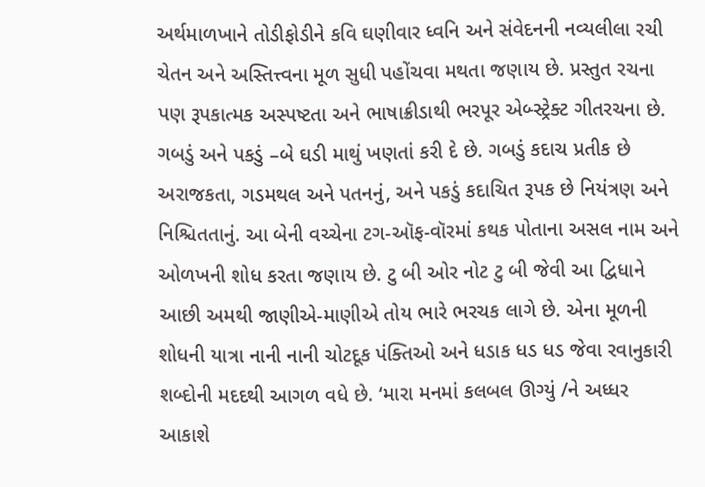અર્થમાળખાને તોડીફોડીને કવિ ઘણીવાર ધ્વનિ અને સંવેદનની નવ્યલીલા રચી ચેતન અને અસ્તિત્ત્વના મૂળ સુધી પહોંચવા મથતા જણાય છે. પ્રસ્તુત રચના પણ રૂપકાત્મક અસ્પષ્ટતા અને ભાષાક્રીડાથી ભરપૂર એબ્સ્ટ્રેક્ટ ગીતરચના છે. ગબડું અને પકડું –બે ઘડી માથું ખણતાં કરી દે છે. ગબડું કદાચ પ્રતીક છે અરાજકતા, ગડમથલ અને પતનનું, અને પકડું કદાચિત રૂપક છે નિયંત્રણ અને નિશ્ચિતતાનું. આ બેની વચ્ચેના ટગ-ઑફ-વૉરમાં કથક પોતાના અસલ નામ અને ઓળખની શોધ કરતા જણાય છે. ટુ બી ઓર નોટ ટુ બી જેવી આ દ્વિધાને આછી અમથી જાણીએ-માણીએ તોય ભારે ભરચક લાગે છે. એના મૂળની શોધની યાત્રા નાની નાની ચોટદૂક પંક્તિઓ અને ધડાક ધડ ધડ જેવા રવાનુકારી શબ્દોની મદદથી આગળ વધે છે. ‘મારા મનમાં કલબલ ઊગ્યું /ને અધ્ધર આકાશે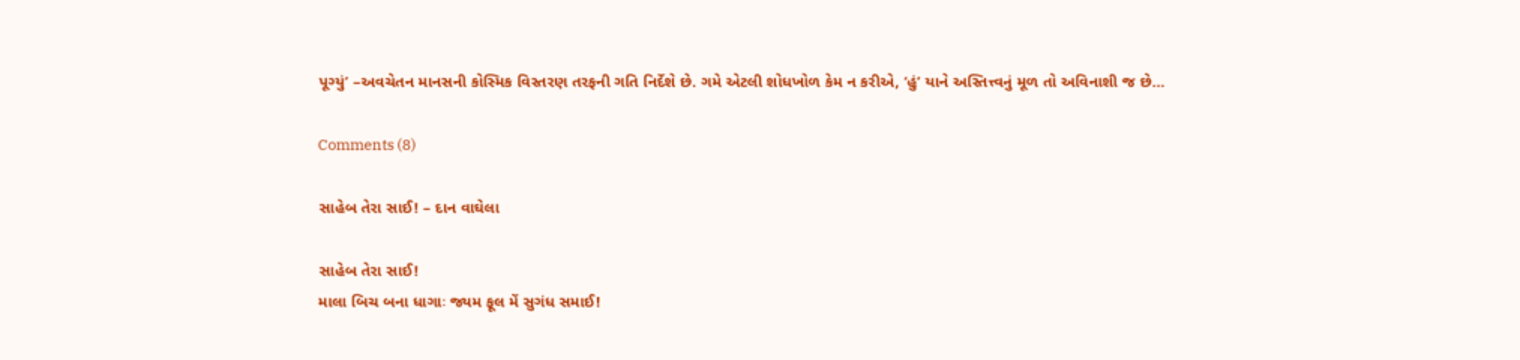પૂગ્યું’ –અવચેતન માનસની કોસ્મિક વિસ્તરણ તરફની ગતિ નિર્દેશે છે. ગમે એટલી શોધખોળ કેમ ન કરીએ, ‘હું’ યાને અસ્તિત્ત્વનું મૂળ તો અવિનાશી જ છે…

Comments (8)

સાહેબ તેરા સાઈ! – દાન વાઘેલા

સાહેબ તેરા સાઈ!
માલા બિચ બના ધાગાઃ જ્યમ ફૂલ મેં સુગંધ સમાઈ!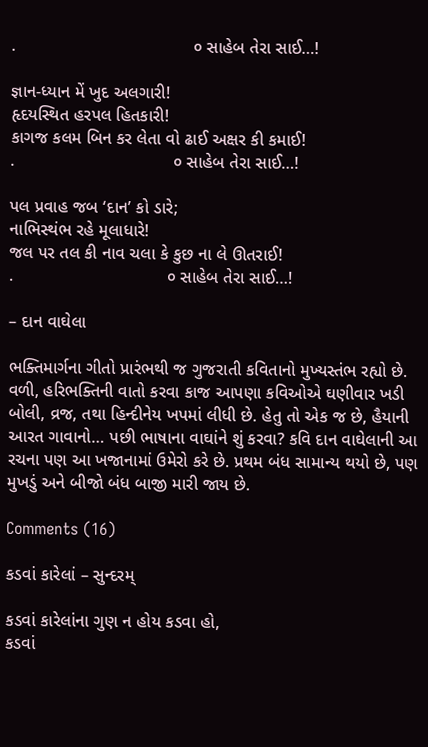.                                     ૦ સાહેબ તેરા સાઈ…!

જ્ઞાન-ધ્યાન મેં ખુદ અલગારી!
હૃદયસ્થિત હરપલ હિતકારી!
કાગજ કલમ બિન કર લેતા વો ઢાઈ અક્ષર કી કમાઈ!
.                                 ૦ સાહેબ તેરા સાઈ…!

પલ પ્રવાહ જબ ‘દાન’ કો ડારે;
નાભિસ્થંભ રહે મૂલાધારે!
જલ પર તલ કી નાવ ચલા કે કુછ ના લે ઊતરાઈ!
.                                ૦ સાહેબ તેરા સાઈ…!

– દાન વાઘેલા

ભક્તિમાર્ગના ગીતો પ્રારંભથી જ ગુજરાતી કવિતાનો મુખ્યસ્તંભ રહ્યો છે. વળી, હરિભક્તિની વાતો કરવા કાજ આપણા કવિઓએ ઘણીવાર ખડી બોલી, વ્રજ, તથા હિન્દીનેય ખપમાં લીધી છે. હેતુ તો એક જ છે, હૈયાની આરત ગાવાનો… પછી ભાષાના વાઘાંને શું કરવા? કવિ દાન વાઘેલાની આ રચના પણ આ ખજાનામાં ઉમેરો કરે છે. પ્રથમ બંધ સામાન્ય થયો છે, પણ મુખડું અને બીજો બંધ બાજી મારી જાય છે.

Comments (16)

કડવાં કારેલાં – સુન્દરમ્

કડવાં કારેલાંના ગુણ ન હોય કડવા હો,
કડવાં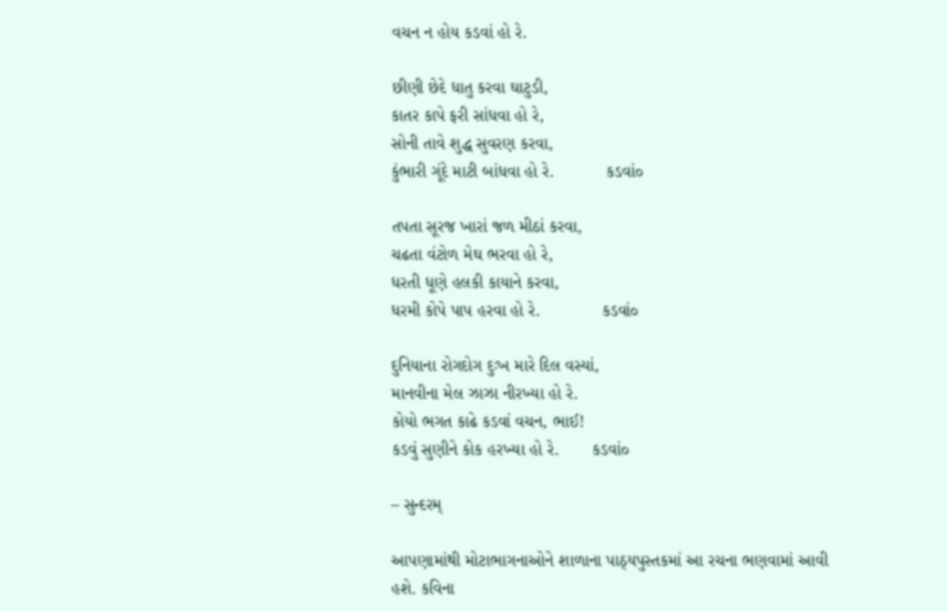વચન ન હોય કડવાં હો રે.

છીણી છેદે ધાતુ કરવા ઘાટુડી,
કાતર કાપે ફરી સાંધવા હો રે,
સોની તાવે શુદ્ધ સુવરણ કરવા,
કુંભારી ગૂંદે માટી બાંધવા હો રે.           કડવાં૦

તપતા સૂરજ ખારાં જળ મીઠાં કરવા,
ચઢતા વંટોળ મેઘ ભરવા હો રે,
ધરતી ધૂણે હલકી કાયાને કરવા,
ધરમી કોપે પાપ હરવા હો રે.             કડવાં૦

દુનિયાના રોગદોગ દુઃખ મારે દિલ વસ્યાં,
માનવીના મેલ ઝાઝા નીરખ્યા હો રે.
કોયો ભગત કાઢે કડવાં વચન, ભાઈ!
કડવું સુણીને કોક હરખ્યા હો રે.       કડવાં૦

– સુન્દરમ્

આપણામાંથી મોટાભાગનાઓને શાળાના પાઠ્યપુસ્તકમાં આ રચના ભણવામાં આવી હશે. કવિના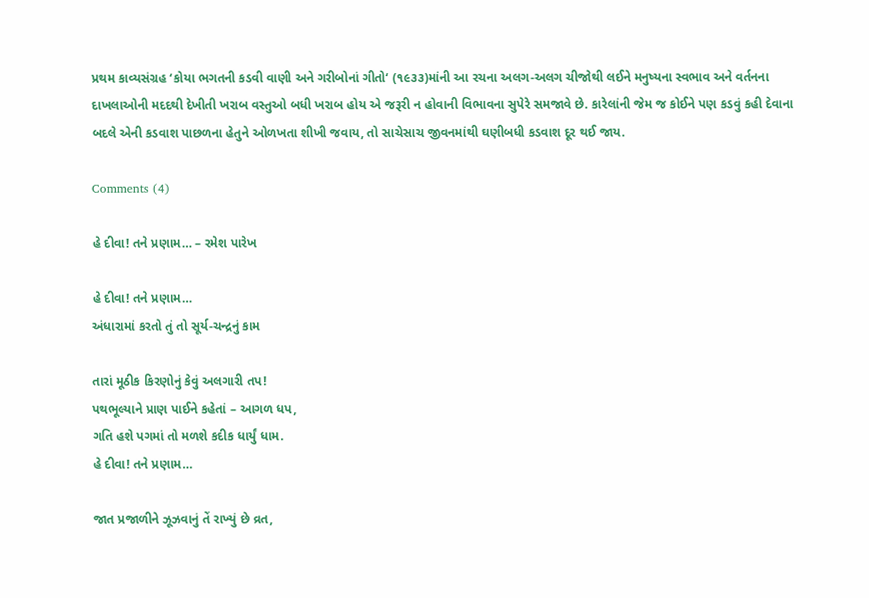પ્રથમ કાવ્યસંગ્રહ ‘કોયા ભગતની કડવી વાણી અને ગરીબોનાં ગીતો‘ (૧૯૩૩)માંની આ રચના અલગ-અલગ ચીજોથી લઈને મનુષ્યના સ્વભાવ અને વર્તનના દાખલાઓની મદદથી દેખીતી ખરાબ વસ્તુઓ બધી ખરાબ હોય એ જરૂરી ન હોવાની વિભાવના સુપેરે સમજાવે છે. કારેલાંની જેમ જ કોઈને પણ કડવું કહી દેવાના બદલે એની કડવાશ પાછળના હેતુને ઓળખતા શીખી જવાય, તો સાચેસાચ જીવનમાંથી ઘણીબધી કડવાશ દૂર થઈ જાય.

Comments (4)

હે દીવા! તને પ્રણામ… – રમેશ પારેખ

હે દીવા! તને પ્રણામ…
અંધારામાં કરતો તું તો સૂર્ય-ચન્દ્રનું કામ

તારાં મૂઠીક કિરણોનું કેવું અલગારી તપ!
પથભૂલ્યાને પ્રાણ પાઈને કહેતાં – આગળ ધપ,
ગતિ હશે પગમાં તો મળશે કદીક ધાર્યું ધામ.
હે દીવા! તને પ્રણામ…

જાત પ્રજાળીને ઝૂઝવાનું તેં રાખ્યું છે વ્રત,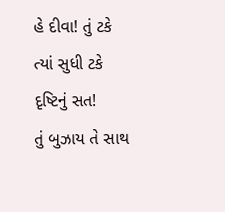હે દીવા! તું ટકે ત્યાં સુધી ટકે દૃષ્ટિનું સત!
તું બુઝાય તે સાથ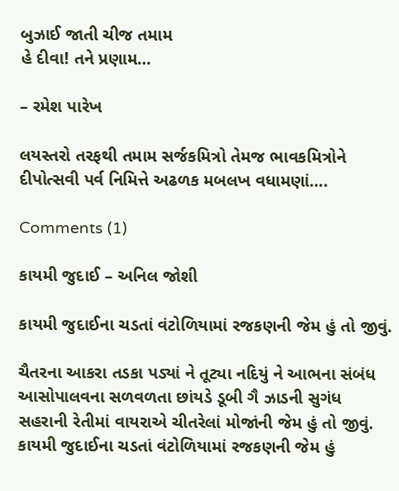બુઝાઈ જાતી ચીજ તમામ
હે દીવા! તને પ્રણામ…

– રમેશ પારેખ

લયસ્તરો તરફથી તમામ સર્જકમિત્રો તેમજ ભાવકમિત્રોને દીપોત્સવી પર્વ નિમિત્તે અઢળક મબલખ વધામણાં….

Comments (1)

કાયમી જુદાઈ – અનિલ જોશી

કાયમી જુદાઈના ચડતાં વંટોળિયામાં રજકણની જેમ હું તો જીવું.

ચૈતરના આકરા તડકા પડ્યાં ને તૂટ્યા નદિયું ને આભના સંબંધ
આસોપાલવના સળવળતા છાંયડે ડૂબી ગૈ ઝાડની સુગંધ
સહરાની રેતીમાં વાયરાએ ચીતરેલાં મોજાંની જેમ હું તો જીવું.
કાયમી જુદાઈના ચડતાં વંટોળિયામાં રજકણની જેમ હું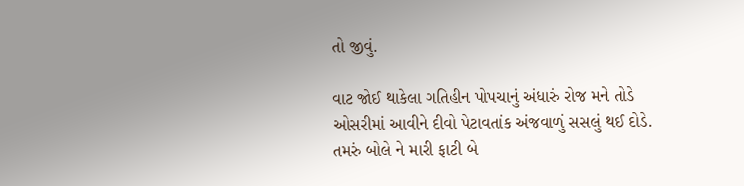તો જીવું.

વાટ જોઈ થાકેલા ગતિહીન પોપચાનું અંધારું રોજ મને તોડે
ઓસરીમાં આવીને દીવો પેટાવતાંક અંજવાળું સસલું થઈ દોડે.
તમરું બોલે ને મારી ફાટી બે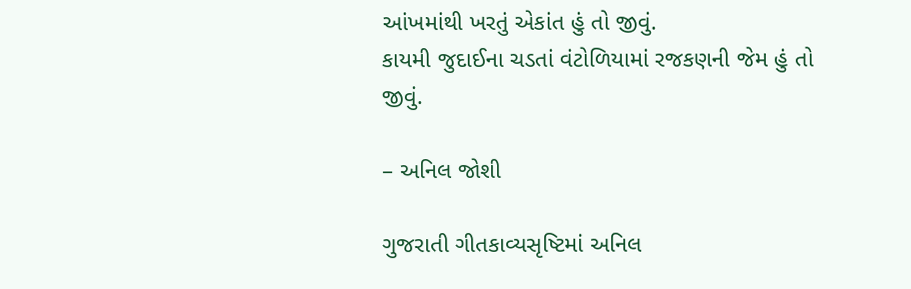આંખમાંથી ખરતું એકાંત હું તો જીવું.
કાયમી જુદાઈના ચડતાં વંટોળિયામાં રજકણની જેમ હું તો જીવું.

– અનિલ જોશી

ગુજરાતી ગીતકાવ્યસૃષ્ટિમાં અનિલ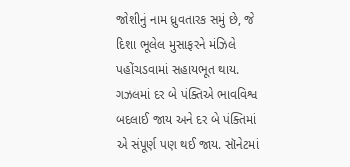જોશીનું નામ ધ્રુવતારક સમું છે, જે દિશા ભૂલેલ મુસાફરને મંઝિલે પહોંચડવામાં સહાયભૂત થાય. ગઝલમાં દર બે પંક્તિએ ભાવવિશ્વ બદલાઈ જાય અને દર બે પંક્તિમાં એ સંપૂર્ણ પણ થઈ જાય. સૉનેટમાં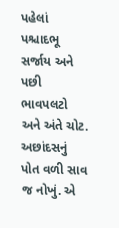પહેલાં પશ્ચાદભૂ સર્જાય અને પછી ભાવપલટો અને અંતે ચોટ. અછાંદસનું પોત વળી સાવ જ નોખું. એ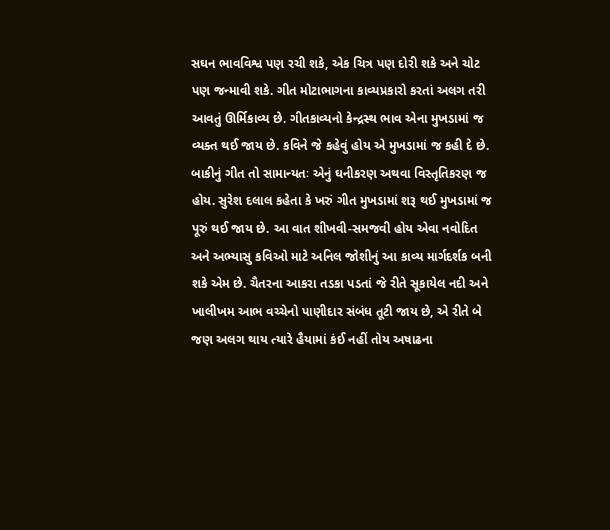સઘન ભાવવિશ્વ પણ રચી શકે, એક ચિત્ર પણ દોરી શકે અને ચોટ પણ જન્માવી શકે. ગીત મોટાભાગના કાવ્યપ્રકારો કરતાં અલગ તરી આવતું ઊર્મિકાવ્ય છે. ગીતકાવ્યનો કેન્દ્રસ્થ ભાવ એના મુખડામાં જ વ્યક્ત થઈ જાય છે. કવિને જે કહેવું હોય એ મુખડામાં જ કહી દે છે. બાકીનું ગીત તો સામાન્યતઃ એનું ઘનીકરણ અથવા વિસ્તૃતિકરણ જ હોય. સુરેશ દલાલ કહેતા કે ખરું ગીત મુખડામાં શરૂ થઈ મુખડામાં જ પૂરું થઈ જાય છે. આ વાત શીખવી-સમજવી હોય એવા નવોદિત અને અભ્યાસુ કવિઓ માટે અનિલ જોશીનું આ કાવ્ય માર્ગદર્શક બની શકે એમ છે. ચૈતરના આકરા તડકા પડતાં જે રીતે સૂકાયેલ નદી અને ખાલીખમ આભ વચ્ચેનો પાણીદાર સંબંધ તૂટી જાય છે, એ રીતે બે જણ અલગ થાય ત્યારે હૈયામાં કંઈ નહીં તોય અષાઢના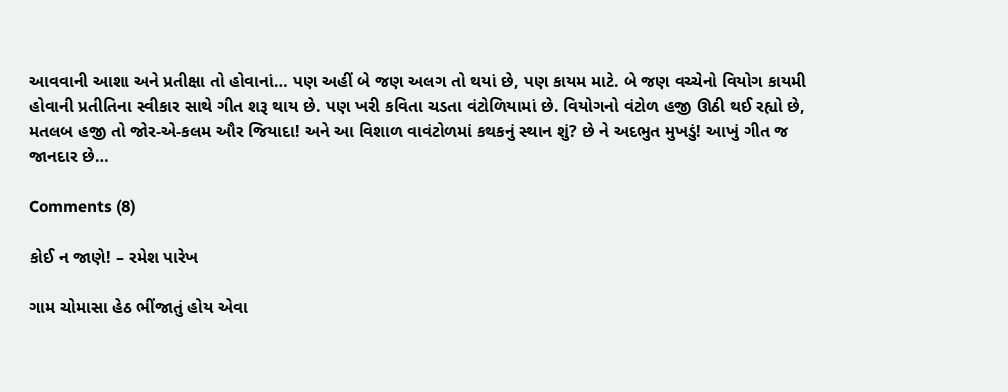આવવાની આશા અને પ્રતીક્ષા તો હોવાનાં… પણ અહીં બે જણ અલગ તો થયાં છે, પણ કાયમ માટે. બે જણ વચ્ચેનો વિયોગ કાયમી હોવાની પ્રતીતિના સ્વીકાર સાથે ગીત શરૂ થાય છે. પણ ખરી કવિતા ચડતા વંટોળિયામાં છે. વિયોગનો વંટોળ હજી ઊઠી થઈ રહ્યો છે, મતલબ હજી તો જોર-એ-કલમ ઔર જિયાદા! અને આ વિશાળ વાવંટોળમાં કથકનું સ્થાન શું? છે ને અદભુત મુખડું! આખું ગીત જ જાનદાર છે…

Comments (8)

કોઈ ન જાણે! – રમેશ પારેખ

ગામ ચોમાસા હેઠ ભીંજાતું હોય એવા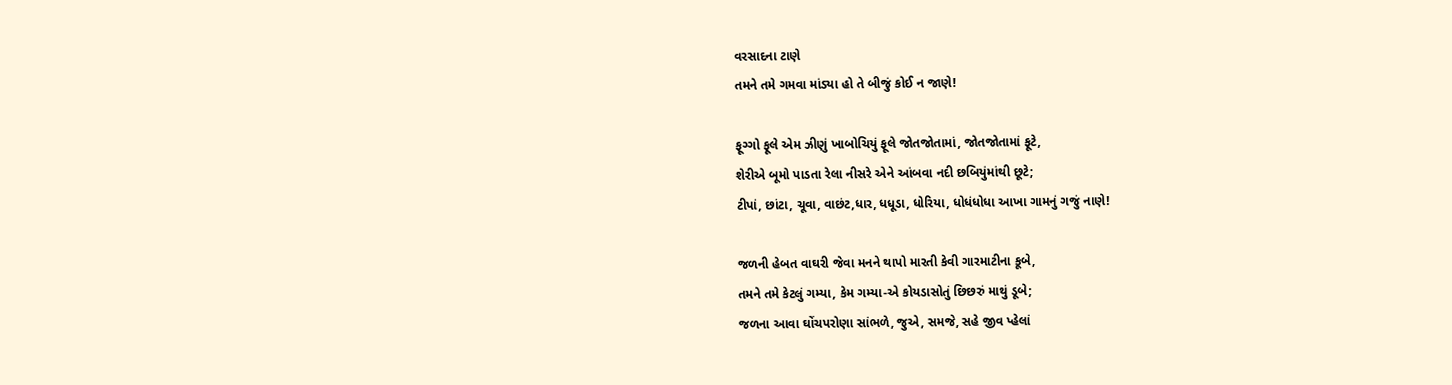વરસાદના ટાણે
તમને તમે ગમવા માંડ્યા હો તે બીજું કોઈ ન જાણે!

ફૂગ્ગો ફૂલે એમ ઝીણું ખાબોચિયું ફૂલે જોતજોતામાં, જોતજોતામાં ફૂટે,
શેરીએ બૂમો પાડતા રેલા નીસરે એને આંબવા નદી છબિયુંમાંથી છૂટે;
ટીપાં, છાંટા, ચૂવા, વાછંટ,ધાર, ધધૂડા, ધોરિયા, ધોધંધોધા આખા ગામનું ગજું નાણે!

જળની હેબત વાઘરી જેવા મનને થાપો મારતી કેવી ગારમાટીના કૂબે,
તમને તમે કેટલું ગમ્યા, કેમ ગમ્યા-એ કોયડાસોતું છિછરું માથું ડૂબે;
જળના આવા ઘોંચપરોણા સાંભળે, જુએ, સમજે, સહે જીવ પ્હેલાં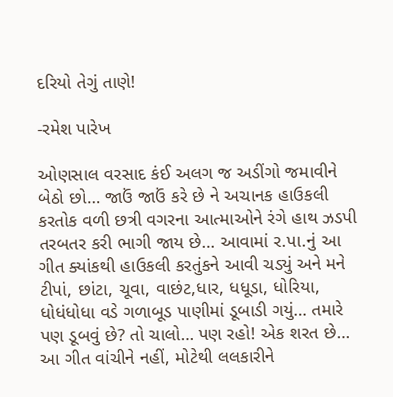દરિયો તેગું તાણે!

-રમેશ પારેખ

ઓણસાલ વરસાદ કંઈ અલગ જ અડીંગો જમાવીને બેઠો છો… જાઉં જાઉં કરે છે ને અચાનક હાઉકલી કરતોક વળી છત્રી વગરના આત્માઓને રંગે હાથ ઝડપી તરબતર કરી ભાગી જાય છે… આવામાં ર.પા.નું આ ગીત ક્યાંકથી હાઉકલી કરતુંકને આવી ચડ્યું અને મને ટીપાં, છાંટા, ચૂવા, વાછંટ,ધાર, ધધૂડા, ધોરિયા, ધોધંધોધા વડે ગળાબૂડ પાણીમાં ડૂબાડી ગયું… તમારે પણ ડૂબવું છે? તો ચાલો… પણ રહો! એક શરત છે… આ ગીત વાંચીને નહીં, મોટેથી લલકારીને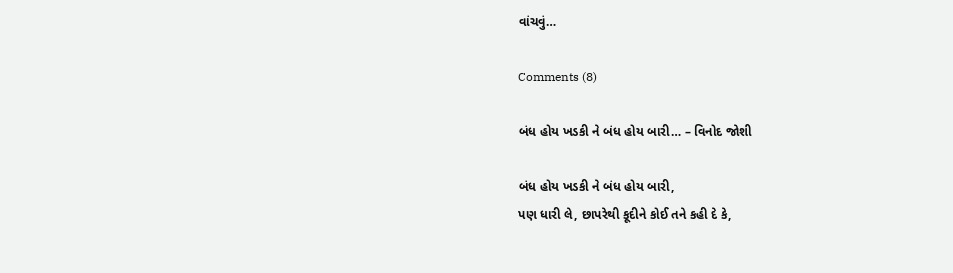વાંચવું…

Comments (8)

બંધ હોય ખડકી ને બંધ હોય બારી… – વિનોદ જોશી

બંધ હોય ખડકી ને બંધ હોય બારી,
પણ ધારી લે, છાપરેથી કૂદીને કોઈ તને કહી દે કે,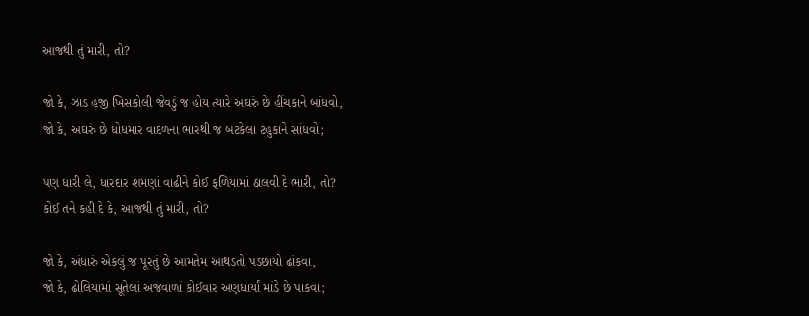આજથી તું મારી, તો?

જો કે, ઝાડ હજી ખિસકોલી જેવડું જ હોય ત્યારે અઘરું છે હીંચકાને બાંધવો,
જો કે, અઘરું છે ધોધમાર વાદળના ભારથી જ બટકેલા ટહુકાને સાંધવો;

પણ ધારી લે, ધારદાર શમણાં વાઢીને કોઈ ફળિયામાં ઠાલવી દે ભારી, તો?
કોઈ તને કહી દે કે, આજથી તું મારી, તો?

જો કે, અંધારું એકલું જ પૂરતું છે આમતેમ આથડતો પડછાયો ઢાંકવા,
જો કે, ઢોલિયામાં સૂતેલાં અજવાળાં કોઈવાર અણધાર્યાં માંડે છે પાકવા;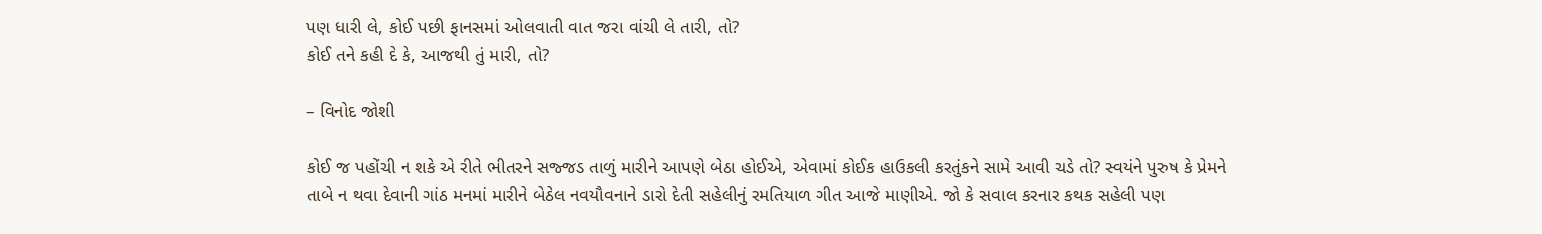પણ ધારી લે, કોઈ પછી ફાનસમાં ઓલવાતી વાત જરા વાંચી લે તારી, તો?
કોઈ તને કહી દે કે, આજથી તું મારી, તો?

– વિનોદ જોશી

કોઈ જ પહોંચી ન શકે એ રીતે ભીતરને સજ્જડ તાળું મારીને આપણે બેઠા હોઈએ, એવામાં કોઈક હાઉકલી કરતુંકને સામે આવી ચડે તો? સ્વયંને પુરુષ કે પ્રેમને તાબે ન થવા દેવાની ગાંઠ મનમાં મારીને બેઠેલ નવયૌવનાને ડારો દેતી સહેલીનું રમતિયાળ ગીત આજે માણીએ. જો કે સવાલ કરનાર કથક સહેલી પણ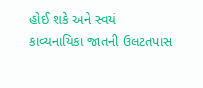હોઈ શકે અને સ્વયં કાવ્યનાયિકા જાતની ઉલટતપાસ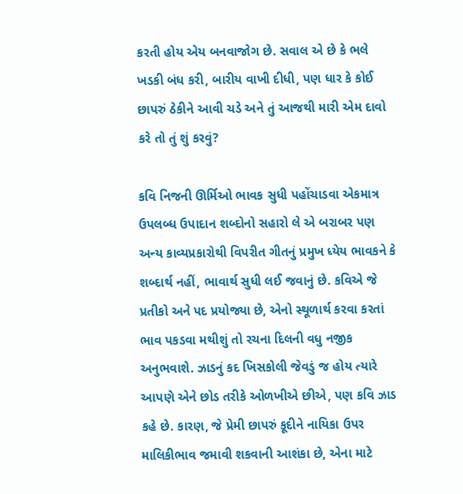કરતી હોય એય બનવાજોગ છે. સવાલ એ છે કે ભલે ખડકી બંધ કરી, બારીય વાખી દીધી, પણ ધાર કે કોઈ છાપરું ઠેકીને આવી ચડે અને તું આજથી મારી એમ દાવો કરે તો તું શું કરવું?

કવિ નિજની ઊર્મિઓ ભાવક સુધી પહોંચાડવા એકમાત્ર ઉપલબ્ધ ઉપાદાન શબ્દોનો સહારો લે એ બરાબર પણ અન્ય કાવ્યપ્રકારોથી વિપરીત ગીતનું પ્રમુખ ધ્યેય ભાવકને કે શબ્દાર્થ નહીં, ભાવાર્થ સુધી લઈ જવાનું છે. કવિએ જે પ્રતીકો અને પદ પ્રયોજ્યા છે, એનો સ્થૂળાર્થ કરવા કરતાં ભાવ પકડવા મથીશું તો રચના દિલની વધુ નજીક અનુભવાશે. ઝાડનું કદ ખિસકોલી જેવડું જ હોય ત્યારે આપણે એને છોડ તરીકે ઓળખીએ છીએ, પણ કવિ ઝાડ કહે છે. કારણ, જે પ્રેમી છાપરું કૂદીને નાયિકા ઉપર માલિકીભાવ જમાવી શકવાની આશંકા છે, એના માટે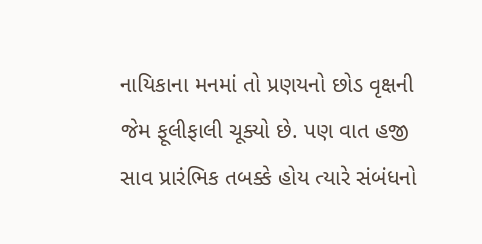નાયિકાના મનમાં તો પ્રણયનો છોડ વૃક્ષની જેમ ફૂલીફાલી ચૂક્યો છે. પણ વાત હજી સાવ પ્રારંભિક તબક્કે હોય ત્યારે સંબંધનો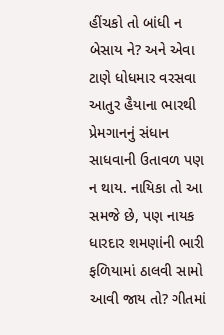હીંચકો તો બાંધી ન બેસાય ને? અને એવા ટાણે ધોધમાર વરસવા આતુર હૈયાના ભારથી પ્રેમગાનનું સંધાન સાધવાની ઉતાવળ પણ ન થાય. નાયિકા તો આ સમજે છે, પણ નાયક ધારદાર શમણાંની ભારી ફળિયામાં ઠાલવી સામો આવી જાય તો? ગીતમાં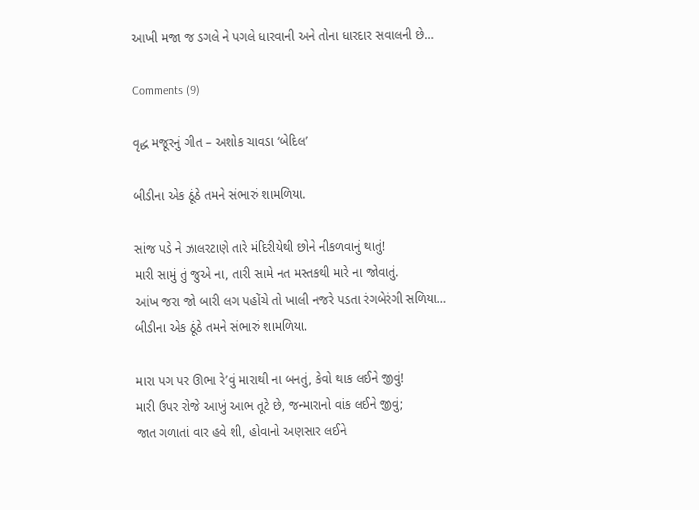આખી મજા જ ડગલે ને પગલે ધારવાની અને તોના ધારદાર સવાલની છે…

Comments (9)

વૃદ્ધ મજૂરનું ગીત – અશોક ચાવડા ‘બેદિલ’

બીડીના એક ઠૂંઠે તમને સંભારું શામળિયા.

સાંજ પડે ને ઝાલરટાણે તારે મંદિરીયેથી છોને નીકળવાનું થાતું!
મારી સામું તું જુએ ના, તારી સામે નત મસ્તકથી મારે ના જોવાતું.
આંખ જરા જો બારી લગ પહોંચે તો ખાલી નજરે પડતા રંગબેરંગી સળિયા…
બીડીના એક ઠૂંઠે તમને સંભારું શામળિયા.

મારા પગ પર ઊભા રે’વું મારાથી ના બનતું, કેવો થાક લઈને જીવું!
મારી ઉપર રોજે આખું આભ તૂટે છે, જન્મારાનો વાંક લઈને જીવું;
જાત ગળાતાં વાર હવે શી, હોવાનો અણસાર લઈને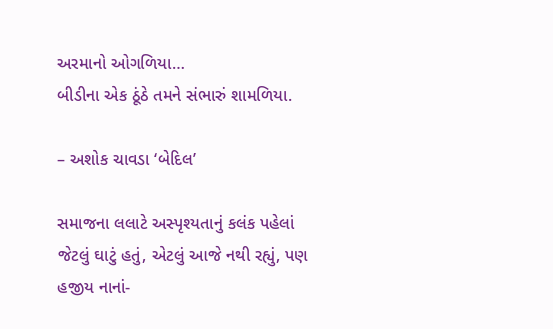અરમાનો ઓગળિયા…
બીડીના એક ઠૂંઠે તમને સંભારું શામળિયા.

– અશોક ચાવડા ‘બેદિલ’

સમાજના લલાટે અસ્પૃશ્યતાનું કલંક પહેલાં જેટલું ઘાટું હતું, એટલું આજે નથી રહ્યું, પણ હજીય નાનાં-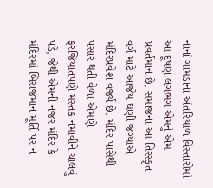નાનાં ગામડાના અંતરિયાળ વિસ્તારોમાં આ દૂષણ લગભગ એમનું એમ પ્રવર્તમાન છે. સમાજના આ તિરસ્કૃત વર્ગ માટે આજેય ઘણી જગ્યાએ મંદિરપ્રવેશ વર્જ્ય છે. મંદિર પાસેથી પસાર થતી વેળા એમણે ફરજિયાતપણે મસ્તક નમાવીને ચાલવું પડે, જેથી એમની નજર મંદિર કે મંદિરમાં બિરાજમાન મૂર્તિ પર ન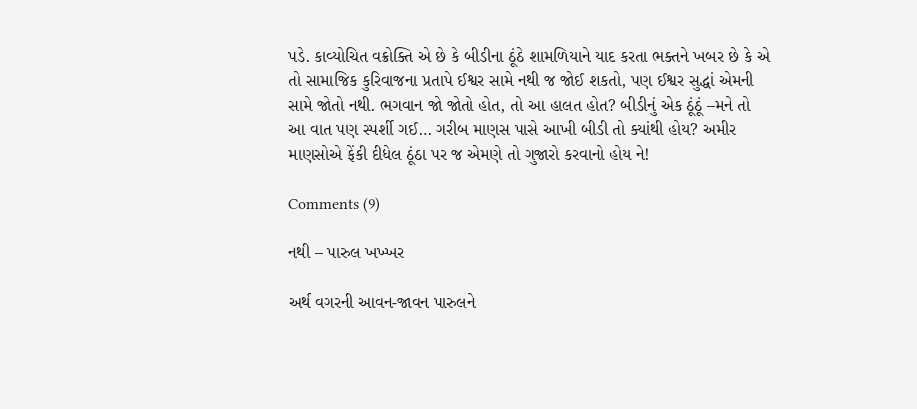પડે. કાવ્યોચિત વક્રોક્તિ એ છે કે બીડીના ઠૂંઠે શામળિયાને યાદ કરતા ભક્તને ખબર છે કે એ તો સામાજિક કુરિવાજના પ્રતાપે ઈશ્વર સામે નથી જ જોઈ શકતો, પણ ઈશ્વર સુદ્ધાં એમની સામે જોતો નથી. ભગવાન જો જોતો હોત, તો આ હાલત હોત? બીડીનું એક ઠૂંઠૂં –મને તો આ વાત પણ સ્પર્શી ગઈ… ગરીબ માણસ પાસે આખી બીડી તો ક્યાંથી હોય? અમીર માણસોએ ફેંકી દીધેલ ઠૂંઠા પર જ એમણે તો ગુજારો કરવાનો હોય ને!

Comments (9)

નથી – પારુલ ખખ્ખર

અર્થ વગરની આવન-જાવન પારુલને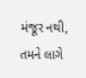મંજૂર નથી,
તમને લાગે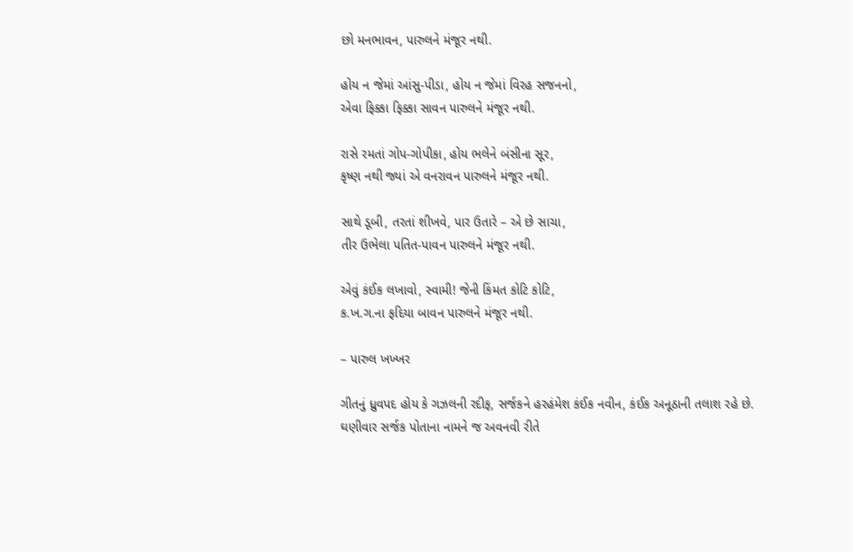છો મનભાવન, પારુલને મંજૂર નથી.

હોય ન જેમાં આંસુ-પીડા, હોય ન જેમાં વિરહ સજનનો,
એવા ફિક્કા ફિક્કા સાવન પારુલને મંજૂર નથી.

રાસે રમતાં ગોપ-ગોપીકા, હોય ભલેને બંસીના સૂર,
કૃષ્ણ નથી જ્યાં એ વનરાવન પારુલને મંજૂર નથી.

સાથે ડૂબી, તરતાં શીખવે, પાર ઉતારે – એ છે સાચા,
તીર ઉભેલા પતિત-પાવન પારુલને મંજૂર નથી.

એવું કંઈક લખાવો, સ્વામી! જેની કિંમત કોટિ કોટિ,
ક.ખ.ગ.ના ફદિયા બાવન પારુલને મંજૂર નથી.

– પારુલ ખખ્ખર

ગીતનું ધ્રુવપદ હોય કે ગઝલની રદીફ, સર્જકને હરહંમેશ કંઈક નવીન, કંઈક અનૂઠાની તલાશ રહે છે. ઘણીવાર સર્જક પોતાના નામને જ અવનવી રીતે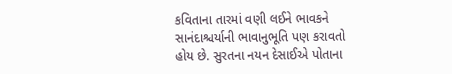કવિતાના તારમાં વણી લઈને ભાવકને સાનંદાશ્ચર્યાની ભાવાનુભૂતિ પણ કરાવતો હોય છે. સુરતના નયન દેસાઈએ પોતાના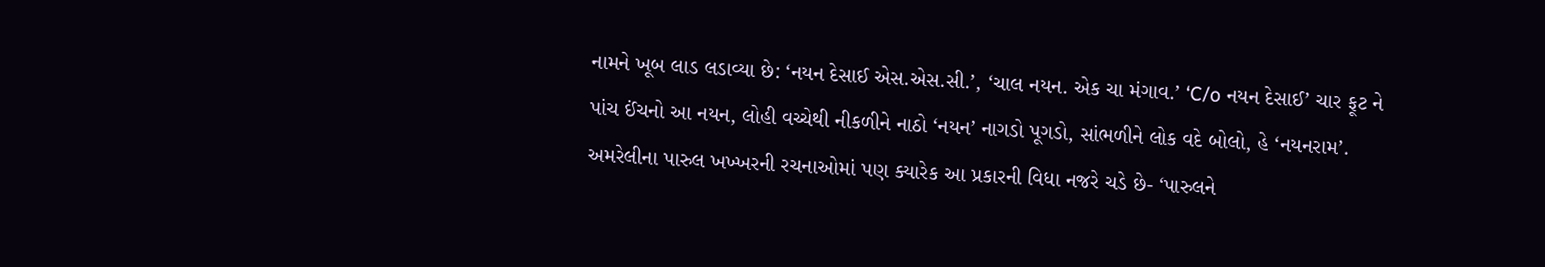નામને ખૂબ લાડ લડાવ્યા છે: ‘નયન દેસાઈ એસ.એસ.સી.’, ‘ચાલ નયન. એક ચા મંગાવ.’ ‘C/o નયન દેસાઈ’ ચાર ફૂટ ને પાંચ ઈંચનો આ નયન, લોહી વચ્ચેથી નીકળીને નાઠો ‘નયન’ નાગડો પૂગડો, સાંભળીને લોક વદે બોલો, હે ‘નયનરામ’. અમરેલીના પારુલ ખખ્ખરની રચનાઓમાં પણ ક્યારેક આ પ્રકારની વિધા નજરે ચડે છે- ‘પારુલને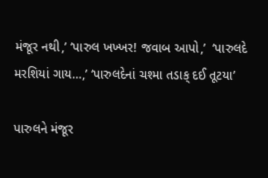મંજૂર નથી,’ ‘પારુલ ખખ્ખર! જવાબ આપો,’  ‘પારુલદે મરશિયાં ગાય…,’ ‘પારુલદેનાં ચશ્મા તડાક્ દઈ તૂટયા’

પારુલને મંજૂર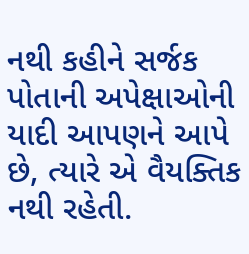નથી કહીને સર્જક પોતાની અપેક્ષાઓની યાદી આપણને આપે છે, ત્યારે એ વૈયક્તિક નથી રહેતી.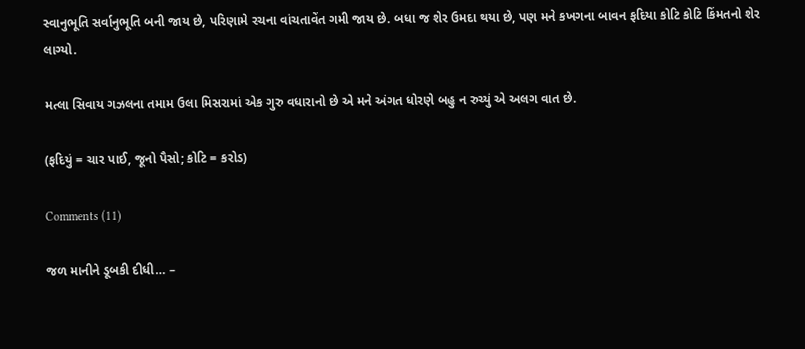સ્વાનુભૂતિ સર્વાનુભૂતિ બની જાય છે, પરિણામે રચના વાંચતાવેંત ગમી જાય છે. બધા જ શેર ઉમદા થયા છે, પણ મને કખગના બાવન ફદિયા કોટિ કોટિ કિંમતનો શેર લાગ્યો.

મત્લા સિવાય ગઝલના તમામ ઉલા મિસરામાં એક ગુરુ વધારાનો છે એ મને અંગત ધોરણે બહુ ન રુચ્યું એ અલગ વાત છે.

(ફદિયું = ચાર પાઈ, જૂનો પૈસો; કોટિ = કરોડ)

Comments (11)

જળ માનીને ડૂબકી દીધી… –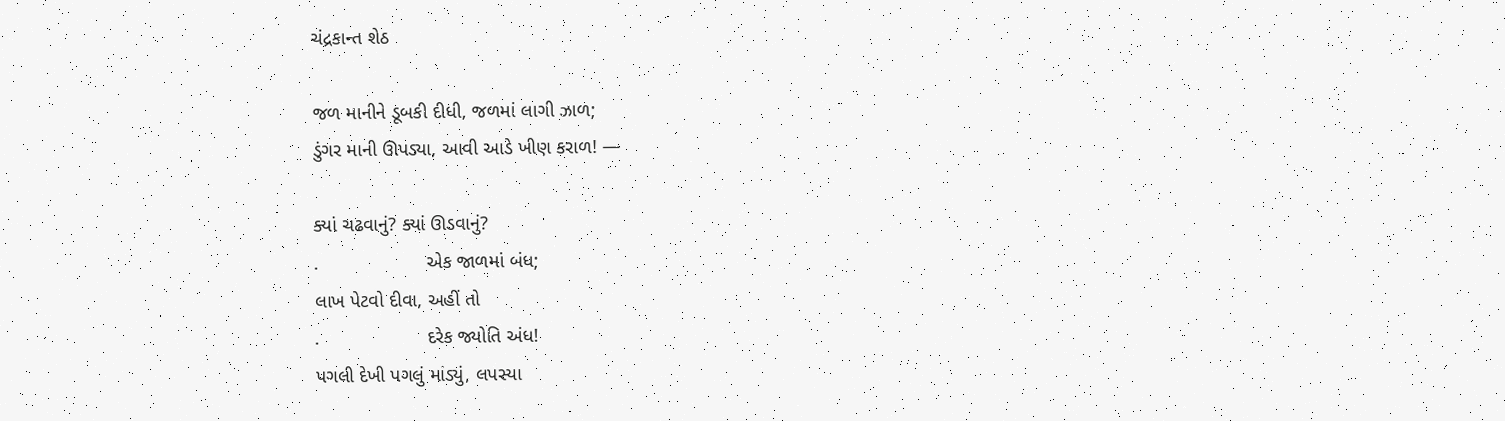ચંદ્રકાન્ત શેઠ

જળ માનીને ડૂબકી દીધી, જળમાં લાગી ઝાળ;
ડુંગર માની ઊપડ્યા, આવી આડે ખીણ કરાળ! —

ક્યાં ચઢવાનું? ક્યાં ઊડવાનું?
.                    એક જાળમાં બંધ;
લાખ પેટવો દીવા, અહીં તો
.                    દરેક જ્યોતિ અંધ!
પગલી દેખી પગલું માંડ્યું, લપસ્યા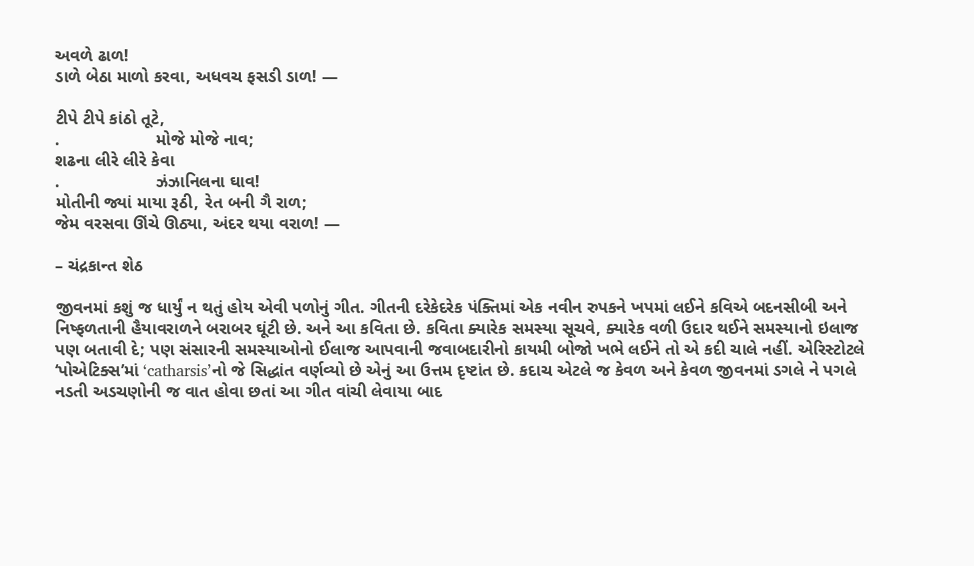અવળે ઢાળ!
ડાળે બેઠા માળો કરવા, અધવચ ફસડી ડાળ! —

ટીપે ટીપે કાંઠો તૂટે,
.                    મોજે મોજે નાવ;
શઢના લીરે લીરે કેવા
.                    ઝંઝાનિલના ઘાવ!
મોતીની જ્યાં માયા રૂઠી, રેત બની ગૈ રાળ;
જેમ વરસવા ઊંચે ઊઠ્યા, અંદર થયા વરાળ! —

– ચંદ્રકાન્ત શેઠ

જીવનમાં કશું જ ધાર્યું ન થતું હોય એવી પળોનું ગીત. ગીતની દરેકેદરેક પંક્તિમાં એક નવીન રુપકને ખપમાં લઈને કવિએ બદનસીબી અને નિષ્ફળતાની હૈયાવરાળને બરાબર ઘૂંટી છે. અને આ કવિતા છે. કવિતા ક્યારેક સમસ્યા સૂચવે, ક્યારેક વળી ઉદાર થઈને સમસ્યાનો ઇલાજ પણ બતાવી દે; પણ સંસારની સમસ્યાઓનો ઈલાજ આપવાની જવાબદારીનો કાયમી બોજો ખભે લઈને તો એ કદી ચાલે નહીં. એરિસ્ટોટલે ‘પોએટિક્સ’માં ‘catharsis’નો જે સિદ્ધાંત વર્ણવ્યો છે એનું આ ઉત્તમ દૃષ્ટાંત છે. કદાચ એટલે જ કેવળ અને કેવળ જીવનમાં ડગલે ને પગલે નડતી અડચણોની જ વાત હોવા છતાં આ ગીત વાંચી લેવાયા બાદ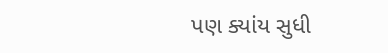પણ ક્યાંય સુધી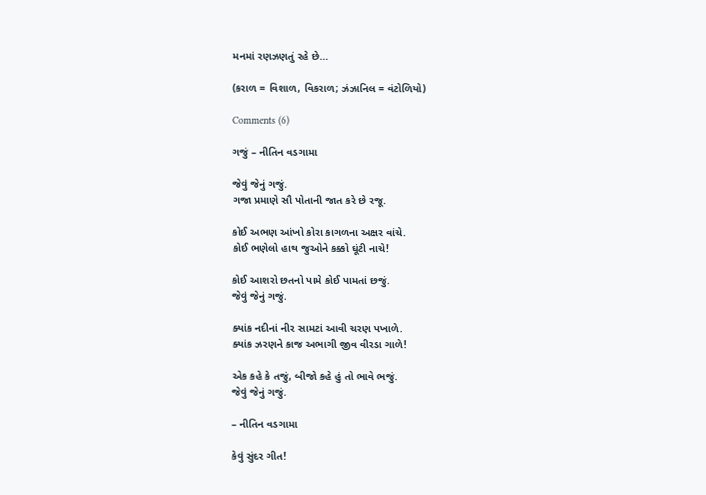મનમાં રણઝણતું રહે છે…

(કરાળ = વિશાળ, વિકરાળ; ઝંઝાનિલ = વંટોળિયો)

Comments (6)

ગજું – નીતિન વડગામા

જેવું જેનું ગજું.
ગજા પ્રમાણે સૌ પોતાની જાત કરે છે રજૂ.

કોઈ અભણ આંખો કોરા કાગળના અક્ષર વાંચે.
કોઈ ભણેલો હાથ જુઓને કક્કો ઘૂંટી નાચે!

કોઈ આશરો છતનો પામે કોઈ પામતાં છજું.
જેવું જેનું ગજું.

ક્યાંક નદીનાં નીર સામટાં આવી ચરણ પખાળે.
ક્યાંક ઝરણને કાજ અભાગી જીવ વીરડા ગાળે!

એક કહે કે તજું, બીજો કહે હું તો ભાવે ભજું.
જેવું જેનું ગજું.

– નીતિન વડગામા

કેવું સુંદર ગીત!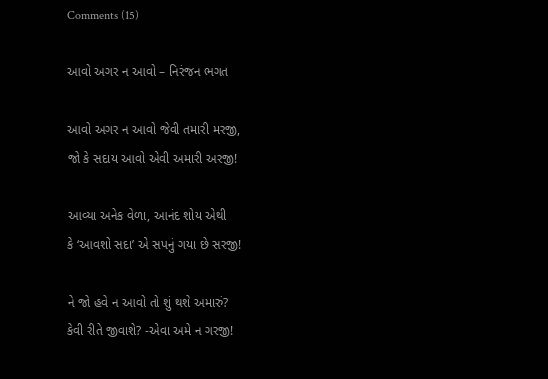Comments (15)

આવો અગર ન આવો – નિરંજન ભગત

આવો અગર ન આવો જેવી તમારી મરજી,
જો કે સદાય આવો એવી અમારી અરજી!

આવ્યા અનેક વેળા, આનંદ શોય એથી
કે ‘આવશો સદા’ એ સપનું ગયા છે સરજી!

ને જો હવે ન આવો તો શું થશે અમારું?
કેવી રીતે જીવાશે? -એવા અમે ન ગરજી!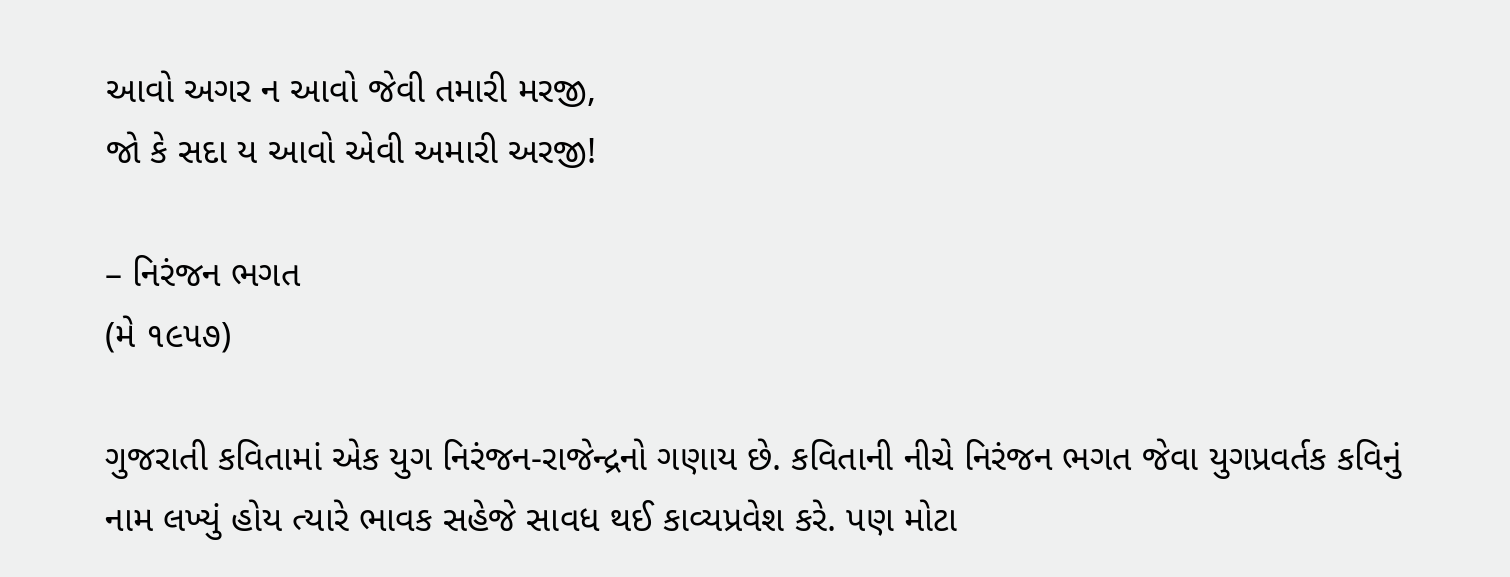આવો અગર ન આવો જેવી તમારી મરજી,
જો કે સદા ય આવો એવી અમારી અરજી!

– નિરંજન ભગત
(મે ૧૯૫૭)

ગુજરાતી કવિતામાં એક યુગ નિરંજન-રાજેન્દ્રનો ગણાય છે. કવિતાની નીચે નિરંજન ભગત જેવા યુગપ્રવર્તક કવિનું નામ લખ્યું હોય ત્યારે ભાવક સહેજે સાવધ થઈ કાવ્યપ્રવેશ કરે. પણ મોટા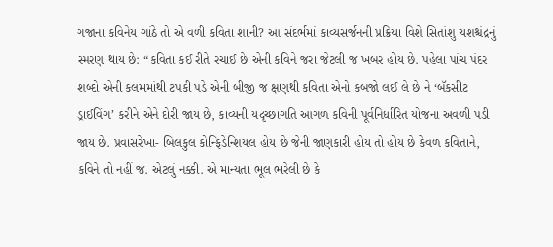ગજાના કવિનેય ગાંઠે તો એ વળી કવિતા શાની? આ સંદર્ભમાં કાવ્યસર્જનની પ્રક્રિયા વિશે સિતાંશુ યશશ્ચંદ્રનું સ્મરણ થાય છે: “કવિતા કઈ રીતે રચાઈ છે એની કવિને જરા જેટલી જ ખબર હોય છે. પહેલા પાંચ પંદર શબ્દો એની કલમમાંથી ટપકી પડે એની બીજી જ ક્ષણથી કવિતા એનો કબજો લઈ લે છે ને ‘બૅકસીટ ડ્રાઈવિંગ’ કરીને એને દોરી જાય છે, કાવ્યની યદૃચ્છાગતિ આગળ કવિની પૂર્વનિર્ધારિત યોજના અવળી પડી જાય છે. પ્રવાસરેખા- બિલકુલ કોન્ફિડેન્શિયલ હોય છે જેની જાણકારી હોય તો હોય છે કેવળ કવિતાને, કવિને તો નહીં જ. એટલું નક્કી. એ માન્યતા ભૂલ ભરેલી છે કે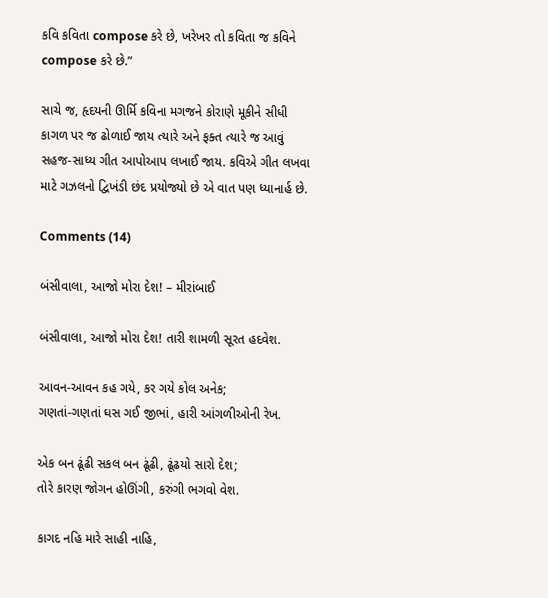કવિ કવિતા compose કરે છે, ખરેખર તો કવિતા જ કવિને compose કરે છે.”

સાચે જ, હૃદયની ઊર્મિ કવિના મગજને કોરાણે મૂકીને સીધી કાગળ પર જ ઢોળાઈ જાય ત્યારે અને ફક્ત ત્યારે જ આવું સહજ-સાધ્ય ગીત આપોઆપ લખાઈ જાય. કવિએ ગીત લખવા માટે ગઝલનો દ્વિખંડી છંદ પ્રયોજ્યો છે એ વાત પણ ધ્યાનાર્હ છે.

Comments (14)

બંસીવાલા, આજો મોરા દેશ! – મીરાંબાઈ

બંસીવાલા, આજો મોરા દેશ! તારી શામળી સૂરત હદવેશ.

આવન-આવન કહ ગયે, કર ગયે કોલ અનેક;
ગણતાં-ગણતાં ઘસ ગઈ જીભાં, હારી આંગળીઓની રેખ.

એક બન ઢૂંઢી સકલ બન ઢૂંઢી, ઢૂંઢયો સારો દેશ;
તોરે કારણ જોગન હોઊંગી, કરુંગી ભગવો વેશ.

કાગદ નહિ મારે સાહી નાહિ,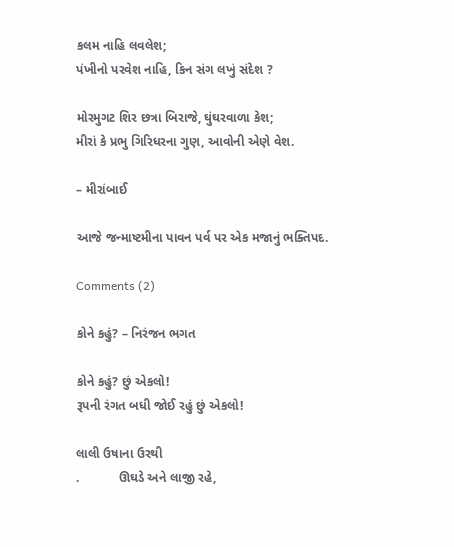કલમ નાહિ લવલેશ;
પંખીનો પરવેશ નાહિ, કિન સંગ લખું સંદેશ ?

મોરમુગટ શિર છત્રા બિરાજે, ઘુંઘરવાળા કેશ;
મીરાં કે પ્રભુ ગિરિધરના ગુણ, આવોની એણે વેશ.

– મીરાંબાઈ

આજે જન્માષ્ટમીના પાવન પર્વ પર એક મજાનું ભક્તિપદ.

Comments (2)

કોને કહું? – નિરંજન ભગત

કોને કહું? છું એકલો!
રૂપની રંગત બધી જોઈ રહું છું એકલો!

લાલી ઉષાના ઉરથી
.           ઊઘડે અને લાજી રહે,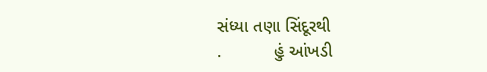સંધ્યા તણા સિંદૂરથી
.           હું આંખડી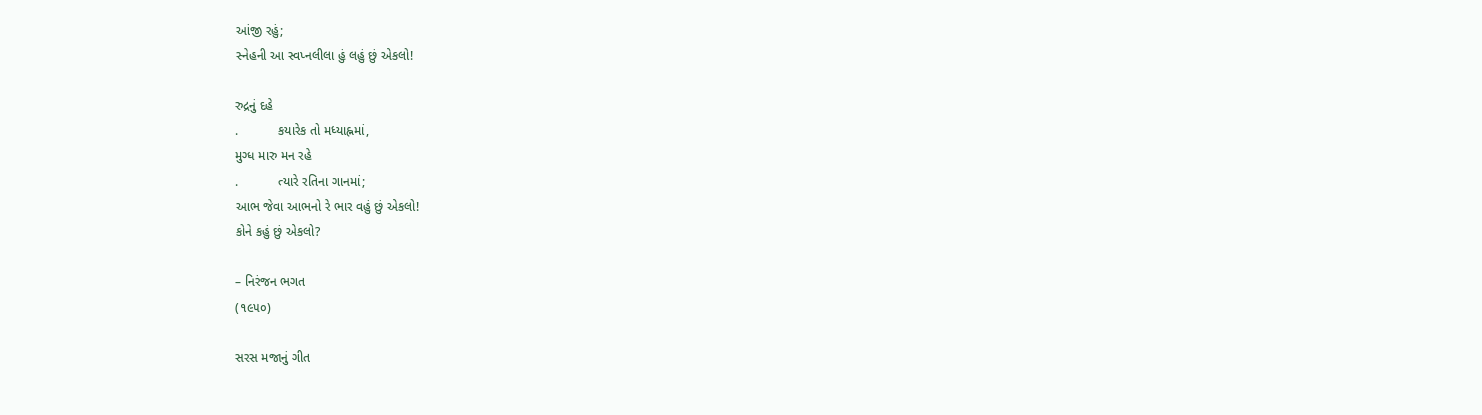આંજી રહું;
સ્નેહની આ સ્વપ્નલીલા હું લહું છું એકલો!

રુદ્રનું દહે
.           કયારેક તો મધ્યાહ્નમાં,
મુગ્ધ મારુ મન રહે
.           ત્યારે રતિના ગાનમાં;
આભ જેવા આભનો રે ભાર વહું છું એકલો!
કોને કહું છું એકલો?

– નિરંજન ભગત
(૧૯૫૦)

સરસ મજાનું ગીત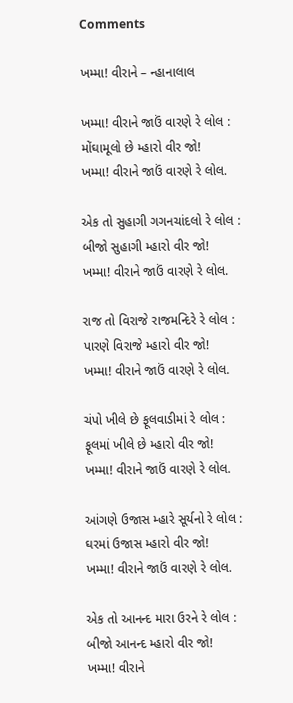Comments

ખમ્મા! વીરાને – ન્હાનાલાલ

ખમ્મા! વીરાને જાઉં વારણે રે લોલ :
મોંઘામૂલો છે મ્હારો વીર જો!
ખમ્મા! વીરાને જાઉં વારણે રે લોલ.

એક તો સુહાગી ગગનચાંદલો રે લોલ :
બીજો સુહાગી મ્હારો વીર જો!
ખમ્મા! વીરાને જાઉં વારણે રે લોલ.

રાજ તો વિરાજે રાજમન્દિરે રે લોલ :
પારણે વિરાજે મ્હારો વીર જો!
ખમ્મા! વીરાને જાઉં વારણે રે લોલ.

ચંપો ખીલે છે ફૂલવાડીમાં રે લોલ :
ફૂલમાં ખીલે છે મ્હારો વીર જો!
ખમ્મા! વીરાને જાઉં વારણે રે લોલ.

આંગણે ઉજાસ મ્હારે સૂર્યનો રે લોલ :
ઘરમાં ઉજાસ મ્હારો વીર જો!
ખમ્મા! વીરાને જાઉં વારણે રે લોલ.

એક તો આનન્દ મારા ઉરને રે લોલ :
બીજો આનન્દ મ્હારો વીર જો!
ખમ્મા! વીરાને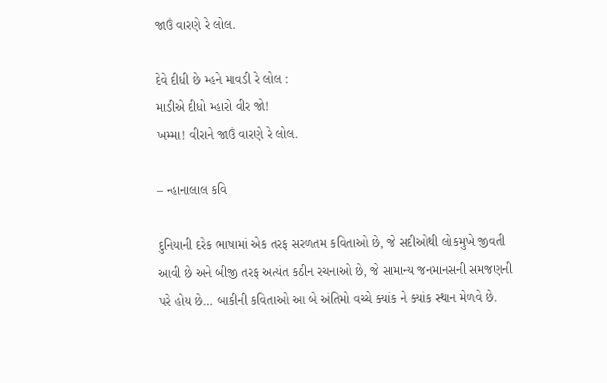જાઉં વારણે રે લોલ.

દેવે દીધી છે મ્હને માવડી રે લોલ :
માડીએ દીધો મ્હારો વીર જો!
ખમ્મા! વીરાને જાઉં વારણે રે લોલ.

– ન્હાનાલાલ કવિ

દુનિયાની દરેક ભાષામાં એક તરફ સરળતમ કવિતાઓ છે, જે સદીઓથી લોકમુખે જીવતી આવી છે અને બીજી તરફ અત્યંત કઠીન રચનાઓ છે, જે સામાન્ય જનમાનસની સમજણની પરે હોય છે… બાકીની કવિતાઓ આ બે અંતિમો વચ્ચે ક્યાંક ને ક્યાંક સ્થાન મેળવે છે.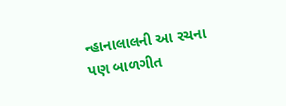ન્હાનાલાલની આ રચના પણ બાળગીત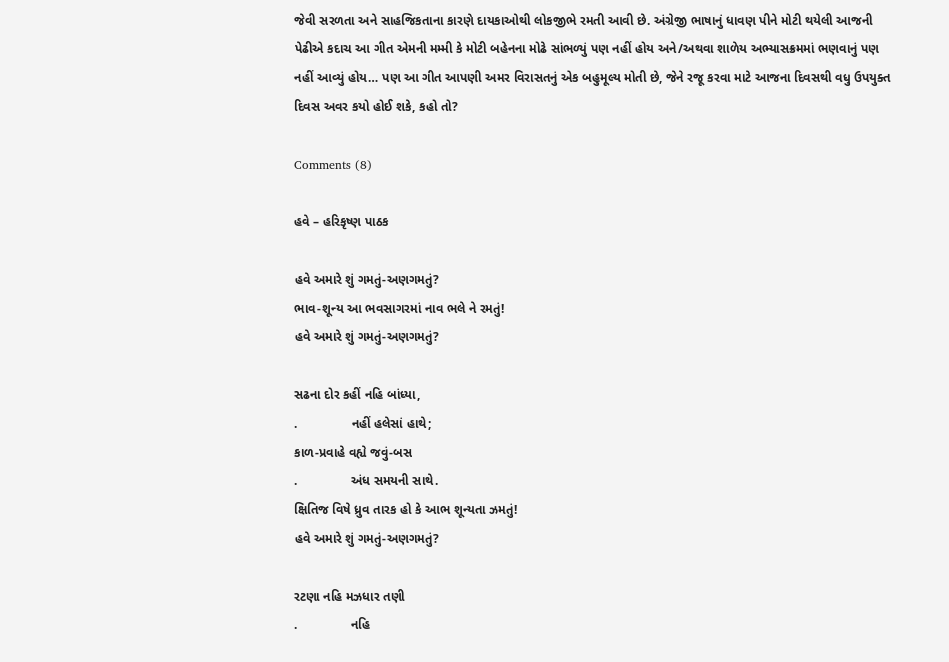જેવી સરળતા અને સાહજિકતાના કારણે દાયકાઓથી લોકજીભે રમતી આવી છે. અંગ્રેજી ભાષાનું ધાવણ પીને મોટી થયેલી આજની પેઢીએ કદાચ આ ગીત એમની મમ્મી કે મોટી બહેનના મોઢે સાંભળ્યું પણ નહીં હોય અને/અથવા શાળેય અભ્યાસક્રમમાં ભણવાનું પણ નહીં આવ્યું હોય… પણ આ ગીત આપણી અમર વિરાસતનું એક બહુમૂલ્ય મોતી છે, જેને રજૂ કરવા માટે આજના દિવસથી વધુ ઉપયુક્ત દિવસ અવર કયો હોઈ શકે, કહો તો?

Comments (8)

હવે – હરિકૃષ્ણ પાઠક

હવે અમારે શું ગમતું-અણગમતું?
ભાવ-શૂન્ય આ ભવસાગરમાં નાવ ભલે ને રમતું!
હવે અમારે શું ગમતું-અણગમતું?

સઢના દોર કહીં નહિ બાંધ્યા,
.               નહીં હલેસાં હાથે;
કાળ-પ્રવાહે વહ્યે જવું-બસ
.               અંધ સમયની સાથે.
ક્ષિતિજ વિષે ધ્રુવ તારક હો કે આભ શૂન્યતા ઝમતું!
હવે અમારે શું ગમતું-અણગમતું?

રટણા નહિ મઝધાર તણી
.               નહિ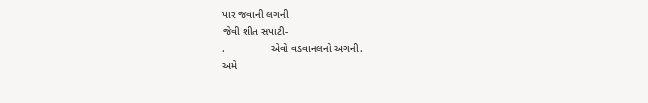પાર જવાની લગની
જેવી શીત સપાટી-
.               એવો વડવાનલનો અગની.
અમે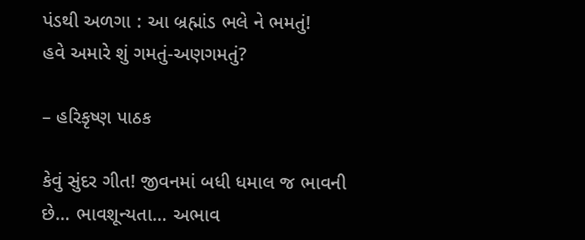પંડથી અળગા : આ બ્રહ્માંડ ભલે ને ભમતું!
હવે અમારે શું ગમતું-અણગમતું?

– હરિકૃષ્ણ પાઠક

કેવું સુંદર ગીત! જીવનમાં બધી ધમાલ જ ભાવની છે… ભાવશૂન્યતા… અભાવ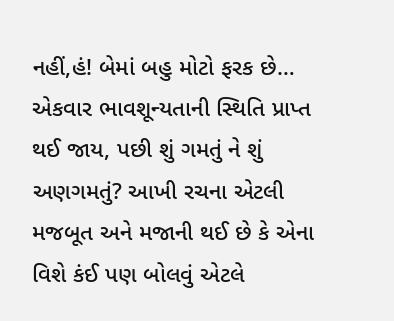નહીં,હં! બેમાં બહુ મોટો ફરક છે… એકવાર ભાવશૂન્યતાની સ્થિતિ પ્રાપ્ત થઈ જાય, પછી શું ગમતું ને શું અણગમતું? આખી રચના એટલી મજબૂત અને મજાની થઈ છે કે એના વિશે કંઈ પણ બોલવું એટલે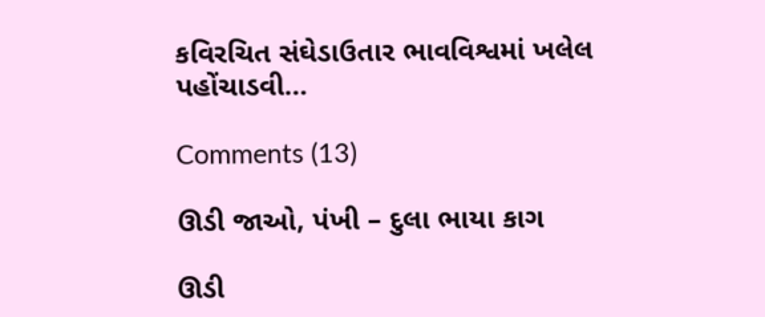કવિરચિત સંઘેડાઉતાર ભાવવિશ્વમાં ખલેલ પહોંચાડવી…

Comments (13)

ઊડી જાઓ, પંખી – દુલા ભાયા કાગ

ઊડી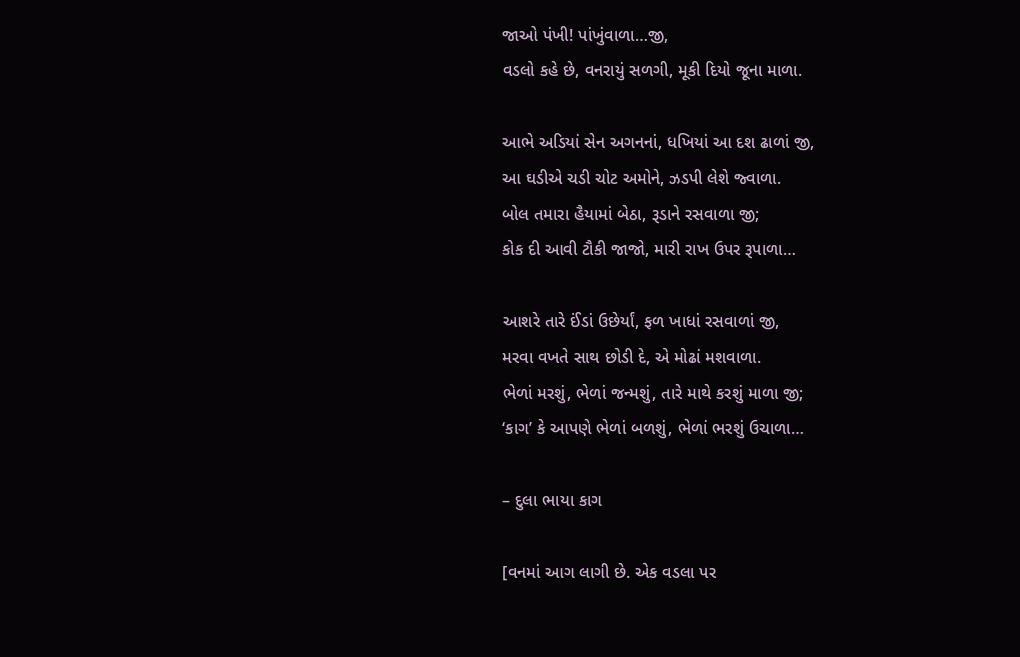જાઓ પંખી! પાંખુંવાળા…જી,
વડલો કહે છે, વનરાયું સળગી, મૂકી દિયો જૂના માળા.

આભે અડિયાં સેન અગનનાં, ધખિયાં આ દશ ઢાળાં જી,
આ ઘડીએ ચડી ચોટ અમોને, ઝડપી લેશે જ્વાળા.
બોલ તમારા હૈયામાં બેઠા, રૂડાને રસવાળા જી;
કોક દી આવી ટૌકી જાજો, મારી રાખ ઉપર રૂપાળા…

આશરે તારે ઈંડાં ઉછેર્યાં, ફળ ખાધાં રસવાળાં જી,
મરવા વખતે સાથ છોડી દે, એ મોઢાં મશવાળા.
ભેળાં મરશું, ભેળાં જન્મશું, તારે માથે કરશું માળા જી;
‘કાગ’ કે આપણે ભેળાં બળશું, ભેળાં ભરશું ઉચાળા…

– દુલા ભાયા કાગ

[વનમાં આગ લાગી છે. એક વડલા પર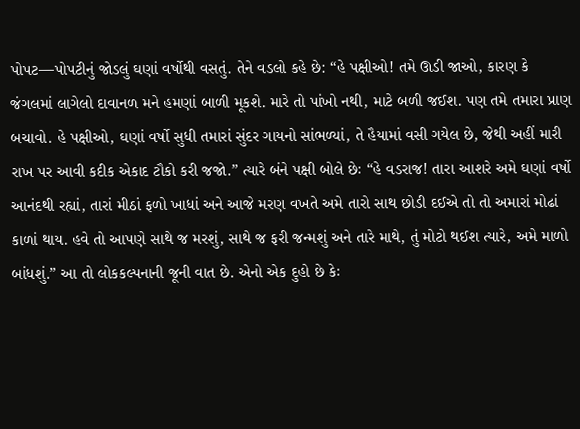પોપટ—પોપટીનું જોડલું ઘણાં વર્ષોથી વસતું. તેને વડલો કહે છે: “હે પક્ષીઓ! તમે ઊડી જાઓ, કારણ કે જંગલમાં લાગેલો દાવાનળ મને હમણાં બાળી મૂકશે. મારે તો પાંખો નથી, માટે બળી જઈશ. પણ તમે તમારા પ્રાણ બચાવો. હે પક્ષીઓ, ઘણાં વર્ષો સુધી તમારાં સુંદર ગાયનો સાંભળ્યાં, તે હૈયામાં વસી ગયેલ છે, જેથી અહીં મારી રાખ પર આવી કદીક એકાદ ટૌકો કરી જજો.” ત્યારે બંને પક્ષી બોલે છેઃ “હે વડરાજ! તારા આશરે અમે ઘણાં વર્ષો આનંદથી રહ્યાં, તારાં મીઠાં ફળો ખાધાં અને આજે મરણ વખતે અમે તારો સાથ છોડી દઈએ તો તો અમારાં મોઢાં કાળાં થાય. હવે તો આપણે સાથે જ મરશું, સાથે જ ફરી જન્મશું અને તારે માથે, તું મોટો થઈશ ત્યારે, અમે માળો બાંધશું.” આ તો લોકકલ્પનાની જૂની વાત છે. એનો એક દુહો છે કેઃ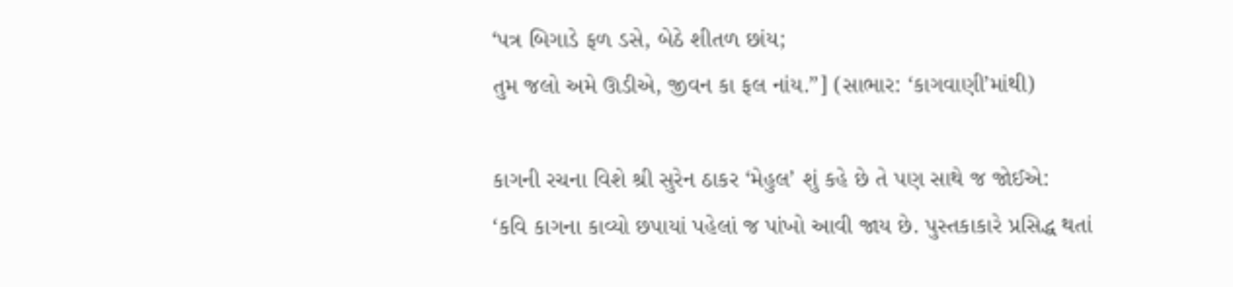‘પત્ર બિગાડે ફળ ડસે, બેઠે શીતળ છાંય;
તુમ જલો અમે ઊડીએ, જીવન કા ફલ નાંય.”] (સાભાર: ‘કાગવાણી’માંથી)

કાગની રચના વિશે શ્રી સુરેન ઠાકર ‘મેહુલ’ શું કહે છે તે પણ સાથે જ જોઈએ:
‘કવિ કાગના કાવ્યો છપાયાં પહેલાં જ પાંખો આવી જાય છે. પુસ્તકાકારે પ્રસિદ્ધ થતાં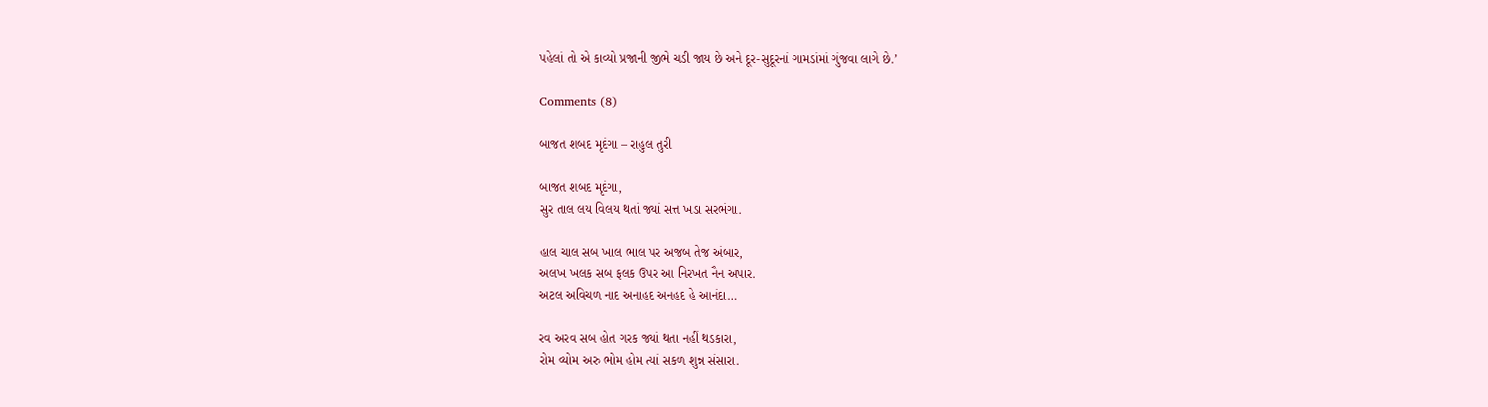પહેલાં તો એ કાવ્યો પ્રજાની જીભે ચડી જાય છે અને દૂર-સુદૂરનાં ગામડાંમાં ગુંજવા લાગે છે.’

Comments (8)

બાજત શબદ મૃદંગા – રાહુલ તુરી

બાજત શબદ મૃદંગા,
સુર તાલ લય વિલય થતાં જ્યાં સત્ત ખડા સરભંગા.

હાલ ચાલ સબ ખાલ ભાલ પર અજબ તેજ અંબાર,
અલખ ખલક સબ ફલક ઉપર આ નિરખત નૈન અપાર.
અટલ અવિચળ નાદ અનાહદ અનહદ હે આનંદા…

રવ અરવ સબ હોત ગરક જ્યાં થતા નહીં થડકારા,
રોમ વ્યોમ અરુ ભોમ હોમ ત્યાં સકળ શુન્ન સંસારા.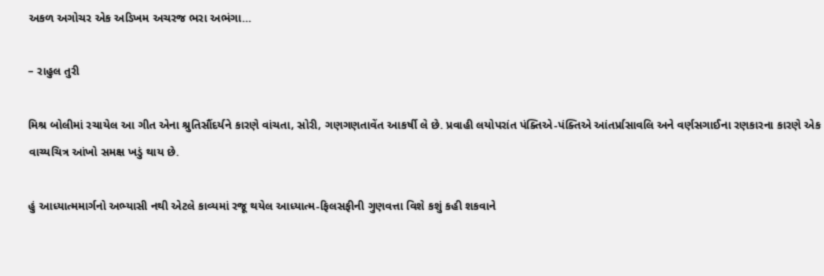અકળ અગોચર એક અડિખમ અચરજ ભરા અભંગા…

– રાહુલ તુરી

મિશ્ર બોલીમાં રચાયેલ આ ગીત એના શ્રુતિસૌંદર્યને કારણે વાંચતા, સોરી, ગણગણતાવેંત આકર્ષી લે છે. પ્રવાહી લયોપરાંત પંક્તિએ-પંક્તિએ આંતર્પ્રાસાવલિ અને વર્ણસગાઈના રણકારના કારણે એક વાચ્યચિત્ર આંખો સમક્ષ ખડું થાય છે.

હું આધ્યાત્મમાર્ગનો અભ્યાસી નથી એટલે કાવ્યમાં રજૂ થયેલ આધ્યાત્મ-ફિલસફીની ગુણવત્તા વિશે કશું કહી શકવાને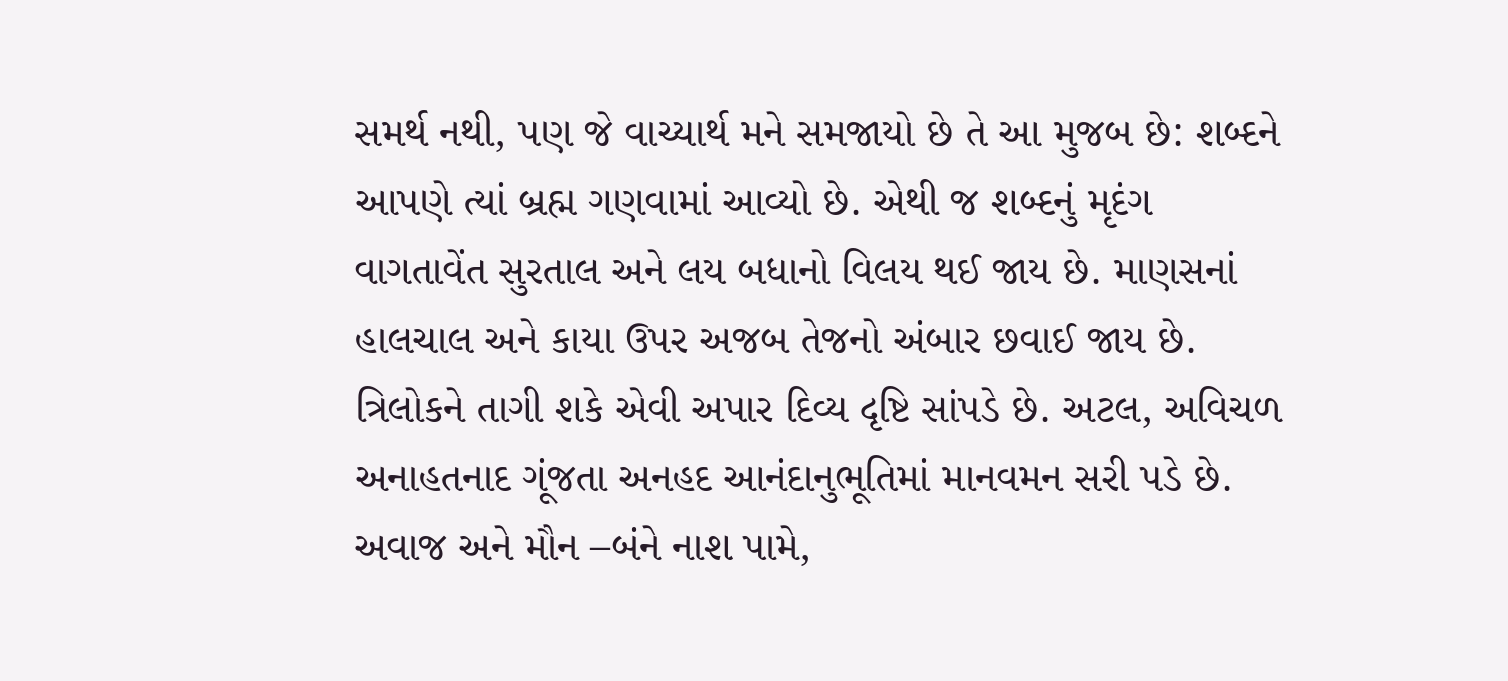સમર્થ નથી, પણ જે વાચ્યાર્થ મને સમજાયો છે તે આ મુજબ છે: શબ્દને આપણે ત્યાં બ્રહ્મ ગણવામાં આવ્યો છે. એથી જ શબ્દનું મૃદંગ વાગતાવેંત સુરતાલ અને લય બધાનો વિલય થઈ જાય છે. માણસનાં હાલચાલ અને કાયા ઉપર અજબ તેજનો અંબાર છવાઈ જાય છે. ત્રિલોકને તાગી શકે એવી અપાર દિવ્ય દૃષ્ટિ સાંપડે છે. અટલ, અવિચળ અનાહતનાદ ગૂંજતા અનહદ આનંદાનુભૂતિમાં માનવમન સરી પડે છે. અવાજ અને મૌન –બંને નાશ પામે,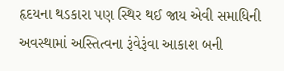હૃદયના થડકારા પણ સ્થિર થઈ જાય એવી સમાધિની અવસ્થામાં અસ્તિત્વના રૂંવેરૂંવા આકાશ બની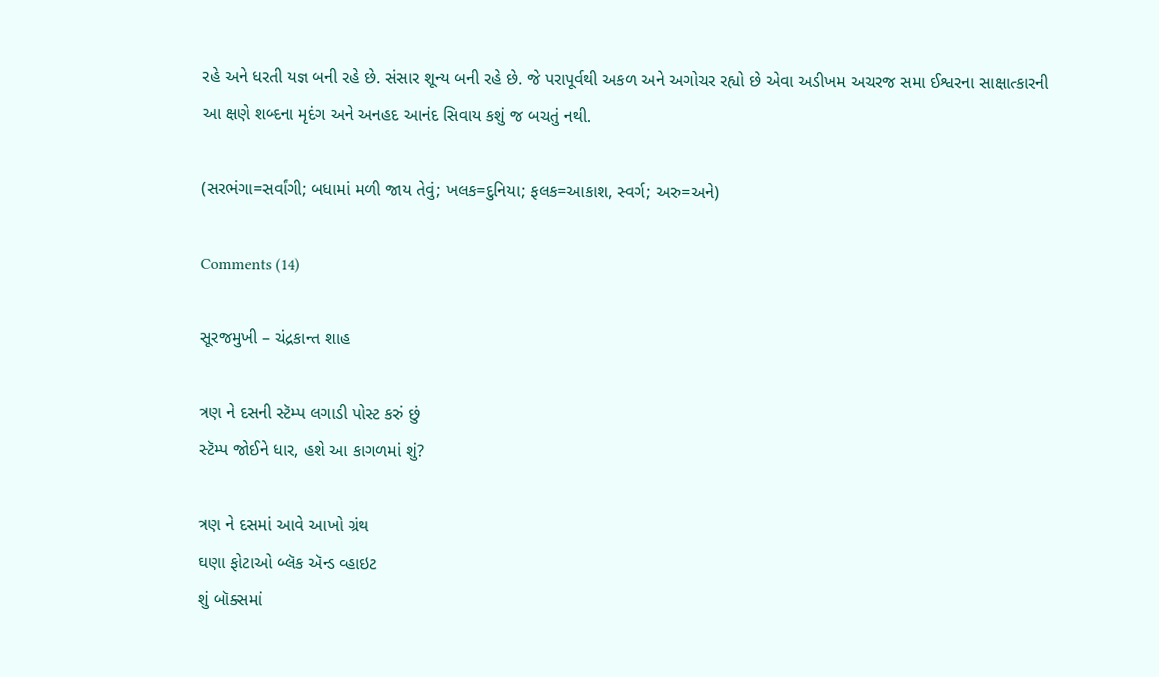રહે અને ધરતી યજ્ઞ બની રહે છે. સંસાર શૂન્ય બની રહે છે. જે પરાપૂર્વથી અકળ અને અગોચર રહ્યો છે એવા અડીખમ અચરજ સમા ઈશ્વરના સાક્ષાત્કારની આ ક્ષણે શબ્દના મૃદંગ અને અનહદ આનંદ સિવાય કશું જ બચતું નથી.

(સરભંગા=સર્વાંગી; બધામાં મળી જાય તેવું; ખલક=દુનિયા; ફલક=આકાશ, સ્વર્ગ; અરુ=અને)

Comments (14)

સૂરજમુખી – ચંદ્રકાન્ત શાહ

ત્રણ ને દસની સ્ટૅમ્પ લગાડી પોસ્ટ કરું છું
સ્ટૅમ્પ જોઈને ધાર, હશે આ કાગળમાં શું?

ત્રણ ને દસમાં આવે આખો ગ્રંથ
ઘણા ફોટાઓ બ્લૅક ઍન્ડ વ્હાઇટ
શું બૉક્સમાં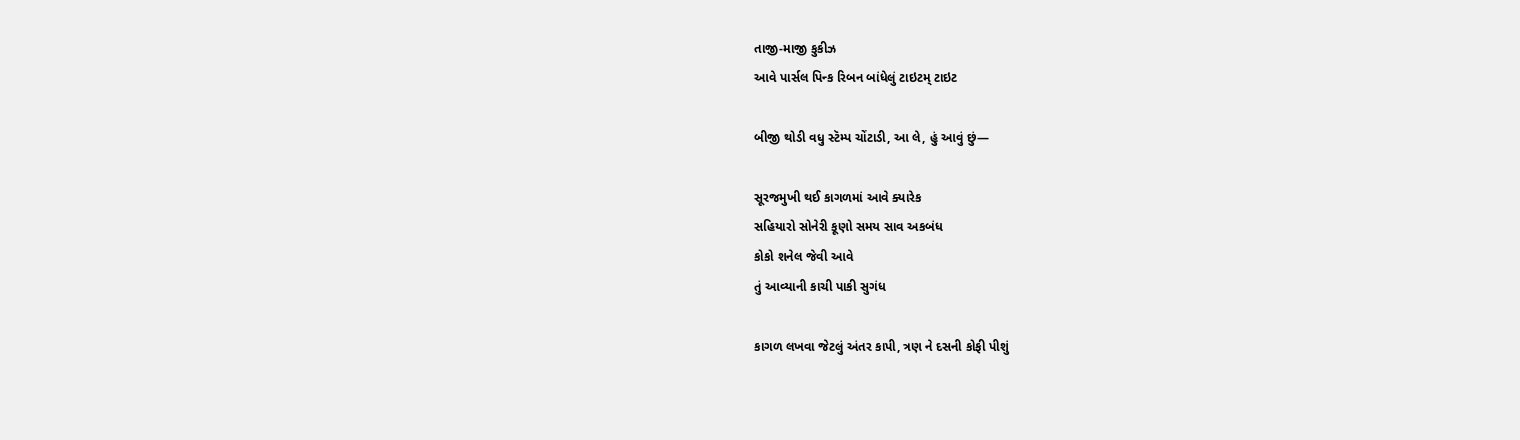તાજી-માજી કુકીઝ
આવે પાર્સલ પિન્ક રિબન બાંધેલું ટાઇટમ્ ટાઇટ

બીજી થોડી વધુ સ્ટૅમ્પ ચોંટાડી, આ લે, હું આવું છું—

સૂરજમુખી થઈ કાગળમાં આવે ક્યારેક
સહિયારો સોનેરી કૂણો સમય સાવ અકબંધ
કોકો શનેલ જેવી આવે
તું આવ્યાની કાચી પાકી સુગંધ

કાગળ લખવા જેટલું અંતર કાપી, ત્રણ ને દસની કોફી પીશું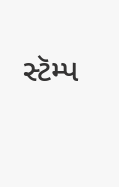સ્ટૅમ્પ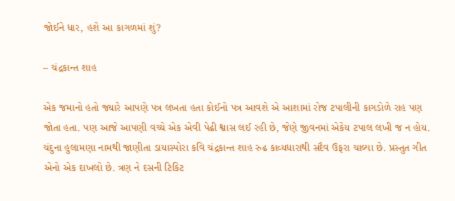જોઈને ધાર, હશે આ કાગળમાં શું?

– ચંદ્રકાન્ત શાહ

એક જમાનો હતો જ્યારે આપણે પત્ર લખતા હતા કોઈનો પત્ર આવશે એ આશામાં રોજ ટપાલીની કાગડોળે રાહ પણ જોતા હતા. પણ આજે આપણી વચ્ચે એક એવી પેઢી શ્વાસ લઈ રહી છે, જેણે જીવનમાં એકેય ટપાલ લખી જ ન હોય. ચંદુના હુલામણા નામથી જાણીતા ડાયાસ્પોરા કવિ ચંદ્રકાન્ત શાહ રુઢ કાવ્યધારાથી સદૈવ ઉફરા ચાલ્યા છે. પ્રસ્તુત ગીત એનો એક દાખલો છે. ત્રણ ને દસની ટિકિટ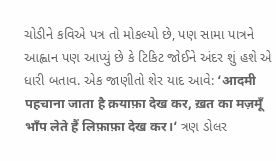ચોડીને કવિએ પત્ર તો મોકલ્યો છે, પણ સામા પાત્રને આહ્વાન પણ આપ્યું છે કે ટિકિટ જોઈને અંદર શું હશે એ ધારી બતાવ. એક જાણીતો શેર યાદ આવે: ‘आदमी पहचाना जाता है क़याफ़ा देख कर, ख़त का मज़मूँ भाँप लेते हैं लिफ़ाफ़ा देख कर।‘ ત્રણ ડોલર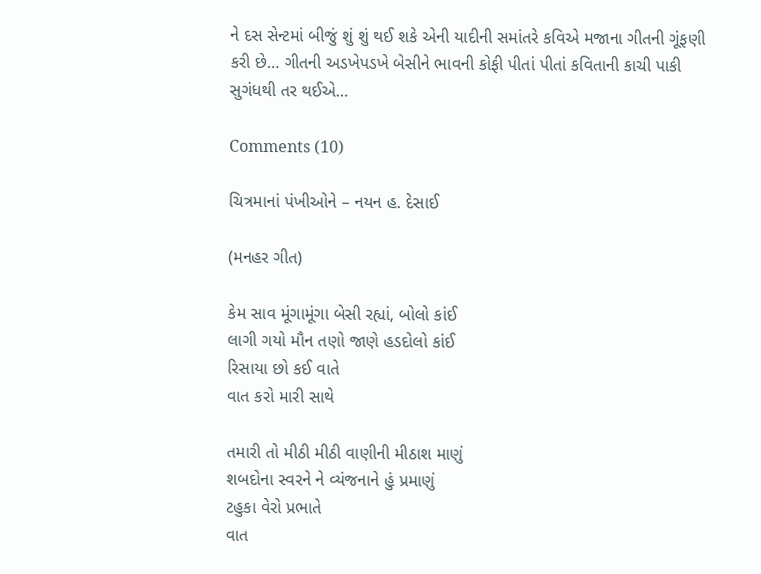ને દસ સેન્ટમાં બીજું શું શું થઈ શકે એની યાદીની સમાંતરે કવિએ મજાના ગીતની ગૂંફણી કરી છે… ગીતની અડખેપડખે બેસીને ભાવની કોફી પીતાં પીતાં કવિતાની કાચી પાકી સુગંધથી તર થઈએ…

Comments (10)

ચિત્રમાનાં પંખીઓને – નયન હ. દેસાઈ

(મનહર ગીત)

કેમ સાવ મૂંગામૂંગા બેસી રહ્યાં, બોલો કાંઈ
લાગી ગયો મૌન તણો જાણે હડદોલો કાંઈ
રિસાયા છો કઈ વાતે
વાત કરો મારી સાથે

તમારી તો મીઠી મીઠી વાણીની મીઠાશ માણું
શબદોના સ્વરને ને વ્યંજનાને હું પ્રમાણું
ટહુકા વેરો પ્રભાતે
વાત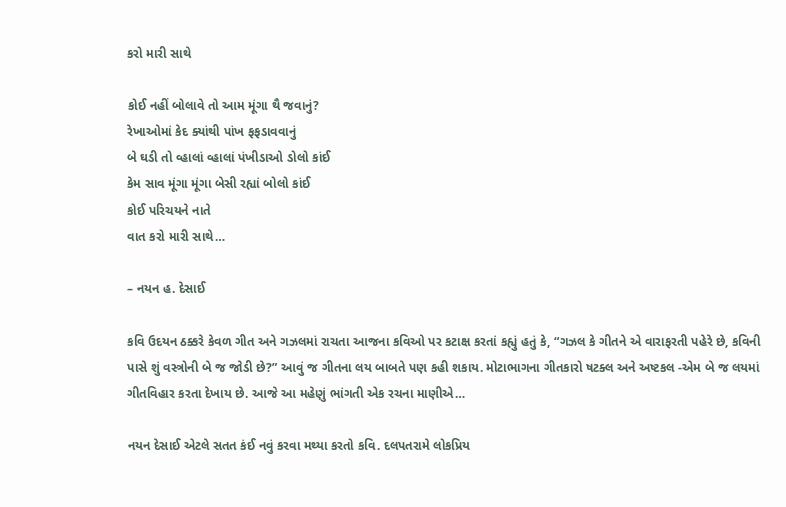કરો મારી સાથે

કોઈ નહીં બોલાવે તો આમ મૂંગા થૈ જવાનું?
રેખાઓમાં કેદ ક્યાંથી પાંખ ફફડાવવાનું
બે ઘડી તો વ્હાલાં વ્હાલાં પંખીડાઓ ડોલો કાંઈ
કેમ સાવ મૂંગા મૂંગા બેસી રહ્યાં બોલો કાંઈ
કોઈ પરિચયને નાતે
વાત કરો મારી સાથે…

– નયન હ. દેસાઈ

કવિ ઉદયન ઠક્કરે કેવળ ગીત અને ગઝલમાં રાચતા આજના કવિઓ પર કટાક્ષ કરતાં કહ્યું હતું કે, “ગઝલ કે ગીતને એ વારાફરતી પહેરે છે, કવિની પાસે શું વસ્ત્રોની બે જ જોડી છે?” આવું જ ગીતના લય બાબતે પણ કહી શકાય. મોટાભાગના ગીતકારો ષટક્લ અને અષ્ટકલ -એમ બે જ લયમાં ગીતવિહાર કરતા દેખાય છે. આજે આ મહેણું ભાંગતી એક રચના માણીએ…

નયન દેસાઈ એટલે સતત કંઈ નવું કરવા મથ્યા કરતો કવિ. દલપતરામે લોકપ્રિય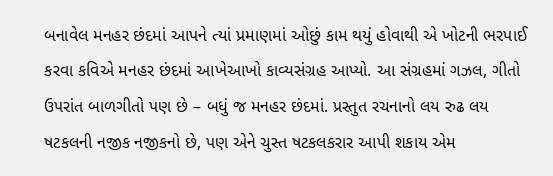બનાવેલ મનહર છંદમાં આપને ત્યાં પ્રમાણમાં ઓછું કામ થયું હોવાથી એ ખોટની ભરપાઈ કરવા કવિએ મનહર છંદમાં આખેઆખો કાવ્યસંગ્રહ આપ્યો. આ સંગ્રહમાં ગઝલ, ગીતો ઉપરાંત બાળગીતો પણ છે – બધું જ મનહર છંદમાં. પ્રસ્તુત રચનાનો લય રુઢ લય ષટકલની નજીક નજીકનો છે, પણ એને ચુસ્ત ષટકલકરાર આપી શકાય એમ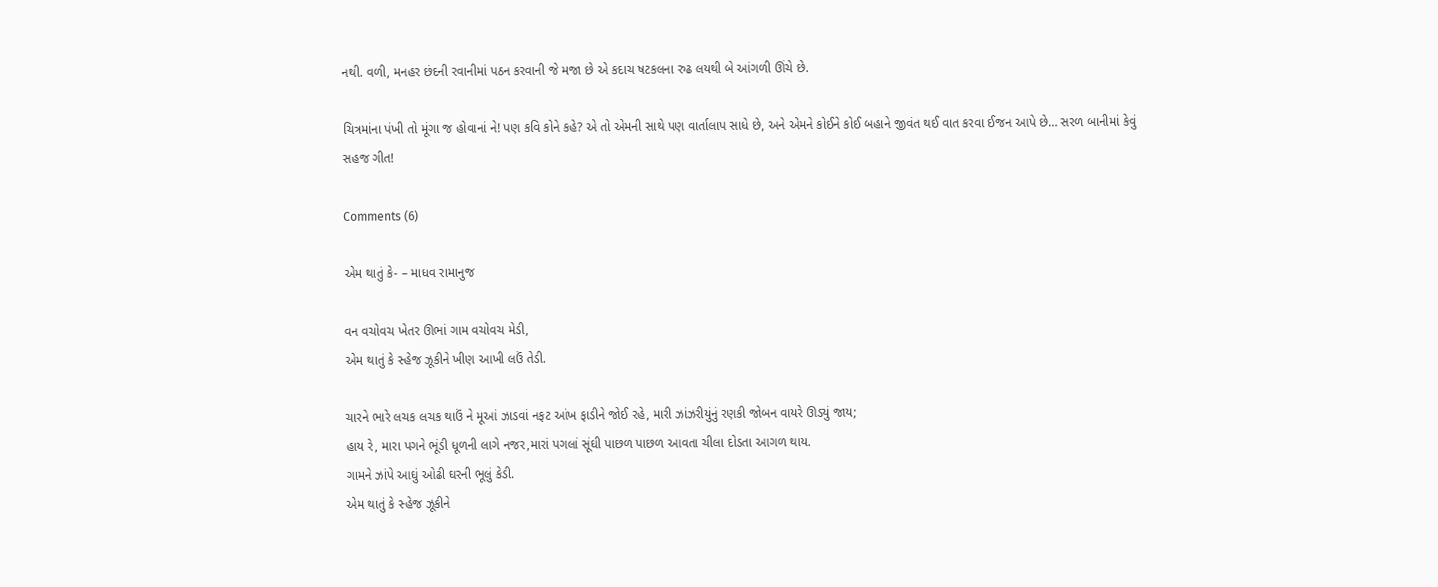નથી. વળી, મનહર છંદની રવાનીમાં પઠન કરવાની જે મજા છે એ કદાચ ષટકલના રુઢ લયથી બે આંગળી ઊંચે છે.

ચિત્રમાંના પંખી તો મૂંગા જ હોવાનાં ને! પણ કવિ કોને કહે? એ તો એમની સાથે પણ વાર્તાલાપ સાધે છે, અને એમને કોઈને કોઈ બહાને જીવંત થઈ વાત કરવા ઈજન આપે છે… સરળ બાનીમાં કેવું સહજ ગીત!

Comments (6)

એમ થાતું કે- – માધવ રામાનુજ

વન વચોવચ ખેતર ઊભાં ગામ વચોવચ મેડી,
એમ થાતું કે સ્હેજ ઝૂકીને ખીણ આખી લઉં તેડી.

ચારને ભારે લચક લચક થાઉં ને મૂઆં ઝાડવાં નફટ આંખ ફાડીને જોઈ રહે, મારી ઝાંઝરીયુંનું રણકી જોબન વાયરે ઊડ્યું જાય;
હાય રે, મારા પગને ભૂંડી ધૂળની લાગે નજર,મારાં પગલાં સૂંઘી પાછળ પાછળ આવતા ચીલા દોડતા આગળ થાય.
ગામને ઝાંપે આઘું ઓઢી ઘરની ભૂલું કેડી.
એમ થાતું કે સ્હેજ ઝૂકીને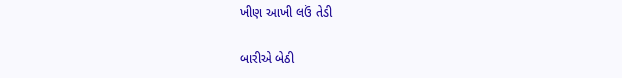ખીણ આખી લઉં તેડી

બારીએ બેઠી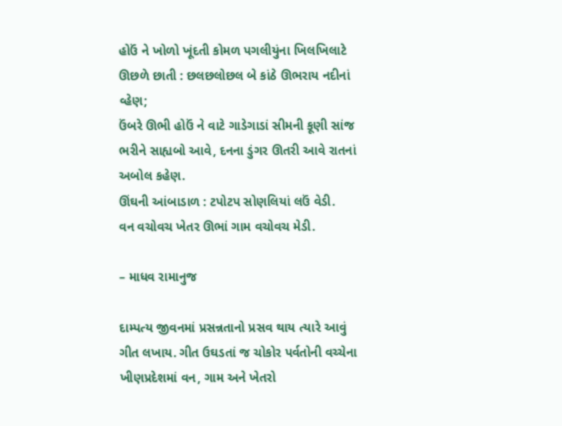હોઉં ને ખોળો ખૂંદતી કોમળ પગલીયુંના ખિલખિલાટે ઊછળે છાતી : છલછલોછલ બે કાંઠે ઊભરાય નદીનાં વ્હેણ;
ઉંબરે ઊભી હોઉં ને વાટે ગાડેગાડાં સીમની કૂણી સાંજ ભરીને સાહ્યબો આવે, દનના ડુંગર ઊતરી આવે રાતનાં અબોલ કહેણ.
ઊંઘની આંબાડાળ : ટપોટપ સોણલિયાં લઉં વેડી.
વન વચોવચ ખેતર ઊભાં ગામ વચોવચ મેડી.

– માધવ રામાનુજ

દામ્પત્ય જીવનમાં પ્રસન્નતાનો પ્રસવ થાય ત્યારે આવું ગીત લખાય. ગીત ઉઘડતાં જ ચોકોર પર્વતોની વચ્ચેના ખીણપ્રદેશમાં વન, ગામ અને ખેતરો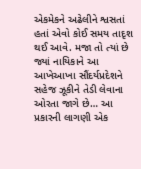એકમેકને અઢેલીને શ્વસતાં હતાં એવો કોઈ સમય તાદૃશ થઈ આવે. મજા તો ત્યાં છે જ્યાં નાયિકાને આ આખેઆખા સૌંદર્યપ્રદેશને સહેજ ઝૂકીને તેડી લેવાના ઓરતા જાગે છે… આ પ્રકારની લાગણી એક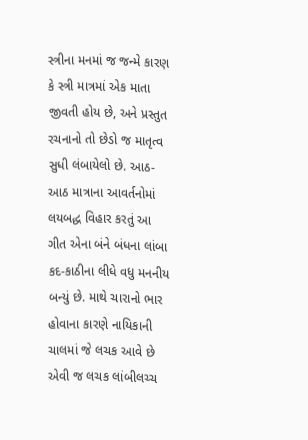સ્ત્રીના મનમાં જ જન્મે કારણ કે સ્ત્રી માત્રમાં એક માતા જીવતી હોય છે, અને પ્રસ્તુત રચનાનો તો છેડો જ માતૃત્વ સુધી લંબાયેલો છે. આઠ-આઠ માત્રાના આવર્તનોમાં લયબદ્ધ વિહાર કરતું આ ગીત એના બંને બંધના લાંબા કદ-કાઠીના લીધે વધુ મનનીય બન્યું છે. માથે ચારાનો ભાર હોવાના કારણે નાયિકાની ચાલમાં જે લચક આવે છે એવી જ લચક લાંબીલચ્ચ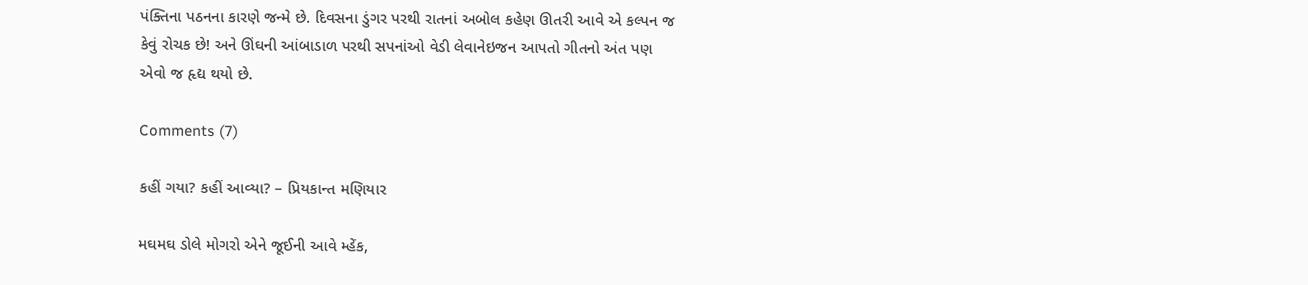પંક્તિના પઠનના કારણે જન્મે છે. દિવસના ડુંગર પરથી રાતનાં અબોલ કહેણ ઊતરી આવે એ કલ્પન જ કેવું રોચક છે! અને ઊંઘની આંબાડાળ પરથી સપનાંઓ વેડી લેવાનેઇજન આપતો ગીતનો અંત પણ એવો જ હૃદ્ય થયો છે.

Comments (7)

કહીં ગયા? કહીં આવ્યા? – પ્રિયકાન્ત મણિયાર

મઘમઘ ડોલે મોગરો એને જૂઈની આવે મ્હેંક,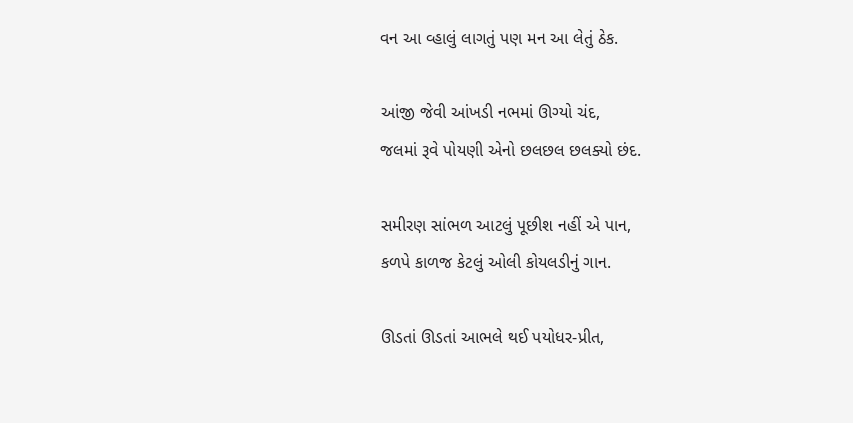વન આ વ્હાલું લાગતું પણ મન આ લેતું ઠેક.

આંજી જેવી આંખડી નભમાં ઊગ્યો ચંદ,
જલમાં રૂવે પોયણી એનો છલછલ છલક્યો છંદ.

સમીરણ સાંભળ આટલું પૂછીશ નહીં એ પાન,
કળપે કાળજ કેટલું ઓલી કોયલડીનું ગાન.

ઊડતાં ઊડતાં આભલે થઈ પયોધર-પ્રીત,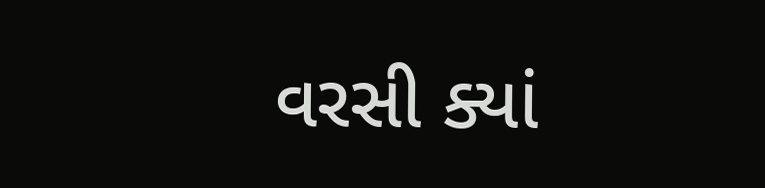વરસી ક્યાં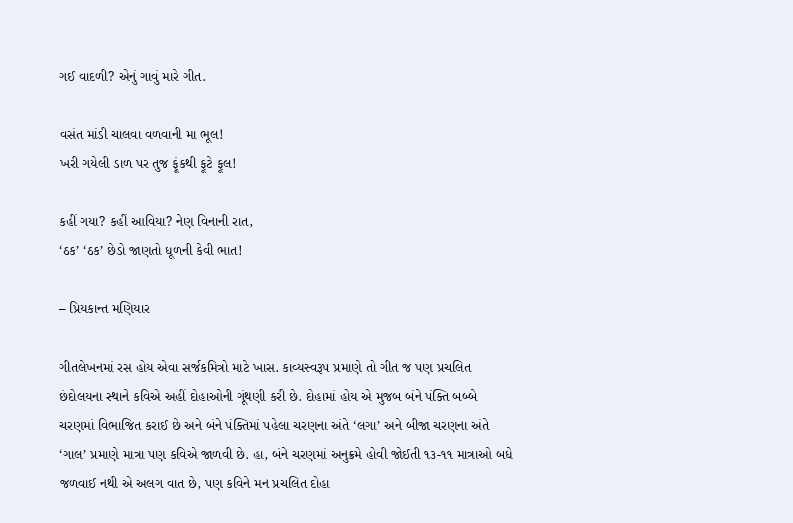ગઈ વાદળી? એનું ગાવું મારે ગીત.

વસંત માંડી ચાલવા વળવાની મા ભૂલ!
ખરી ગયેલી ડાળ પર તુજ ફૂંકથી ફૂટે ફૂલ!

કહીં ગયા? કહીં આવિયા? નેણ વિનાની રાત,
‘ઠક’ ‘ઠક’ છેડો જાણતો ધૂળની કેવી ભાત!

– પ્રિયકાન્ત મણિયાર

ગીતલેખનમાં રસ હોય એવા સર્જકમિત્રો માટે ખાસ. કાવ્યસ્વરૂપ પ્રમાણે તો ગીત જ પણ પ્રચલિત છંદોલયના સ્થાને કવિએ અહીં દોહાઓની ગૂંથણી કરી છે. દોહામાં હોય એ મુજબ બંને પંક્તિ બબ્બે ચરણમાં વિભાજિત કરાઈ છે અને બંને પંક્તિમાં પહેલા ચરણના અંતે ‘લગા’ અને બીજા ચરણના અંતે ‘ગાલ’ પ્રમાણે માત્રા પણ કવિએ જાળવી છે. હા, બંને ચરણમાં અનુક્રમે હોવી જોઈતી ૧૩-૧૧ માત્રાઓ બધે જળવાઈ નથી એ અલગ વાત છે, પણ કવિને મન પ્રચલિત દોહા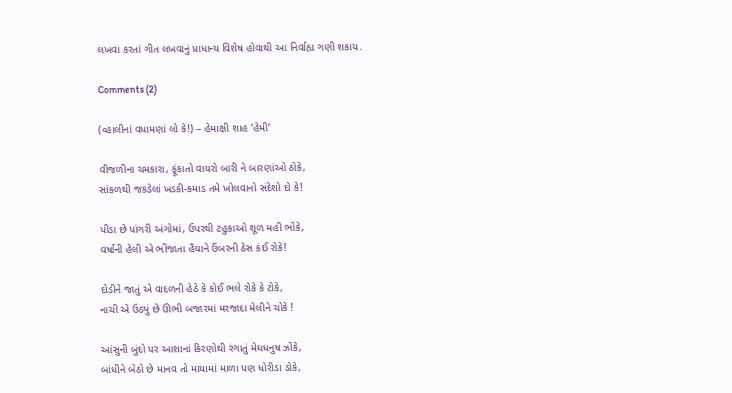લખવા કરતાં ગીત લખવાનું પ્રાધાન્ય વિશેષ હોવાથી આ નિર્વાહ્ય ગણી શકાય.

Comments (2)

(વ્હાલીનાં વધામણાં લો કે!) – હેમાક્ષી શાહ ‘હેમી’

વીજળીના ચમકારા, ફૂંકાતો વાયરો બારી ને બારણાંઓ ઠોકે,
સાંકળથી જકડેલાં ખડકી-કમાડ તમે ખોલવાનો સંદેશો દો કે!

પીડા છે પાંગરી અંગોમાં, ઉપરથી ટહુકાઓ શૂળ મહી ભોંકે,
વર્ષાની હેલી એ ભીંજાતા હૈયાને ઉંબરની ઠેસ કંઈ રોકે!

દોડીને જાતું એ વાદળની હેઠે કે કોઈ ભલે રોકે કે ટોકે,
નાચી એ ઉઠ્યું છે ઊભી બજારમાં મરજાદા મેલીને ચોકે !

આંસુની બુંદો પર આશાનાં કિરણોથી રંગાતું મેઘધનુષ ઝોંકે,
બાંધીને બેઠો છે માનવ તો માયામાં માળા પણ ધોરીડા ડોકે,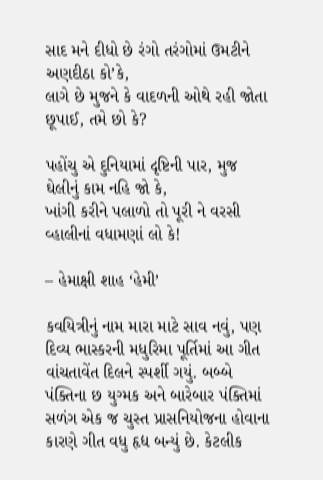સાદ મને દીધો છે રંગો તરંગોમાં ઉમટીને અણદીઠા કો’કે,
લાગે છે મુજને કે વાદળની ઓથે રહી જોતા છૂપાઈ, તમે છો કે?

પહોંચુ એ દુનિયામાં દૃષ્ટિની પાર, મુજ ઘેલીનું કામ નહિ જો કે,
ખાંગી કરીને પલાળો તો પૂરી ને વરસી વ્હાલીનાં વધામણાં લો કે!

– હેમાક્ષી શાહ ‘હેમી’

કવયિત્રીનું નામ મારા માટે સાવ નવું, પણ દિવ્ય ભાસ્કરની મધુરિમા પૂર્તિમાં આ ગીત વાંચતાવેંત દિલને સ્પર્શી ગયું. બબ્બે પંક્તિના છ યુગ્મક અને બારેબાર પંક્તિમાં સળંગ એક જ ચુસ્ત પ્રાસનિયોજના હોવાના કારણે ગીત વધુ હૃદ્ય બન્યું છે. કેટલીક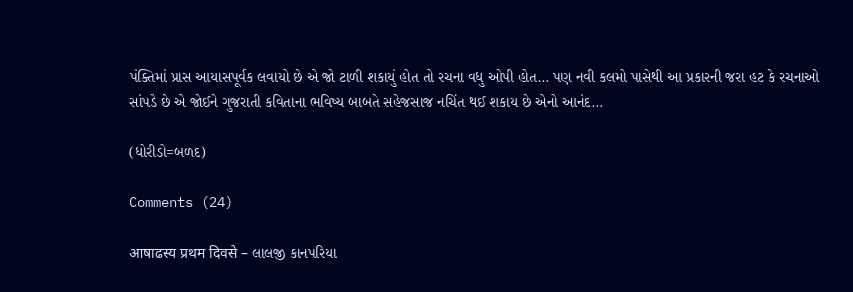પંક્તિમાં પ્રાસ આયાસપૂર્વક લવાયો છે એ જો ટાળી શકાયું હોત તો રચના વધુ ઓપી હોત… પણ નવી કલમો પાસેથી આ પ્રકારની જરા હટ કે રચનાઓ સાંપડે છે એ જોઈને ગુજરાતી કવિતાના ભવિષ્ય બાબતે સહેજસાજ નચિંત થઈ શકાય છે એનો આનંદ…

(ધોરીડો=બળદ)

Comments (24)

आषाढस्य प्रथम दिवसे – લાલજી કાનપરિયા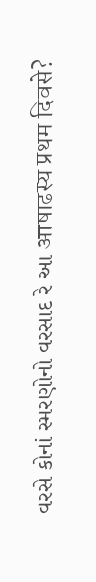વરસે કોનાં સ્મરણોનો વરસાદ રે આ आषाढस्य प्रथम दिवसे?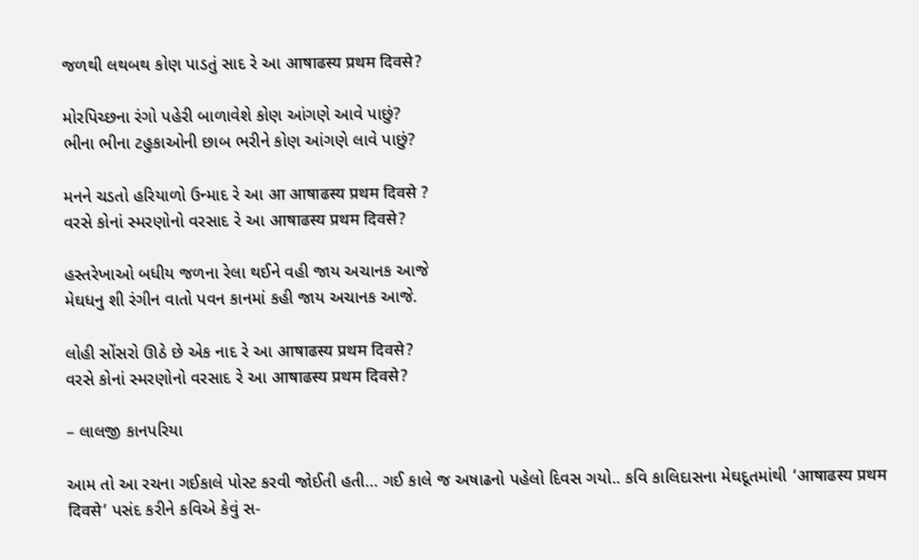જળથી લથબથ કોણ પાડતું સાદ રે આ आषाढस्य प्रथम दिवसे?

મોરપિચ્છના રંગો પહેરી બાળાવેશે કોણ આંગણે આવે પાછું?
ભીના ભીના ટહુકાઓની છાબ ભરીને કોણ આંગણે લાવે પાછું?

મનને ચડતો હરિયાળો ઉન્માદ રે આ आ आषाढस्य प्रथम दिवसे ?
વરસે કોનાં સ્મરણોનો વરસાદ રે આ आषाढस्य प्रथम दिवसे?

હસ્તરેખાઓ બધીય જળના રેલા થઈને વહી જાય અચાનક આજે
મેઘધનુ શી રંગીન વાતો પવન કાનમાં કહી જાય અચાનક આજે.

લોહી સોંસરો ઊઠે છે એક નાદ રે આ आषाढस्य प्रथम दिवसे?
વરસે કોનાં સ્મરણોનો વરસાદ રે આ आषाढस्य प्रथम दिवसे?

– લાલજી કાનપરિયા

આમ તો આ રચના ગઈકાલે પોસ્ટ કરવી જોઈતી હતી… ગઈ કાલે જ અષાઢનો પહેલો દિવસ ગયો.. કવિ કાલિદાસના મેઘદૂતમાંથી ‘आषाढस्य प्रथम दिवसे’ પસંદ કરીને કવિએ કેવું સ-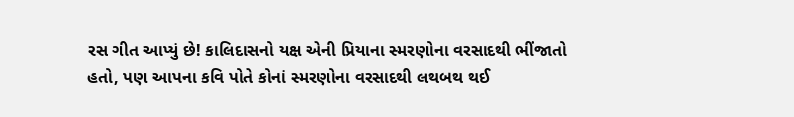રસ ગીત આપ્યું છે! કાલિદાસનો યક્ષ એની પ્રિયાના સ્મરણોના વરસાદથી ભીંજાતો હતો, પણ આપના કવિ પોતે કોનાં સ્મરણોના વરસાદથી લથબથ થઈ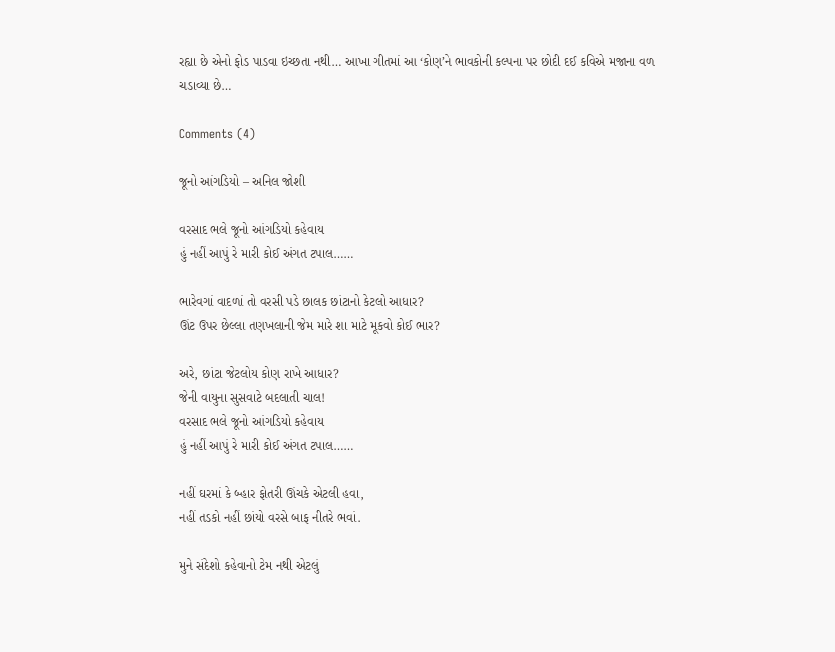રહ્યા છે એનો ફોડ પાડવા ઇચ્છતા નથી… આખા ગીતમાં આ ‘કોણ’ને ભાવકોની કલ્પના પર છોદી દઈ કવિએ મજાના વળ ચડાવ્યા છે…

Comments (4)

જૂનો આંગડિયો – અનિલ જોશી

વરસાદ ભલે જૂનો આંગડિયો કહેવાય
હું નહીં આપું રે મારી કોઈ અંગત ટપાલ……

ભારેવગાં વાદળાં તો વરસી પડે છાલક છાંટાનો કેટલો આધાર?
ઊંટ ઉપર છેલ્લા તણખલાની જેમ મારે શા માટે મૂકવો કોઈ ભાર?

અરે, છાંટા જેટલોય કોણ રાખે આધાર?
જેની વાયુના સુસવાટે બદલાતી ચાલ!
વરસાદ ભલે જૂનો આંગડિયો કહેવાય
હું નહીં આપું રે મારી કોઈ અંગત ટપાલ……

નહીં ઘરમાં કે બ્હાર ફોતરી ઊંચકે એટલી હવા,
નહીં તડકો નહીં છાંયો વરસે બાફ નીતરે ભવાં.

મુને સંદેશો કહેવાનો ટેમ નથી એટલું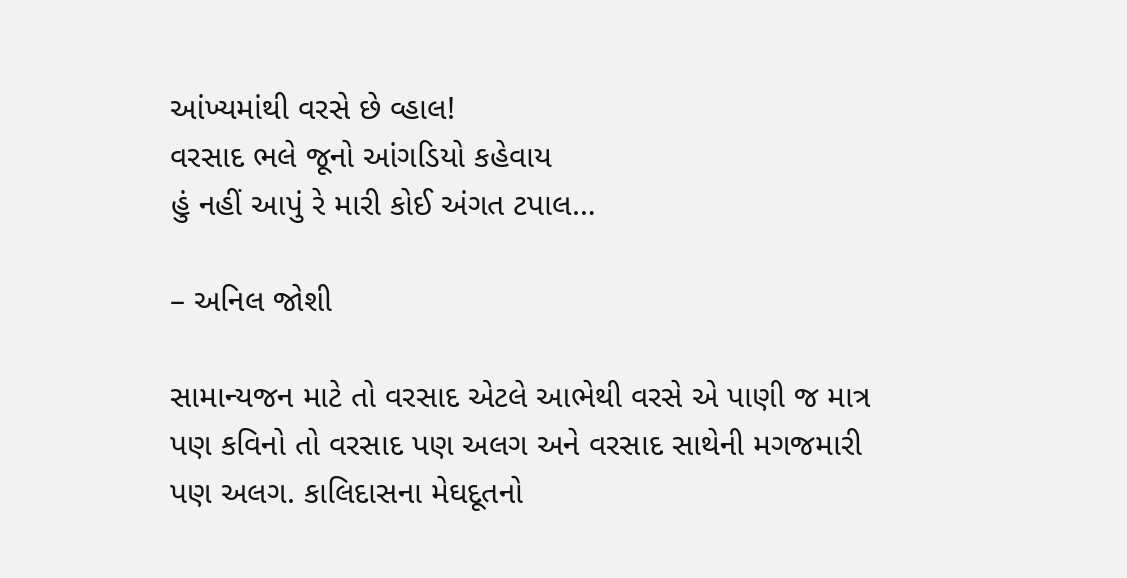આંખ્યમાંથી વરસે છે વ્હાલ!
વરસાદ ભલે જૂનો આંગડિયો કહેવાય
હું નહીં આપું રે મારી કોઈ અંગત ટપાલ…

– અનિલ જોશી

સામાન્યજન માટે તો વરસાદ એટલે આભેથી વરસે એ પાણી જ માત્ર પણ કવિનો તો વરસાદ પણ અલગ અને વરસાદ સાથેની મગજમારી પણ અલગ. કાલિદાસના મેઘદૂતનો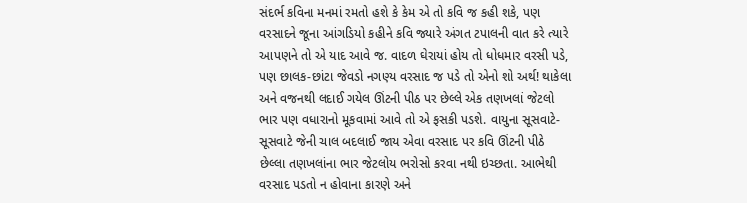સંદર્ભ કવિના મનમાં રમતો હશે કે કેમ એ તો કવિ જ કહી શકે, પણ વરસાદને જૂના આંગડિયો કહીને કવિ જ્યારે અંગત ટપાલની વાત કરે ત્યારે આપણને તો એ યાદ આવે જ. વાદળ ઘેરાયાં હોય તો ધોધમાર વરસી પડે, પણ છાલક-છાંટા જેવડો નગણ્ય વરસાદ જ પડે તો એનો શો અર્થ! થાકેલા અને વજનથી લદાઈ ગયેલ ઊંટની પીઠ પર છેલ્લે એક તણખલાં જેટલો ભાર પણ વધારાનો મૂકવામાં આવે તો એ ફસકી પડશે. વાયુના સૂસવાટે-સૂસવાટે જેની ચાલ બદલાઈ જાય એવા વરસાદ પર કવિ ઊંટની પીઠે છેલ્લા તણખલાંના ભાર જેટલોય ભરોસો કરવા નથી ઇચ્છતા. આભેથી વરસાદ પડતો ન હોવાના કારણે અને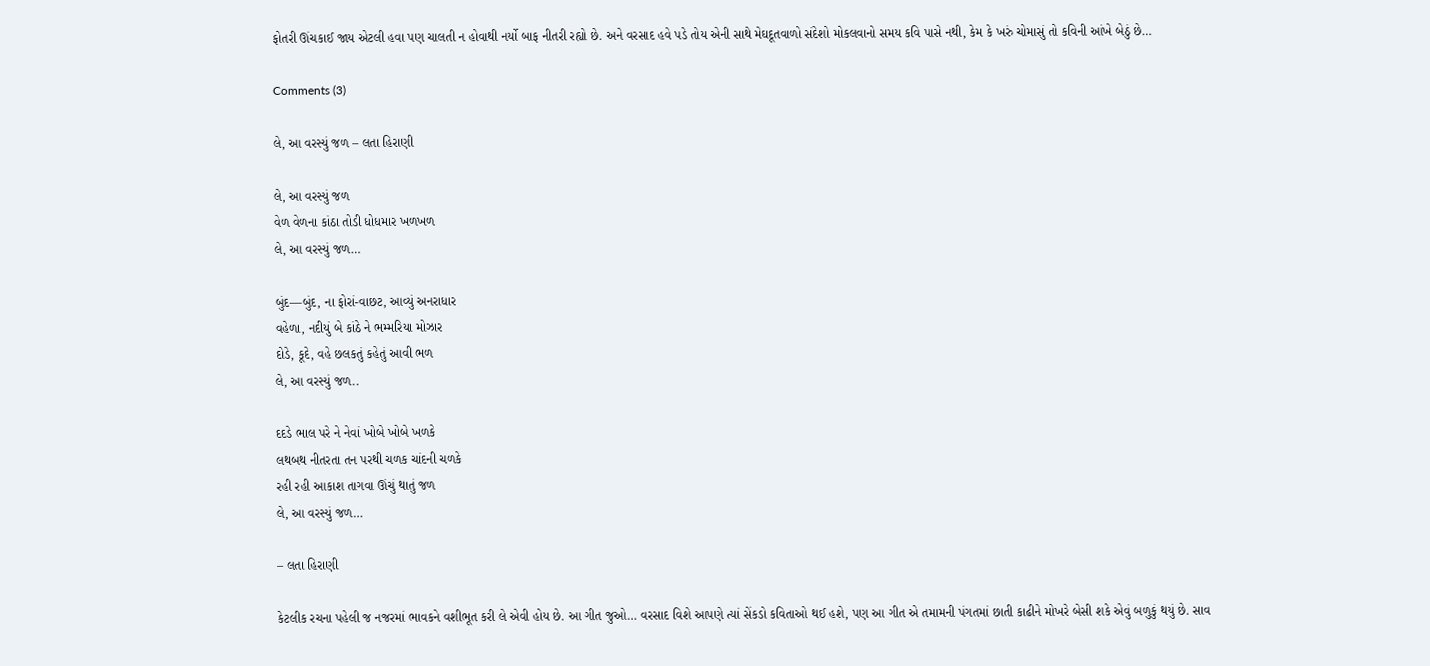ફોતરી ઊંચકાઈ જાય એટલી હવા પણ ચાલતી ન હોવાથી નર્યો બાફ નીતરી રહ્યો છે. અને વરસાદ હવે પડે તોય એની સાથે મેઘદૂતવાળો સંદેશો મોકલવાનો સમય કવિ પાસે નથી, કેમ કે ખરું ચોમાસું તો કવિની આંખે બેઠું છે…

Comments (3)

લે, આ વરસ્યું જળ – લતા હિરાણી

લે, આ વરસ્યું જળ
વેળ વેળના કાંઠા તોડી ધોધમાર ખળખળ
લે, આ વરસ્યું જળ…

બુંદ—બુંદ, ના ફોરાં-વાછટ, આવ્યું અનરાધાર
વહેળા, નદીયું બે કાંઠે ને ભમ્મરિયા મોઝાર
દોડે, કૂદે, વહે છલકતું કહેતું આવી ભળ
લે, આ વરસ્યું જળ..

દદડે ભાલ પરે ને નેવાં ખોબે ખોબે ખળકે
લથબથ નીતરતા તન પરથી ચળક ચાંદની ચળકે
રહી રહી આકાશ તાગવા ઊંચું થાતું જળ
લે, આ વરસ્યું જળ…

– લતા હિરાણી

કેટલીક રચના પહેલી જ નજરમાં ભાવકને વશીભૂત કરી લે એવી હોય છે. આ ગીત જુઓ… વરસાદ વિશે આપણે ત્યાં સેંકડો કવિતાઓ થઈ હશે, પણ આ ગીત એ તમામની પંગતમાં છાતી કાઢીને મોખરે બેસી શકે એવું બળુકું થયું છે. સાવ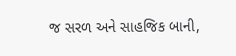જ સરળ અને સાહજિક બાની,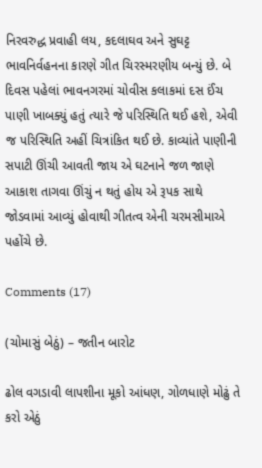નિરવરુદ્ધ પ્રવાહી લય, કદલાઘવ અને સુઘટ્ટ ભાવનિર્વહનના કારણે ગીત ચિરસ્મરણીય બન્યું છે. બે દિવસ પહેલાં ભાવનગરમાં ચોવીસ કલાકમાં દસ ઈંચ પાણી ખાબક્યું હતું ત્યારે જે પરિસ્થિતિ થઈ હશે, એવી જ પરિસ્થિતિ અહીં ચિત્રાંકિત થઈ છે. કાવ્યાંતે પાણીની સપાટી ઊંચી આવતી જાય એ ઘટનાને જળ જાણે આકાશ તાગવા ઊંચું ન થતું હોય એ રૂપક સાથે જોડવામાં આવ્યું હોવાથી ગીતત્વ એની ચરમસીમાએ પહોંચે છે.

Comments (17)

(ચોમાસું બેઠું) – જતીન બારોટ

ઢોલ વગડાવી લાપશીના મૂકો આંધણ, ગોળધાણે મોઢું તે કરો એઠું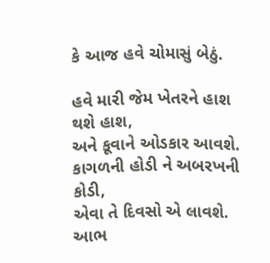કે આજ હવે ચોમાસું બેઠું.

હવે મારી જેમ ખેતરને હાશ થશે હાશ,
અને કૂવાને ઓડકાર આવશે.
કાગળની હોડી ને અબરખની કોડી,
એવા તે દિવસો એ લાવશે.
આભ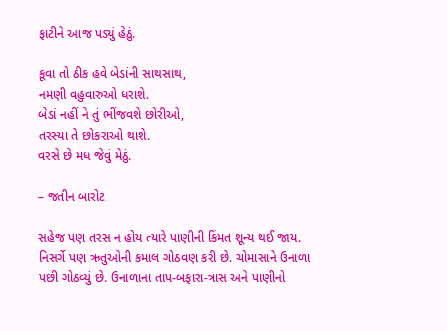ફાટીને આજ પડ્યું હેઠું.

કૂવા તો ઠીક હવે બેડાંની સાથસાથ,
નમણી વહુવારુઓ ધરાશે.
બેડાં નહીં ને તું ભીંજવશે છોરીઓ,
તરસ્યા તે છોકરાઓ થાશે.
વરસે છે મધ જેવું મેઠું.

– જતીન બારોટ

સહેજ પણ તરસ ન હોય ત્યારે પાણીની કિંમત શૂન્ય થઈ જાય. નિસર્ગે પણ ઋતુઓની કમાલ ગોઠવણ કરી છે. ચોમાસાને ઉનાળા પછી ગોઠવ્યું છે. ઉનાળાના તાપ-બફારા-ત્રાસ અને પાણીનો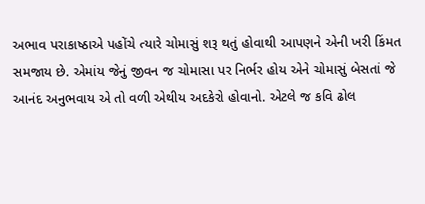અભાવ પરાકાષ્ઠાએ પહોંચે ત્યારે ચોમાસું શરૂ થતું હોવાથી આપણને એની ખરી કિંમત સમજાય છે. એમાંય જેનું જીવન જ ચોમાસા પર નિર્ભર હોય એને ચોમાસું બેસતાં જે આનંદ અનુભવાય એ તો વળી એથીય અદકેરો હોવાનો. એટલે જ કવિ ઢોલ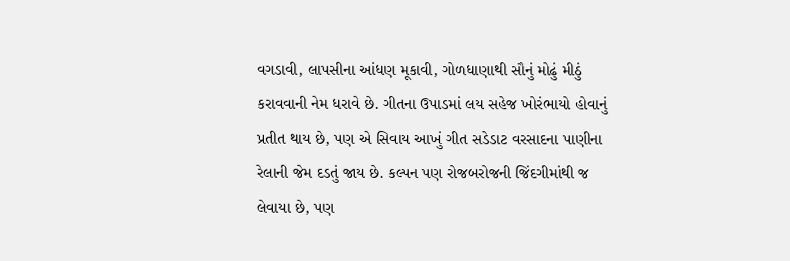વગડાવી, લાપસીના આંધણ મૂકાવી, ગોળધાણાથી સૌનું મોઢું મીઠું કરાવવાની નેમ ધરાવે છે. ગીતના ઉપાડમાં લય સહેજ ખોરંભાયો હોવાનું પ્રતીત થાય છે, પણ એ સિવાય આખું ગીત સડેડાટ વરસાદના પાણીના રેલાની જેમ દડતું જાય છે. કલ્પન પણ રોજબરોજની જિંદગીમાંથી જ લેવાયા છે, પણ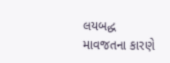લયબદ્ધ માવજતના કારણે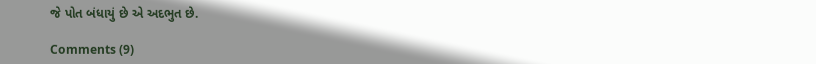જે પોત બંધાયું છે એ અદભુત છે.

Comments (9)